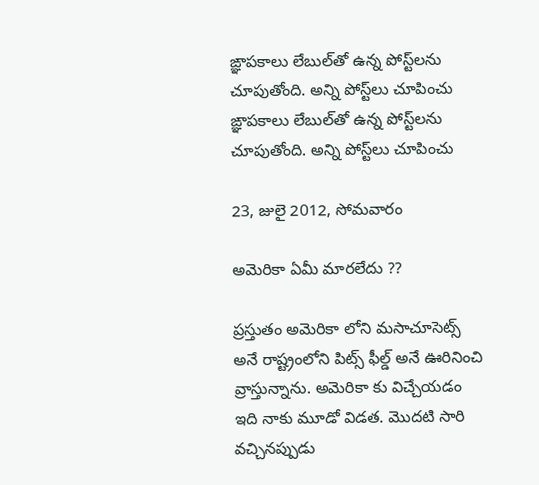ఙ్ఞాపకాలు లేబుల్‌తో ఉన్న పోస్ట్‌లను చూపుతోంది. అన్ని పోస్ట్‌లు చూపించు
ఙ్ఞాపకాలు లేబుల్‌తో ఉన్న పోస్ట్‌లను చూపుతోంది. అన్ని పోస్ట్‌లు చూపించు

23, జులై 2012, సోమవారం

అమెరికా ఏమీ మారలేదు ??

ప్రస్తుతం అమెరికా లోని మసాచూసెట్స్ అనే రాష్ట్రంలోని పిట్స్ ఫీల్డ్ అనే ఊరినించి వ్రాస్తున్నాను. అమెరికా కు విచ్చేయడం ఇది నాకు మూడో విడత. మొదటి సారి వచ్చినప్పుడు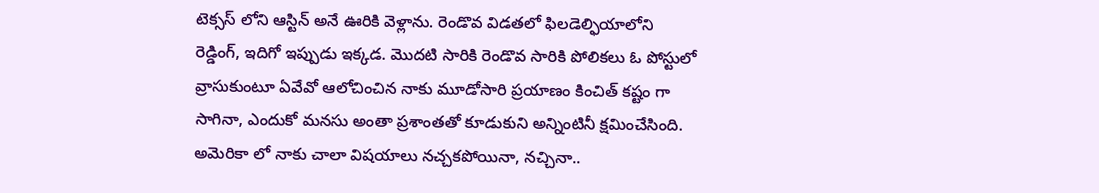టెక్సస్ లోని ఆస్టిన్ అనే ఊరికి వెళ్లాను. రెండొవ విడతలో ఫిలడెల్ఫియాలోని రెడ్డింగ్, ఇదిగో ఇప్పుడు ఇక్కడ. మొదటి సారికి రెండొవ సారికి పోలికలు ఓ పోస్టులో వ్రాసుకుంటూ ఏవేవో ఆలోచించిన నాకు మూడోసారి ప్రయాణం కించిత్ కష్టం గా సాగినా, ఎందుకో మనసు అంతా ప్రశాంతతో కూడుకుని అన్నింటినీ క్షమించేసింది. అమెరికా లో నాకు చాలా విషయాలు నచ్చకపోయినా, నచ్చినా..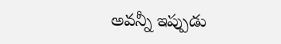అవన్నీ ఇప్పుడు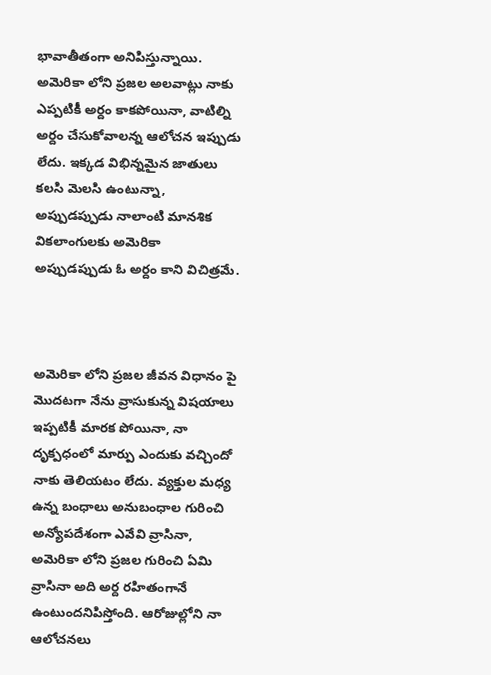భావాతీతంగా అనిపిస్తున్నాయి. అమెరికా లోని ప్రజల అలవాట్లు నాకు ఎప్పటికీ అర్దం కాకపోయినా, వాటిల్ని అర్దం చేసుకోవాలన్న ఆలోచన ఇప్పుడు లేదు. ఇక్కడ విభిన్నమైన జాతులు కలసి మెలసి ఉంటున్నా, అప్పుడప్పుడు నాలాంటి మానశిక వికలాంగులకు అమెరికా అప్పుడప్పుడు ఓ అర్దం కాని విచిత్రమే.



అమెరికా లోని ప్రజల జీవన విధానం పై మొదటగా నేను వ్రాసుకున్న విషయాలు ఇప్పటికీ మారక పోయినా, నా దృక్పధంలో మార్పు ఎందుకు వచ్చిందో నాకు తెలియటం లేదు. వ్యక్తుల మధ్య ఉన్న బంధాలు అనుబంధాల గురించి అన్యోపదేశంగా ఎవేవి వ్రాసినా, అమెరికా లోని ప్రజల గురించి ఏమి వ్రాసినా అది అర్ద రహితంగానే ఉంటుందనిపిస్తోంది. ఆరోజుల్లోని నా ఆలోచనలు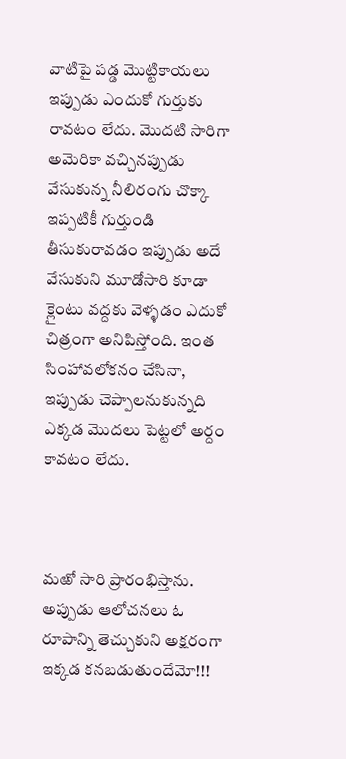వాటిపై పడ్డ మొట్టికాయలు ఇప్పుడు ఎందుకో గుర్తుకు రావటం లేదు. మొదటి సారిగా అమెరికా వచ్చినప్పుడు వేసుకున్న నీలిరంగు చొక్కా ఇప్పటికీ గుర్తుండి తీసుకురావడం ఇప్పుడు అదే వేసుకుని మూడోసారి కూడా క్లైంటు వద్దకు వెళ్ళడం ఎదుకో చిత్రంగా అనిపిస్తోంది. ఇంత సింహావలోకనం చేసినా, ఇప్పుడు చెప్పాలనుకున్నది ఎక్కడ మొదలు పెట్టలో అర్దం కావటం లేదు.



మఱో సారి ప్రారంభిస్తాను. అప్పుడు ఆలోచనలు ఓ రూపాన్ని తెచ్చుకుని అక్షరంగా ఇక్కడ కనబడుతుందేమో!!!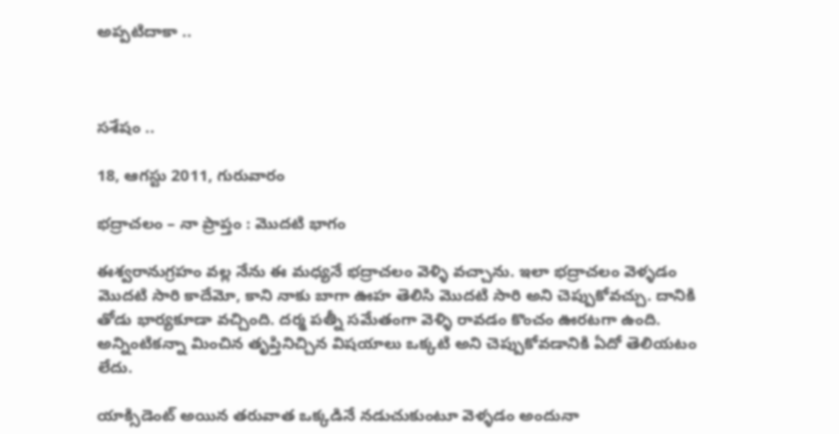అప్పటిదాకా ..



సశేషం ..

18, ఆగస్టు 2011, గురువారం

భద్రాచలం – నా ప్రాప్తం : మొదటి భాగం

ఈశ్వరానుగ్రహం వల్ల నేను ఈ మధ్యనే భద్రాచలం వెళ్ళి వచ్చాను. ఇలా భద్రాచలం వెళ్ళడం మొదటి సారి కాదేమో, కాని నాకు బాగా ఊహ తెలిసి మొదటి సారి అని చెప్పుకోవచ్చు. దానికి తోడు భార్యకూడా వచ్చింది. దర్మ పత్నీ సమేతంగా వెళ్ళి రావడం కొంచం ఊరటగా ఉంది. అన్నింటికన్నా మించిన తృప్తినిచ్చిన విషయాలు ఒక్కటి అని చెప్పుకోవడానికి ఏదో తెలియటం లేదు.

యాక్సిడెంట్ అయిన తరువాత ఒక్కడినే నడుచుకుంటూ వెళ్ళడం అందునా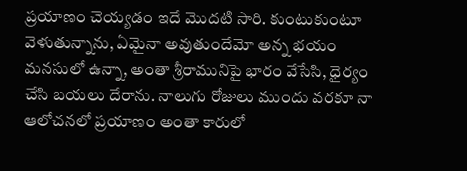ప్రయాణం చెయ్యడం ఇదే మొదటి సారి. కుంటుకుంటూ వెళుతున్నాను, ఏమైనా అవుతుందేమో అన్న భయం మనసులో ఉన్నా, అంతా శ్రీరామునిపై భారం వేసేసి, ధైర్యం చేసి బయలు దేరాను. నాలుగు రోజులు ముందు వరకూ నా ఆలోచనలో ప్రయాణం అంతా కారులో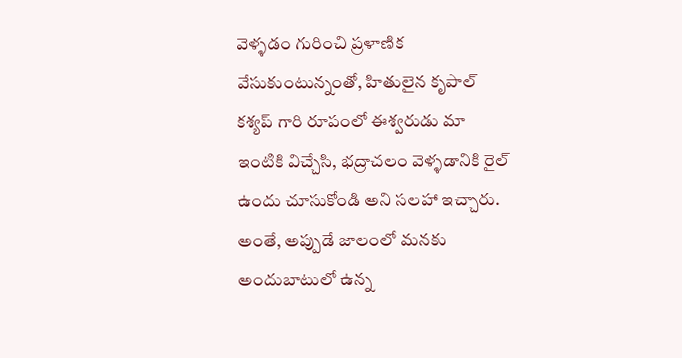వెళ్ళడం గురించి ప్రళాణిక వేసుకుంటున్నంతో, హితులైన కృపాల్ కశ్యప్ గారి రూపంలో ఈశ్వరుడు మా ఇంటికి విచ్చేసి, భద్రాచలం వెళ్ళడానికి రైల్ ఉందు చూసుకోండి అని సలహా ఇచ్చారు. అంతే, అప్పుడే జాలంలో మనకు అందుబాటులో ఉన్న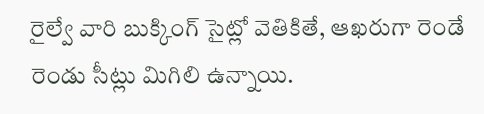రైల్వే వారి బుక్కింగ్ సైట్లో వెతికితే, ఆఖరుగా రెండే రెండు సీట్లు మిగిలి ఉన్నాయి.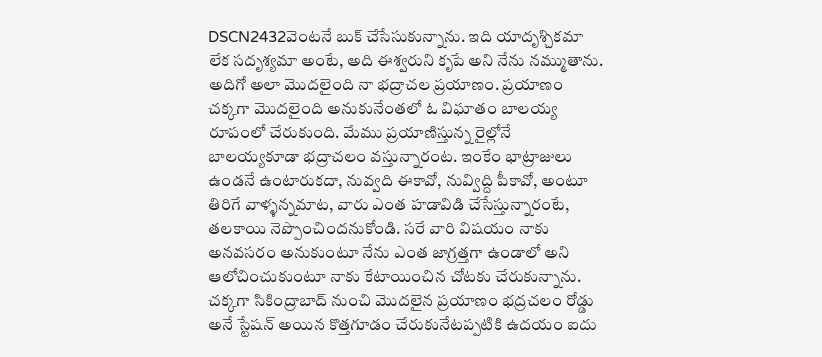DSCN2432వెంటనే బుక్ చేసేసుకున్నాను. ఇది యాదృశ్చికమా లేక సదృశ్యమా అంటే, అది ఈశ్వరుని కృపే అని నేను నమ్ముతాను. అదిగో అలా మొదలైంది నా భద్రాచల ప్రయాణం. ప్రయాణం చక్కగా మొదలైంది అనుకునేంతలో ఓ విఘాతం బాలయ్య రూపంలో చేరుకుంది. మేము ప్రయాణిస్తున్న రైల్లోనే బాలయ్యకూడా భద్రాచలం వస్తున్నారంట. ఇంకేం భాట్రాజులు ఉండనే ఉంటారుకదా, నువ్వది ఈకావో, నువ్విద్ది పీకావో, అంటూ తిరిగే వాళ్ళన్నమాట, వారు ఎంత హడావిడి చేసేస్తున్నారంటే, తలకాయి నెప్పొంచిందనుకోండి. సరే వారి విషయం నాకు అనవసరం అనుకుంటూ నేను ఎంత జాగ్రత్తగా ఉండాలో అని ఆలోచించుకుంటూ నాకు కేటాయించిన చోటకు చేరుకున్నాను. చక్కగా సికింద్రాబాద్ నుంచి మొదలైన ప్రయాణం భద్రచలం రోడ్డు అనే స్టేషన్ అయిన కొత్తగూడం చేరుకునేటప్పటికి ఉదయం ఐదు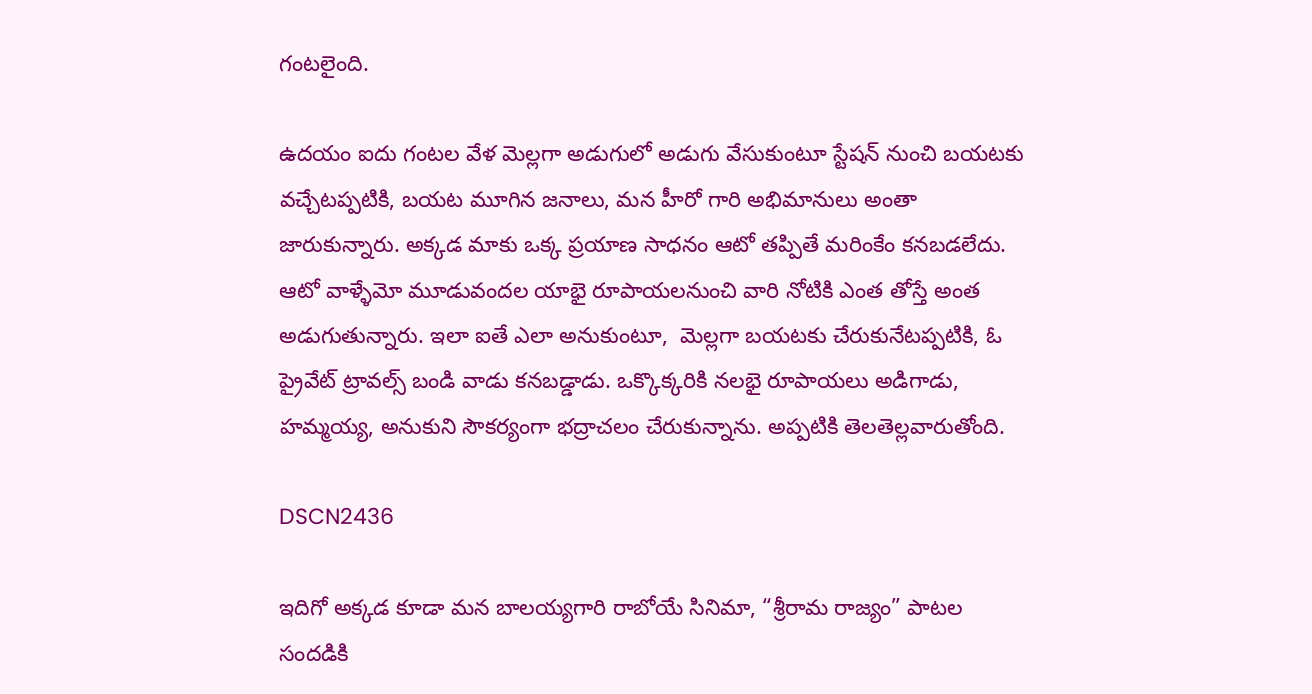గంటలైంది.

ఉదయం ఐదు గంటల వేళ మెల్లగా అడుగులో అడుగు వేసుకుంటూ స్టేషన్ నుంచి బయటకు వచ్చేటప్పటికి, బయట మూగిన జనాలు, మన హీరో గారి అభిమానులు అంతా జారుకున్నారు. అక్కడ మాకు ఒక్క ప్రయాణ సాధనం ఆటో తప్పితే మరింకేం కనబడలేదు. ఆటో వాళ్ళేమో మూడువందల యాభై రూపాయలనుంచి వారి నోటికి ఎంత తోస్తే అంత అడుగుతున్నారు. ఇలా ఐతే ఎలా అనుకుంటూ,  మెల్లగా బయటకు చేరుకునేటప్పటికి, ఓ ప్రైవేట్ ట్రావల్స్ బండి వాడు కనబడ్డాడు. ఒక్కొక్కరికి నలభై రూపాయలు అడిగాడు, హమ్మయ్య, అనుకుని సౌకర్యంగా భద్రాచలం చేరుకున్నాను. అప్పటికి తెలతెల్లవారుతోంది.

DSCN2436

ఇదిగో అక్కడ కూడా మన బాలయ్యగారి రాబోయే సినిమా, “శ్రీరామ రాజ్యం” పాటల సందడికి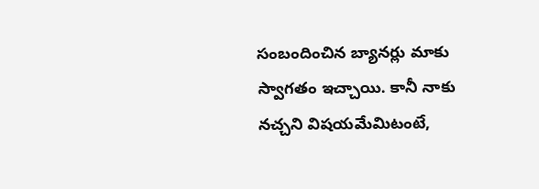సంబందించిన బ్యానర్లు మాకు స్వాగతం ఇచ్చాయి. కానీ నాకు నచ్చని విషయమేమిటంటే,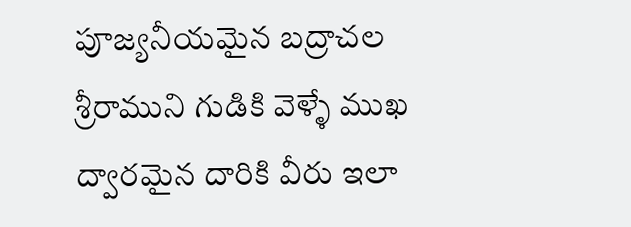పూజ్యనీయమైన బద్రాచల శ్రీరాముని గుడికి వెళ్ళే ముఖ ద్వారమైన దారికి వీరు ఇలా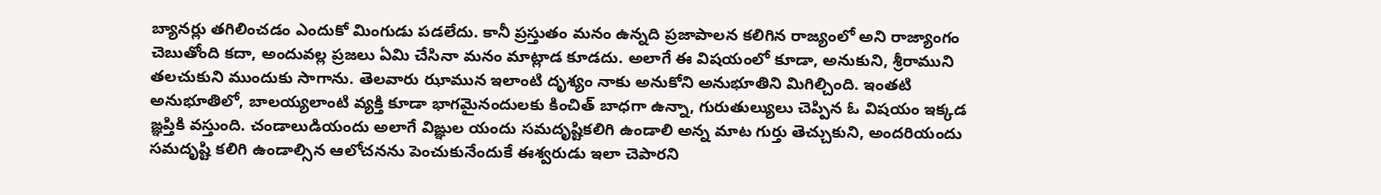బ్యానర్లు తగిలించడం ఎందుకో మింగుడు పడలేదు. కానీ ప్రస్తుతం మనం ఉన్నది ప్రజాపాలన కలిగిన రాజ్యంలో అని రాజ్యాంగం చెబుతోంది కదా, అందువల్ల ప్రజలు ఏమి చేసినా మనం మాట్లాడ కూడదు. అలాగే ఈ విషయంలో కూడా, అనుకుని, శ్రీరాముని తలచుకుని ముందుకు సాగాను. తెలవారు ఝామున ఇలాంటి దృశ్యం నాకు అనుకోని అనుభూతిని మిగిల్చింది. ఇంతటి అనుభూతిలో, బాలయ్యలాంటి వ్యక్తి కూడా భాగమైనందులకు కించిత్ బాధగా ఉన్నా, గురుతుల్యులు చెప్పిన ఓ విషయం ఇక్కడ ఙ్ఞప్తికి వస్తుంది. చండాలుడియందు అలాగే విఙ్ఞుల యందు సమదృష్టికలిగి ఉండాలి అన్న మాట గుర్తు తెచ్చుకుని, అందరియందు సమదృష్టి కలిగి ఉండాల్సిన ఆలోచనను పెంచుకునేందుకే ఈశ్వరుడు ఇలా చెపారని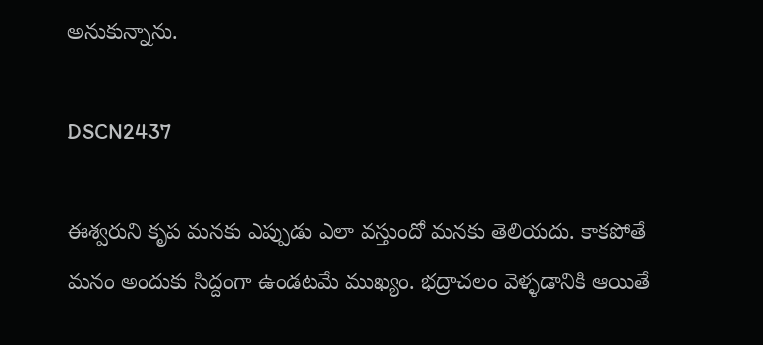అనుకున్నాను.

DSCN2437

ఈశ్వరుని కృప మనకు ఎప్పుడు ఎలా వస్తుందో మనకు తెలియదు. కాకపోతే మనం అందుకు సిద్దంగా ఉండటమే ముఖ్యం. భద్రాచలం వెళ్ళడానికి ఆయితే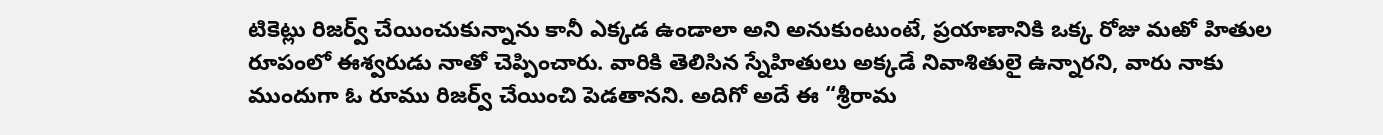టికెట్లు రిజర్వ్ చేయించుకున్నాను కానీ ఎక్కడ ఉండాలా అని అనుకుంటుంటే, ప్రయాణానికి ఒక్క రోజు మఱో హితుల రూపంలో ఈశ్వరుడు నాతో చెప్పించారు. వారికి తెలిసిన స్నేహితులు అక్కడే నివాశితులై ఉన్నారని, వారు నాకు ముందుగా ఓ రూము రిజర్వ్ చేయించి పెడతానని. అదిగో అదే ఈ “శ్రీరామ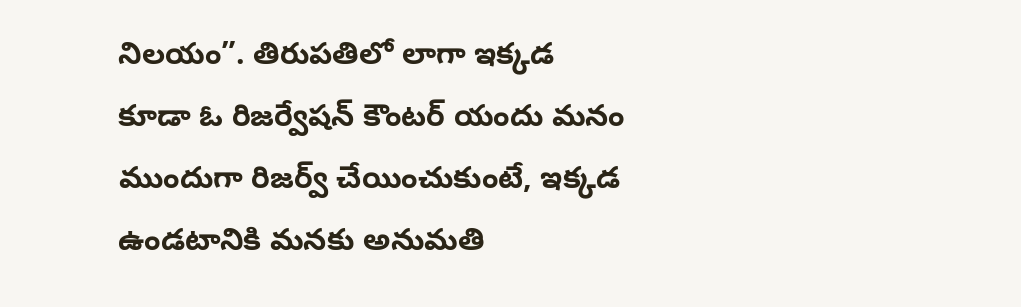నిలయం”. తిరుపతిలో లాగా ఇక్కడ కూడా ఓ రిజర్వేషన్ కౌంటర్ యందు మనం ముందుగా రిజర్వ్ చేయించుకుంటే, ఇక్కడ ఉండటానికి మనకు అనుమతి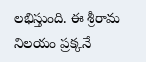లభిస్తుంది. ఈ శ్రీరామ నిలయం ప్రక్కనే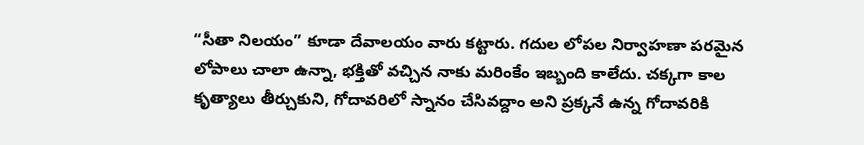“సీతా నిలయం” కూడా దేవాలయం వారు కట్టారు. గదుల లోపల నిర్వాహణా పరమైన లోపాలు చాలా ఉన్నా, భక్తితో వచ్చిన నాకు మరింకేం ఇబ్బంది కాలేదు. చక్కగా కాల కృత్యాలు తీర్చుకుని, గోదావరిలో స్నానం చేసివద్దాం అని ప్రక్కనే ఉన్న గోదావరికి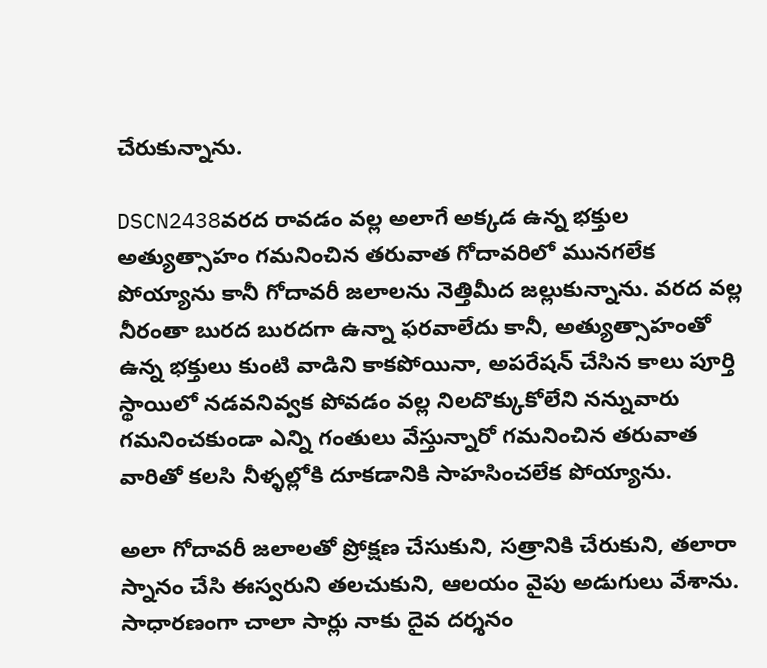చేరుకున్నాను.

DSCN2438వరద రావడం వల్ల అలాగే అక్కడ ఉన్న భక్తుల అత్యుత్సాహం గమనించిన తరువాత గోదావరిలో మునగలేక పోయ్యాను కానీ గోదావరీ జలాలను నెత్తిమీద జల్లుకున్నాను. వరద వల్ల నీరంతా బురద బురదగా ఉన్నా ఫరవాలేదు కానీ, అత్యుత్సాహంతో ఉన్న భక్తులు కుంటి వాడిని కాకపోయినా, అపరేషన్ చేసిన కాలు పూర్తి స్థాయిలో నడవనివ్వక పోవడం వల్ల నిలదొక్కుకోలేని నన్నువారు గమనించకుండా ఎన్ని గంతులు వేస్తున్నారో గమనించిన తరువాత వారితో కలసి నీళ్ళల్లోకి దూకడానికి సాహసించలేక పోయ్యాను.

అలా గోదావరీ జలాలతో ప్రోక్షణ చేసుకుని, సత్రానికి చేరుకుని, తలారా స్నానం చేసి ఈస్వరుని తలచుకుని, ఆలయం వైపు అడుగులు వేశాను. సాధారణంగా చాలా సార్లు నాకు దైవ దర్శనం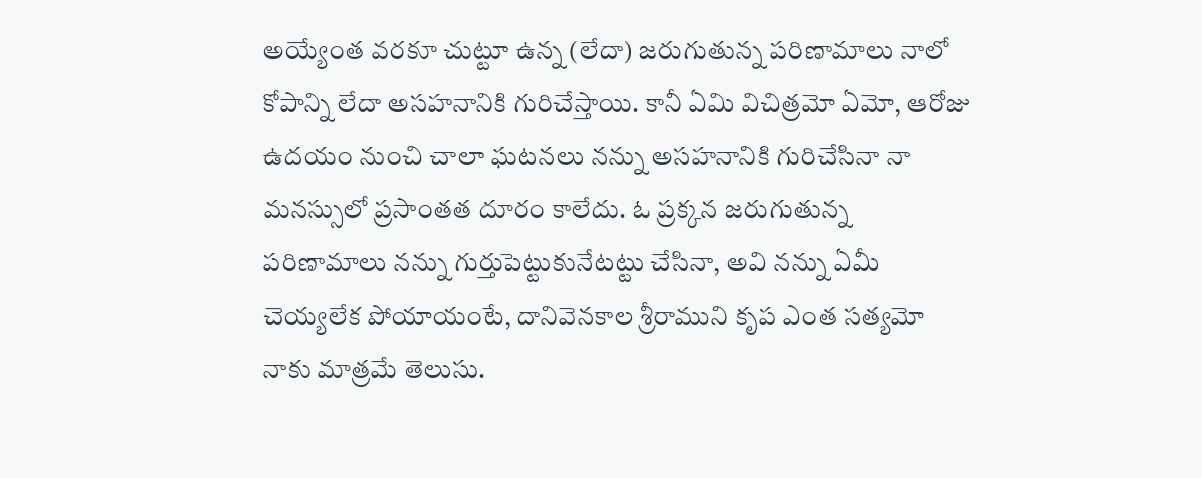అయ్యేంత వరకూ చుట్టూ ఉన్న (లేదా) జరుగుతున్న పరిణామాలు నాలో కోపాన్ని లేదా అసహనానికి గురిచేస్తాయి. కానీ ఏమి విచిత్రమో ఏమో, ఆరోజు ఉదయం నుంచి చాలా ఘటనలు నన్ను అసహనానికి గురిచేసినా నా మనస్సులో ప్రసాంతత దూరం కాలేదు. ఓ ప్రక్కన జరుగుతున్న పరిణామాలు నన్ను గుర్తుపెట్టుకునేటట్టు చేసినా, అవి నన్ను ఏమీ చెయ్యలేక పోయాయంటే, దానివెనకాల శ్రీరాముని కృప ఎంత సత్యమో నాకు మాత్రమే తెలుసు.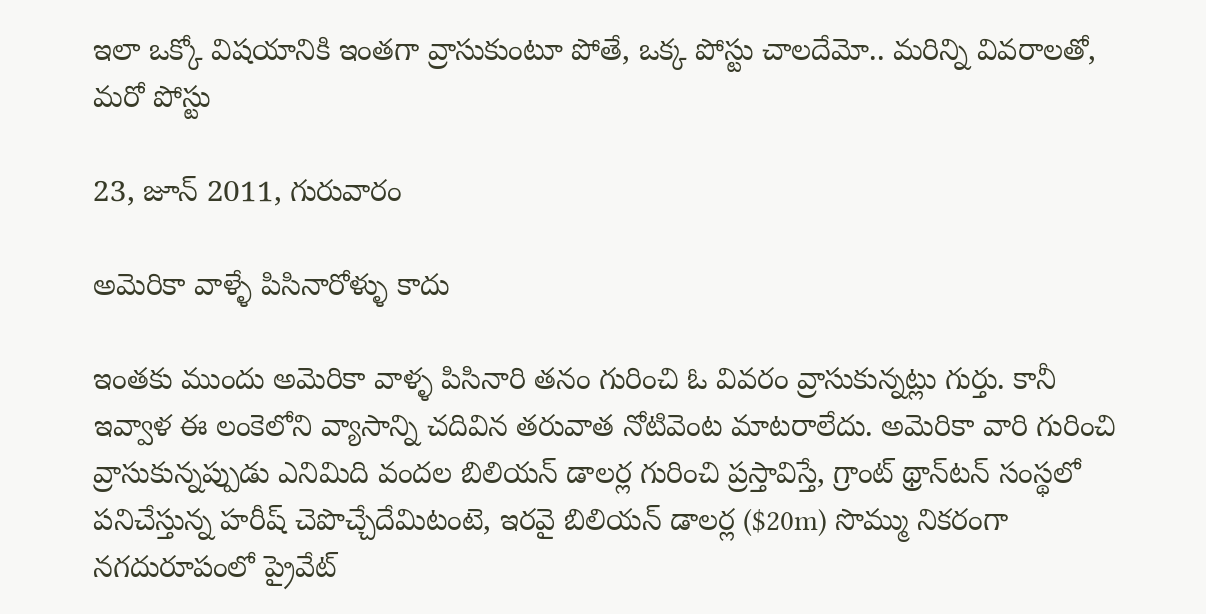ఇలా ఒక్కో విషయానికి ఇంతగా వ్రాసుకుంటూ పోతే, ఒక్క పోస్టు చాలదేమో.. మరిన్ని వివరాలతో, మరో పోస్టు

23, జూన్ 2011, గురువారం

అమెరికా వాళ్ళే పిసినారోళ్ళు కాదు

ఇంతకు ముందు అమెరికా వాళ్ళ పిసినారి తనం గురించి ఓ వివరం వ్రాసుకున్నట్లు గుర్తు. కానీ ఇవ్వాళ ఈ లంకెలోని వ్యాసాన్ని చదివిన తరువాత నోటివెంట మాటరాలేదు. అమెరికా వారి గురించి వ్రాసుకున్నప్పుడు ఎనిమిది వందల బిలియన్ డాలర్ల గురించి ప్రస్తావిస్తే, గ్రాంట్ థ్రాన్‍టన్ సంస్థలో పనిచేస్తున్న హరీష్ చెపొచ్చేదేమిటంటె, ఇరవై బిలియన్ డాలర్ల ($20m) సొమ్ము నికరంగా నగదురూపంలో ప్రైవేట్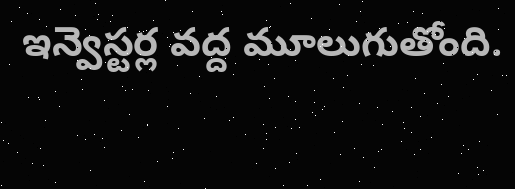ఇన్వెస్టర్ల వద్ద మూలుగుతోంది.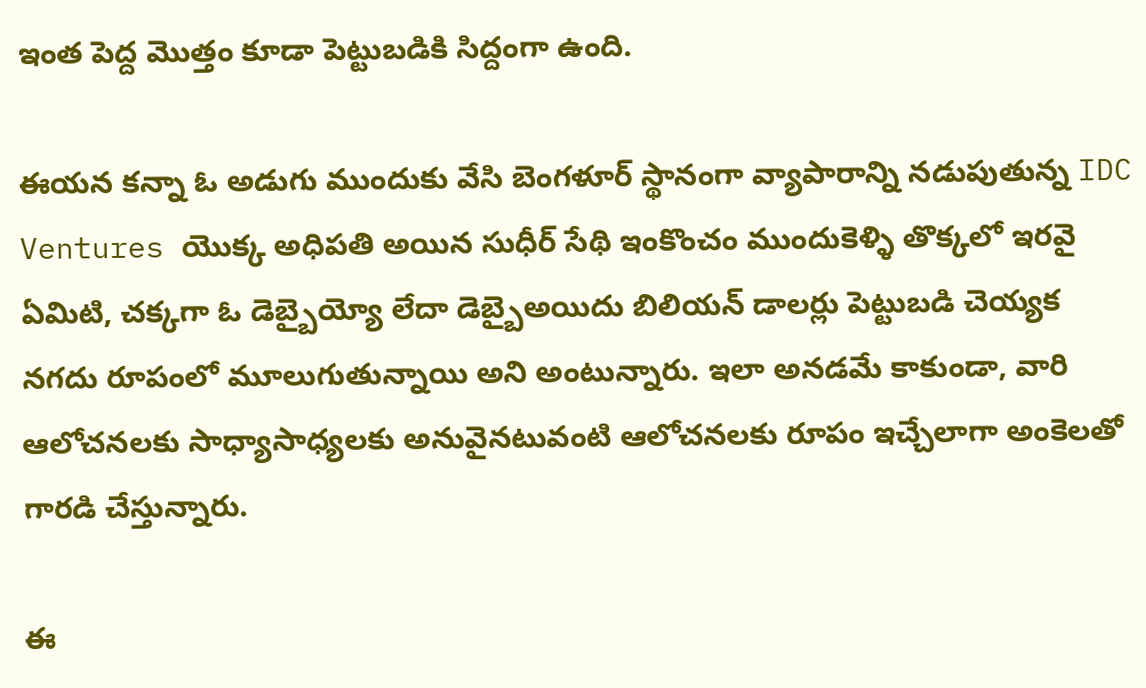ఇంత పెద్ద మొత్తం కూడా పెట్టుబడికి సిద్దంగా ఉంది.

ఈయన కన్నా ఓ అడుగు ముందుకు వేసి బెంగళూర్ స్థానంగా వ్యాపారాన్ని నడుపుతున్న IDC Ventures యొక్క అధిపతి అయిన సుధీర్ సేథి ఇంకొంచం ముందుకెళ్ళి తొక్కలో ఇరవై ఏమిటి, చక్కగా ఓ డెబ్బైయ్యో లేదా డెబ్బైఅయిదు బిలియన్ డాలర్లు పెట్టుబడి చెయ్యక నగదు రూపంలో మూలుగుతున్నాయి అని అంటున్నారు. ఇలా అనడమే కాకుండా, వారి ఆలోచనలకు సాధ్యాసాధ్యలకు అనువైనటువంటి ఆలోచనలకు రూపం ఇచ్చేలాగా అంకెలతో గారడి చేస్తున్నారు.

ఈ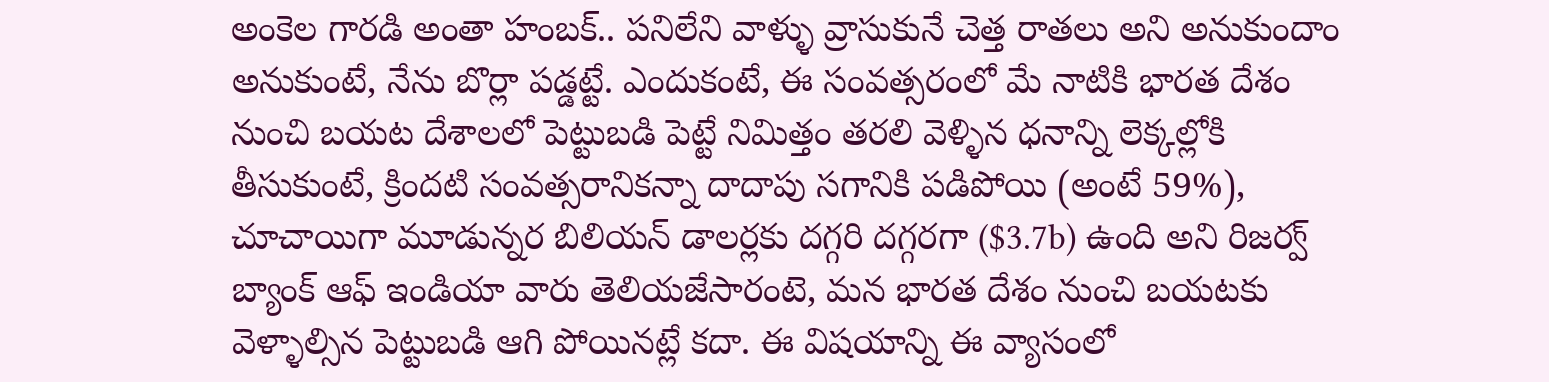అంకెల గారడి అంతా హంబక్.. పనిలేని వాళ్ళు వ్రాసుకునే చెత్త రాతలు అని అనుకుందాం అనుకుంటే, నేను బొర్లా పడ్డట్టే. ఎందుకంటే, ఈ సంవత్సరంలో మే నాటికి భారత దేశం నుంచి బయట దేశాలలో పెట్టుబడి పెట్టే నిమిత్తం తరలి వెళ్ళిన ధనాన్ని లెక్కల్లోకి తీసుకుంటే, క్రిందటి సంవత్సరానికన్నా దాదాపు సగానికి పడిపోయి (అంటే 59%), చూచాయిగా మూడున్నర బిలియన్ డాలర్లకు దగ్గరి దగ్గరగా ($3.7b) ఉంది అని రిజర్వ్ బ్యాంక్ ఆఫ్ ఇండియా వారు తెలియజేసారంటె, మన భారత దేశం నుంచి బయటకు వెళ్ళాల్సిన పెట్టుబడి ఆగి పోయినట్లే కదా. ఈ విషయాన్ని ఈ వ్యాసంలో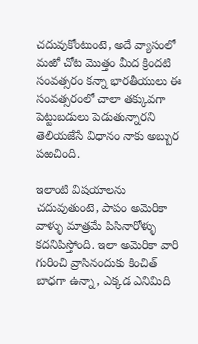చదువుకోంటుంటె, అదే వ్యాసంలో మఱో చోట మొత్తం మీద క్రిందటి సంవత్సరం కన్నా భారతీయులు ఈ సంవత్సరంలో చాలా తక్కువగా పెట్టుబడులు పెడుతున్నారని తెలియజేసే విధానం నాకు అబ్బుర పఱచింది.

ఇలాంటి విషయాలను చదువుతుంటె, పాపం అమెరికా వాళ్ళు మాత్రమే పిసినారోళ్ళు కదనిపిస్తోంది. ఇలా అమెరికా వారి గురించి వ్రాసినందుకు కించిత్ బాధగా ఉన్నా, ఎక్కడ ఎనిమిది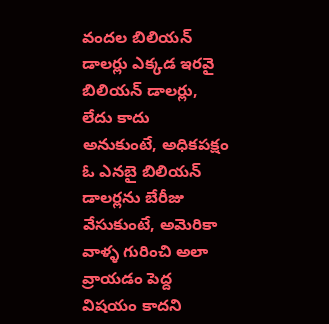వందల బిలియన్ డాలర్లు ఎక్కడ ఇరవై బిలియన్ డాలర్లు, లేదు కాదు అనుకుంటే, అధికపక్షం ఓ ఎనబై బిలియన్ డాలర్లను బేరీజు వేసుకుంటే, అమెరికా వాళ్ళ గురించి అలా వ్రాయడం పెద్ద విషయం కాదని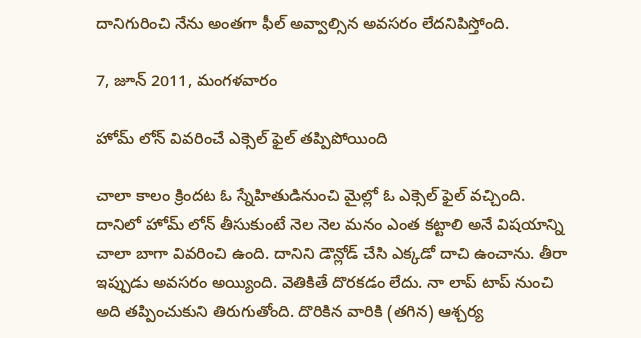దానిగురించి నేను అంతగా ఫీల్ అవ్వాల్సిన అవసరం లేదనిపిస్తోంది.

7, జూన్ 2011, మంగళవారం

హోమ్ లోన్ వివరించే ఎక్సెల్ ఫైల్ తప్పిపోయింది

చాలా కాలం క్రిందట ఓ స్నేహితుడినుంచి మైల్లో ఓ ఎక్సెల్ ఫైల్ వచ్చింది. దానిలో హోమ్ లోన్ తీసుకుంటే నెల నెల మనం ఎంత కట్టాలి అనే విషయాన్ని చాలా బాగా వివరించి ఉంది. దానిని డౌన్లోడ్ చేసి ఎక్కడో దాచి ఉంచాను. తీరా ఇప్పుడు అవసరం అయ్యింది. వెతికితే దొరకడం లేదు. నా లాప్ టాప్ నుంచి అది తప్పించుకుని తిరుగుతోంది. దొరికిన వారికి (తగిన) ఆశ్చర్య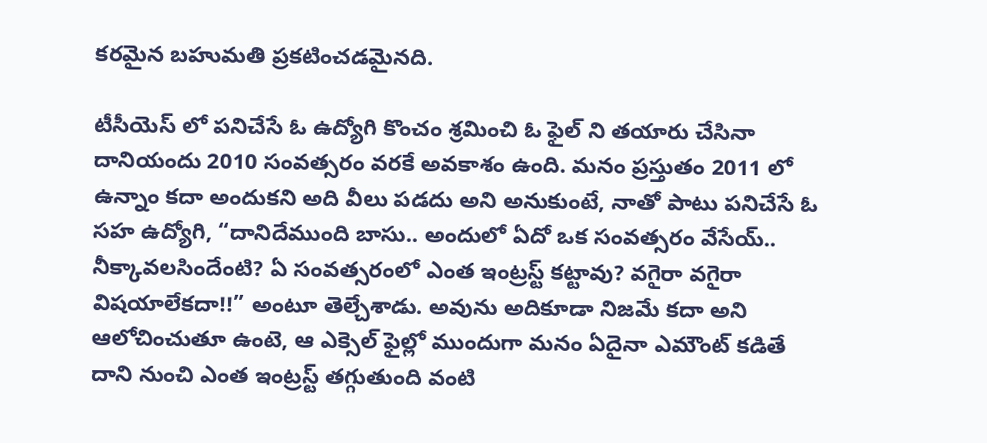కరమైన బహుమతి ప్రకటించడమైనది.

టీసీయెస్ లో పనిచేసే ఓ ఉద్యోగి కొంచం శ్రమించి ఓ ఫైల్ ని తయారు చేసినా దానియందు 2010 సంవత్సరం వరకే అవకాశం ఉంది. మనం ప్రస్తుతం 2011 లో ఉన్నాం కదా అందుకని అది వీలు పడదు అని అనుకుంటే, నాతో పాటు పనిచేసే ఓ సహ ఉద్యోగి, “దానిదేముంది బాసు.. అందులో ఏదో ఒక సంవత్సరం వేసేయ్.. నీక్కావలసిందేంటి? ఏ సంవత్సరంలో ఎంత ఇంట్రస్ట్ కట్టావు? వగైరా వగైరా విషయాలేకదా!!” అంటూ తెల్చేశాడు. అవును అదికూడా నిజమే కదా అని ఆలోచించుతూ ఉంటె, ఆ ఎక్సెల్ ఫైల్లో ముందుగా మనం ఏదైనా ఎమౌంట్ కడితే దాని నుంచి ఎంత ఇంట్రస్ట్ తగ్గుతుంది వంటి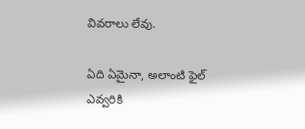వివరాలు లేవు.

ఏది ఏమైనా, అలాంటి ఫైల్ ఎవ్వరికి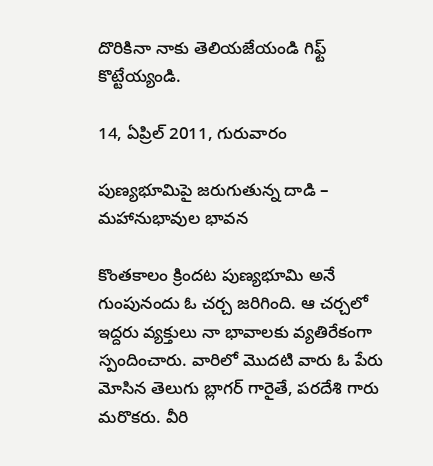దొరికినా నాకు తెలియజేయండి గిఫ్ట్ కొట్టేయ్యండి.

14, ఏప్రిల్ 2011, గురువారం

పుణ్యభూమిపై జరుగుతున్న దాడి – మహానుభావుల భావన

కొంతకాలం క్రిందట పుణ్యభూమి అనే గుంపునందు ఓ చర్చ జరిగింది. ఆ చర్చలో ఇద్దరు వ్యక్తులు నా భావాలకు వ్యతిరేకంగా స్పందించారు. వారిలో మొదటి వారు ఓ పేరు మోసిన తెలుగు బ్లాగర్ గారైతే, పరదేశి గారు మరొకరు. వీరి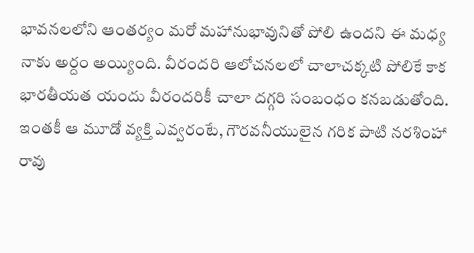భావనలలోని ఆంతర్యం మరో మహానుభావునితో పోలి ఉందని ఈ మధ్య నాకు అర్దం అయ్యింది. వీరందరి ఆలోచనలలో చాలాచక్కటి పోలికే కాక భారతీయత యందు వీరందరికీ చాలా దగ్గరి సంబంధం కనబడుతోంది. ఇంతకీ ఆ మూడో వ్యక్తి ఎవ్వరంటే, గౌరవనీయులైన గరిక పాటి నరశింహా రావు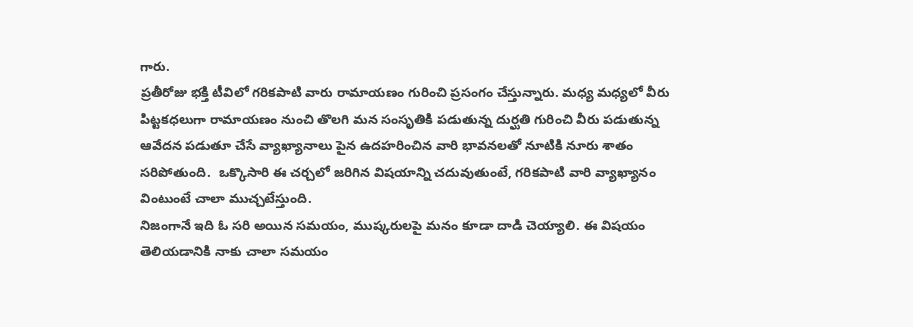గారు.
ప్రతీరోజు భక్తి టీవిలో గరికపాటి వారు రామాయణం గురించి ప్రసంగం చేస్తున్నారు. మధ్య మధ్యలో వీరు పిట్టకధలుగా రామాయణం నుంచి తొలగి మన సంసృతికి పడుతున్న దుర్ఘతి గురించి వీరు పడుతున్న ఆవేదన పడుతూ చేసే వ్యాఖ్యానాలు పైన ఉదహరించిన వారి భావనలతో నూటికి నూరు శాతం సరిపోతుంది.  ఒక్కొసారి ఈ చర్చలో జరిగిన విషయాన్ని చదువుతుంటే, గరికపాటి వారి వ్యాఖ్యానం వింటుంటే చాలా ముచ్చటేస్తుంది.
నిజంగానే ఇది ఓ సరి అయిన సమయం, ముష్కరులపై మనం కూడా దాడి చెయ్యాలి. ఈ విషయం తెలియడానికి నాకు చాలా సమయం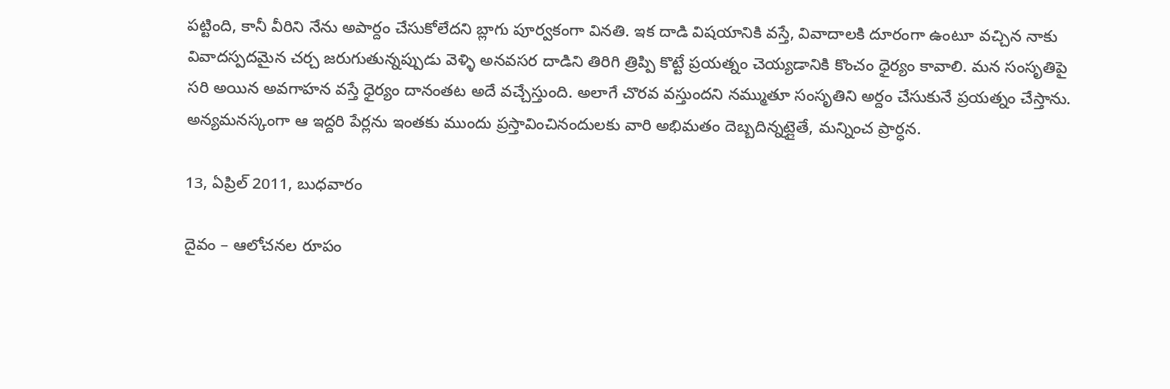పట్టింది, కానీ వీరిని నేను అపార్దం చేసుకోలేదని బ్లాగు పూర్వకంగా వినతి. ఇక దాడి విషయానికి వస్తే, వివాదాలకి దూరంగా ఉంటూ వచ్చిన నాకు వివాదస్పదమైన చర్చ జరుగుతున్నప్పుడు వెళ్ళి అనవసర దాడిని తిరిగి త్రిప్పి కొట్టే ప్రయత్నం చెయ్యడానికి కొంచం ధైర్యం కావాలి. మన సంసృతిపై సరి అయిన అవగాహన వస్తే ధైర్యం దానంతట అదే వచ్చేస్తుంది. అలాగే చొరవ వస్తుందని నమ్ముతూ సంసృతిని అర్దం చేసుకునే ప్రయత్నం చేస్తాను.
అన్యమనస్కంగా ఆ ఇద్దరి పేర్లను ఇంతకు ముందు ప్రస్తావించినందులకు వారి అభిమతం దెబ్బదిన్నట్లైతే, మన్నించ ప్రార్ధన.

13, ఏప్రిల్ 2011, బుధవారం

దైవం – ఆలోచనల రూపం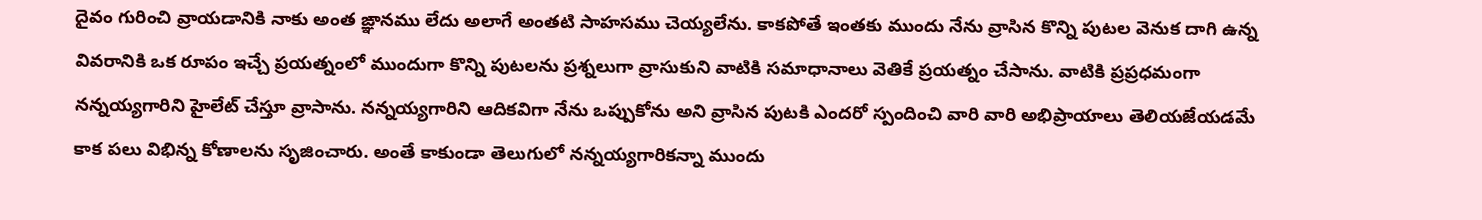దైవం గురించి వ్రాయడానికి నాకు అంత ఙ్ఞానము లేదు అలాగే అంతటి సాహసము చెయ్యలేను. కాకపోతే ఇంతకు ముందు నేను వ్రాసిన కొన్ని పుటల వెనుక దాగి ఉన్న వివరానికి ఒక రూపం ఇచ్చే ప్రయత్నంలో ముందుగా కొన్ని పుటలను ప్రశ్నలుగా వ్రాసుకుని వాటికి సమాధానాలు వెతికే ప్రయత్నం చేసాను. వాటికి ప్రప్రధమంగా నన్నయ్యగారిని హైలేట్ చేస్తూ వ్రాసాను. నన్నయ్యగారిని ఆదికవిగా నేను ఒప్పుకోను అని వ్రాసిన పుటకి ఎందరో స్పందించి వారి వారి అభిప్రాయాలు తెలియజేయడమే కాక పలు విభిన్న కోణాలను సృజించారు. అంతే కాకుండా తెలుగులో నన్నయ్యగారికన్నా ముందు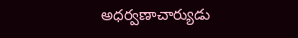అధర్వణాచార్యుడు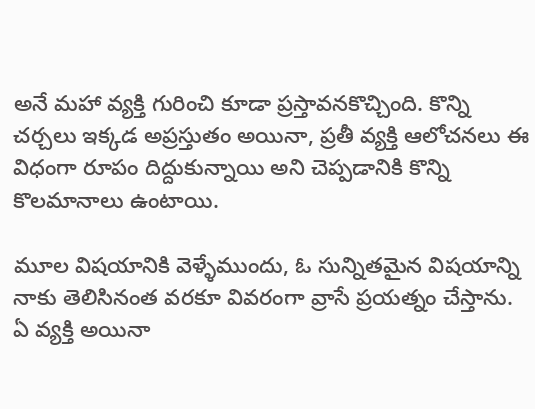అనే మహా వ్యక్తి గురించి కూడా ప్రస్తావనకొచ్చింది. కొన్ని చర్చలు ఇక్కడ అప్రస్తుతం అయినా, ప్రతీ వ్యక్తి ఆలోచనలు ఈ విధంగా రూపం దిద్దుకున్నాయి అని చెప్పడానికి కొన్ని కొలమానాలు ఉంటాయి.

మూల విషయానికి వెళ్ళేముందు, ఓ సున్నితమైన విషయాన్ని నాకు తెలిసినంత వరకూ వివరంగా వ్రాసే ప్రయత్నం చేస్తాను. ఏ వ్యక్తి అయినా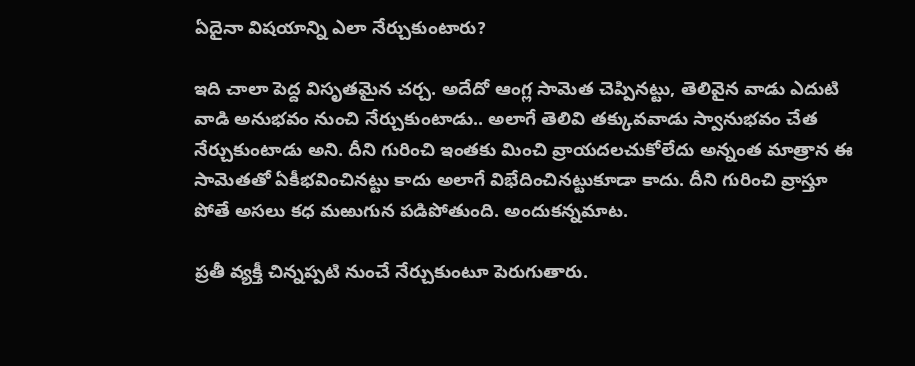ఏదైనా విషయాన్ని ఎలా నేర్చుకుంటారు?

ఇది చాలా పెద్ద విసృతమైన చర్చ. అదేదో ఆంగ్ల సామెత చెప్పినట్టు, తెలివైన వాడు ఎదుటి వాడి అనుభవం నుంచి నేర్చుకుంటాడు.. అలాగే తెలివి తక్కువవాడు స్వానుభవం చేత నేర్చుకుంటాడు అని. దీని గురించి ఇంతకు మించి వ్రాయదలచుకోలేదు అన్నంత మాత్రాన ఈ సామెతతో ఏకీభవించినట్టు కాదు అలాగే విభేదించినట్టుకూడా కాదు. దీని గురించి వ్రాస్తూ పోతే అసలు కధ మఱుగున పడిపోతుంది. అందుకన్నమాట.

ప్రతీ వ్యక్తీ చిన్నప్పటి నుంచే నేర్చుకుంటూ పెరుగుతారు.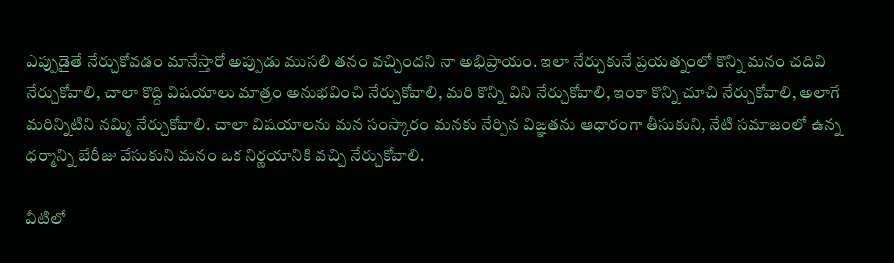ఎప్పుడైతే నేర్చుకోవడం మానేస్తారో అప్పుడు ముసలి తనం వచ్చిందని నా అభిప్రాయం. ఇలా నేర్చుకునే ప్రయత్నంలో కొన్ని మనం చదివి నేర్చుకోవాలి, చాలా కొద్ది విషయాలు మాత్రం అనుభవించి నేర్చుకోవాలి, మరి కొన్ని విని నేర్చుకోవాలి, ఇంకా కొన్ని చూచి నేర్చుకోవాలి, అలాగే మరిన్నిటిని నమ్మి నేర్చుకోవాలి. చాలా విషయాలను మన సంస్కారం మనకు నేర్పిన విఙ్ఞతను ఆధారంగా తీసుకుని, నేటి సమాజంలో ఉన్న ధర్మాన్ని బేరీజు వేసుకుని మనం ఒక నిర్ణయానికి వచ్చి నేర్చుకోవాలి.

వీటిలో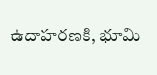ఉదాహరణకి, భూమి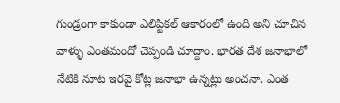గుండ్రంగా కాకుండా ఎలిప్టికల్ ఆకారంలో ఉంది అని చూచిన వాళ్ళు ఎంతమందో చెప్పండి చూద్దాం. భారత దేశ జనాభాలో నేటికి నూట ఇరవై కోట్ల జనాభా ఉన్నట్లు అంచనా. ఎంత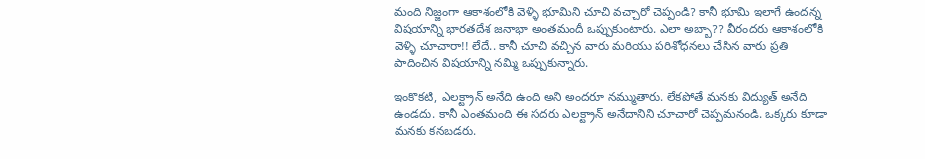మంది నిజ్జంగా ఆకాశంలోకి వెళ్ళి భూమిని చూచి వచ్చారో చెప్పండి? కానీ భూమి ఇలాగే ఉందన్న విషయాన్ని భారతదేశ జనాభా అంతమందీ ఒప్పుకుంటారు. ఎలా అబ్బా?? వీరందరు ఆకాశంలోకి వెళ్ళి చూచారా!! లేదే.. కానీ చూచి వచ్చిన వారు మరియు పరిశోధనలు చేసిన వారు ప్రతి పాదించిన విషయాన్ని నమ్మి ఒప్పుకున్నారు.

ఇంకొకటి, ఎలక్ట్రాన్ అనేది ఉంది అని అందరూ నమ్ముతారు. లేకపోతే మనకు విద్యుత్ అనేది ఉండదు. కానీ ఎంతమంది ఈ సదరు ఎలక్ట్రాన్ అనేదానిని చూచారో చెప్పమనండి. ఒక్కరు కూడా మనకు కనబడరు.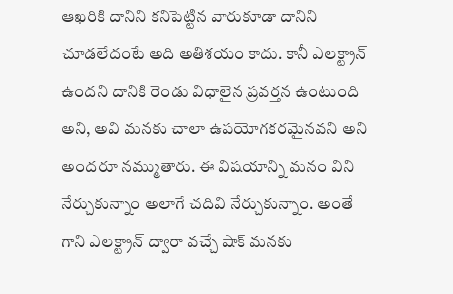ఆఖరికి దానిని కనిపెట్టిన వారుకూడా దానిని చూడలేదంటే అది అతిశయం కాదు. కానీ ఎలక్ట్రాన్ ఉందని దానికి రెండు విధాలైన ప్రవర్తన ఉంటుంది అని, అవి మనకు చాలా ఉపయోగకరమైనవని అని అందరూ నమ్ముతారు. ఈ విషయాన్ని మనం విని నేర్చుకున్నాం అలాగే చదివి నేర్చుకున్నాం. అంతే గాని ఎలక్ట్రాన్ ద్వారా వచ్చే షాక్ మనకు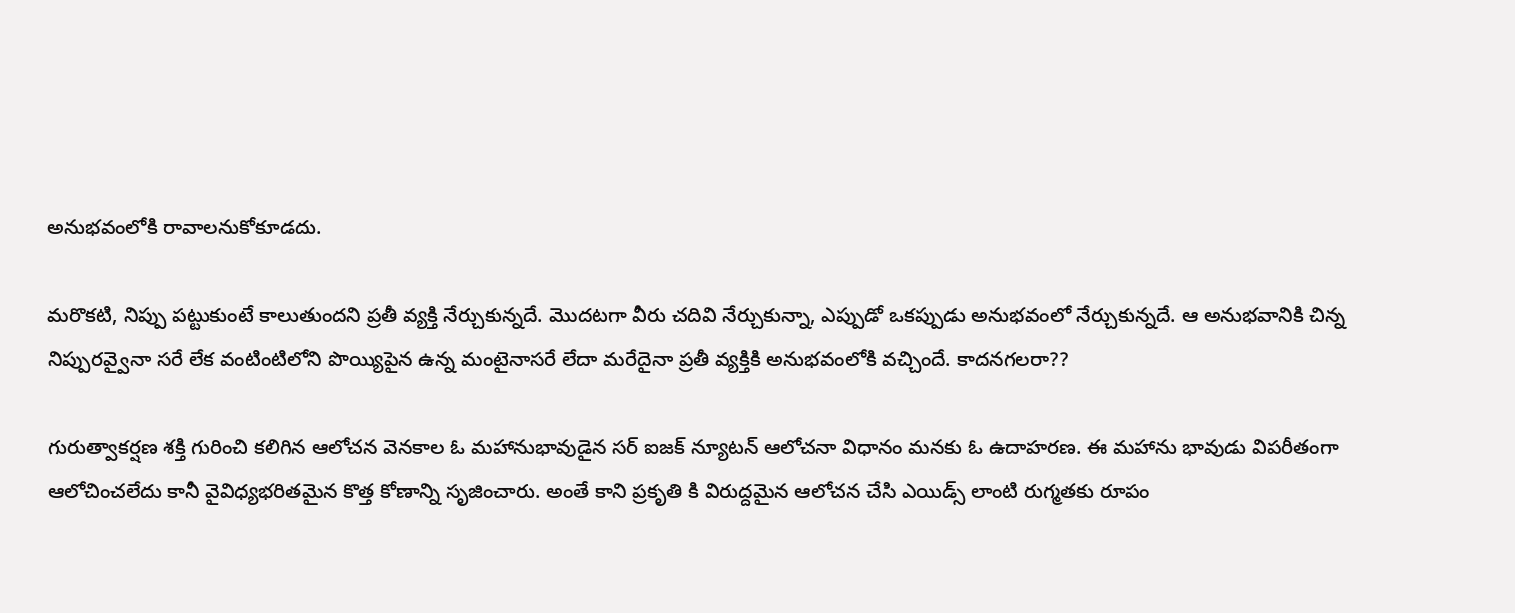అనుభవంలోకి రావాలనుకోకూడదు.

మరొకటి, నిప్పు పట్టుకుంటే కాలుతుందని ప్రతీ వ్యక్తి నేర్చుకున్నదే. మొదటగా వీరు చదివి నేర్చుకున్నా, ఎప్పుడో ఒకప్పుడు అనుభవంలో నేర్చుకున్నదే. ఆ అనుభవానికి చిన్న నిప్పురవ్వైనా సరే లేక వంటింటిలోని పొయ్యిపైన ఉన్న మంటైనాసరే లేదా మరేదైనా ప్రతీ వ్యక్తికి అనుభవంలోకి వచ్చిందే. కాదనగలరా??

గురుత్వాకర్షణ శక్తి గురించి కలిగిన ఆలోచన వెనకాల ఓ మహానుభావుడైన సర్ ఐజక్ న్యూటన్ ఆలోచనా విధానం మనకు ఓ ఉదాహరణ. ఈ మహాను భావుడు విపరీతంగా ఆలోచించలేదు కానీ వైవిధ్యభరితమైన కొత్త కోణాన్ని సృజించారు. అంతే కాని ప్రకృతి కి విరుద్దమైన ఆలోచన చేసి ఎయిడ్స్ లాంటి రుగ్మతకు రూపం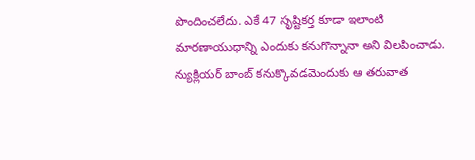పొందించలేదు. ఎకే 47 సృష్టికర్త కూడా ఇలాంటి మారణాయుధాన్ని ఎందుకు కనుగొన్నానా అని విలపించాడు. న్యుక్లియర్ బాంబ్ కనుక్కొవడమెందుకు ఆ తరువాత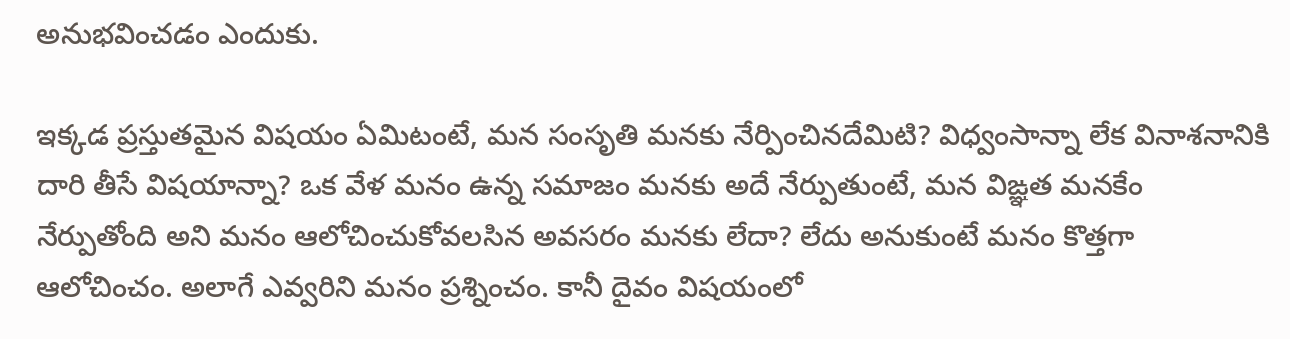అనుభవించడం ఎందుకు.

ఇక్కడ ప్రస్తుతమైన విషయం ఏమిటంటే, మన సంసృతి మనకు నేర్పించినదేమిటి? విధ్వంసాన్నా లేక వినాశనానికి దారి తీసే విషయాన్నా? ఒక వేళ మనం ఉన్న సమాజం మనకు అదే నేర్పుతుంటే, మన విఙ్ఞత మనకేం నేర్పుతోంది అని మనం ఆలోచించుకోవలసిన అవసరం మనకు లేదా? లేదు అనుకుంటే మనం కొత్తగా ఆలోచించం. అలాగే ఎవ్వరిని మనం ప్రశ్నించం. కానీ దైవం విషయంలో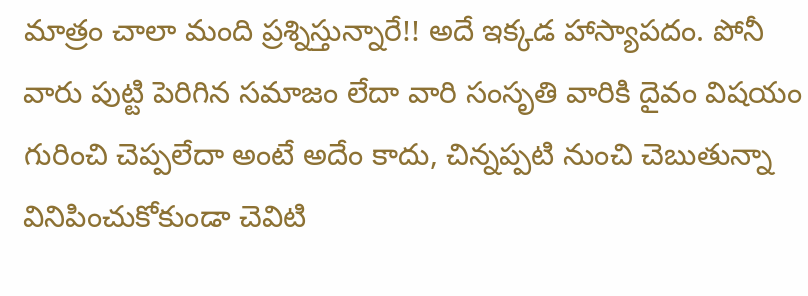మాత్రం చాలా మంది ప్రశ్నిస్తున్నారే!! అదే ఇక్కడ హాస్యాపదం. పోనీ వారు పుట్టి పెరిగిన సమాజం లేదా వారి సంసృతి వారికి దైవం విషయం గురించి చెప్పలేదా అంటే అదేం కాదు, చిన్నప్పటి నుంచి చెబుతున్నా వినిపించుకోకుండా చెవిటి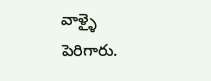వాళ్ళై పెరిగారు.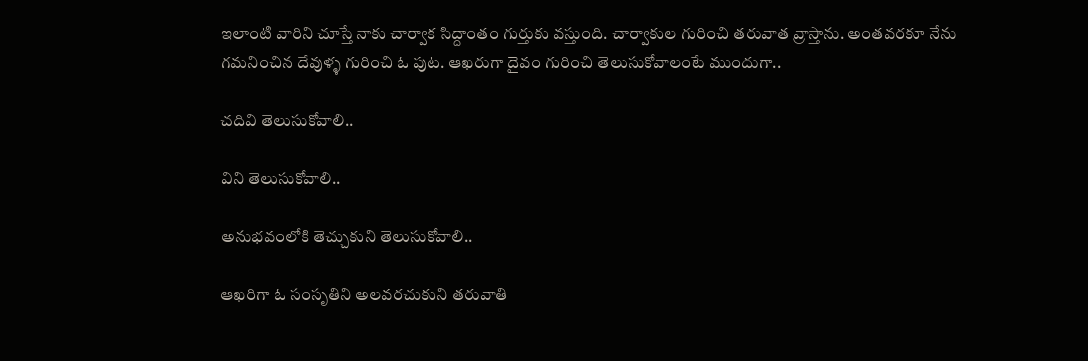ఇలాంటి వారిని చూస్తే నాకు చార్వాక సిద్దాంతం గుర్తుకు వస్తుంది. చార్వాకుల గురించి తరువాత వ్రాస్తాను. అంతవరకూ నేను గమనించిన దేవుళ్ళ గురించి ఓ పుట. ఆఖరుగా దైవం గురించి తెలుసుకోవాలంటే ముందుగా..

చదివి తెలుసుకోవాలి..

విని తెలుసుకోవాలి..

అనుభవంలోకి తెచ్చుకుని తెలుసుకోవాలి..

ఆఖరిగా ఓ సంసృతిని అలవరచుకుని తరువాతి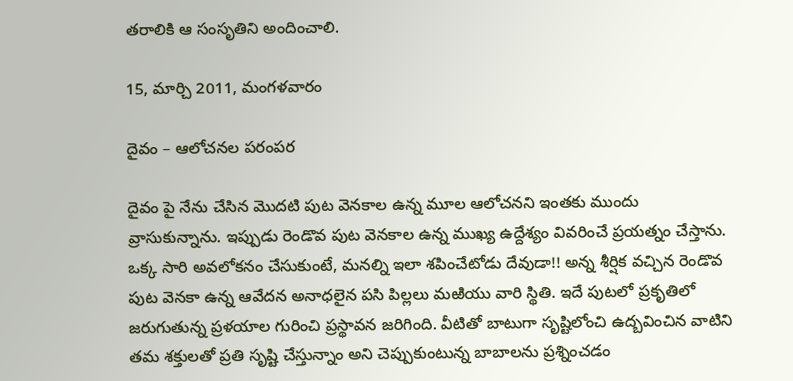తరాలికి ఆ సంసృతిని అందించాలి.

15, మార్చి 2011, మంగళవారం

దైవం – ఆలోచనల పరంపర

దైవం పై నేను చేసిన మొదటి పుట వెనకాల ఉన్న మూల ఆలోచనని ఇంతకు ముందు వ్రాసుకున్నాను. ఇప్పుడు రెండొవ పుట వెనకాల ఉన్న ముఖ్య ఉద్దేశ్యం వివరించే ప్రయత్నం చేస్తాను. ఒక్క సారి అవలోకనం చేసుకుంటే, మనల్ని ఇలా శపించేటోడు దేవుడా!! అన్న శీర్షిక వచ్చిన రెండొవ పుట వెనకా ఉన్న ఆవేదన అనాధలైన పసి పిల్లలు మఱియు వారి స్థితి. ఇదే పుటలో ప్రకృతిలో జరుగుతున్న ప్రళయాల గురించి ప్రస్థావన జరిగింది. వీటితో బాటుగా సృష్టిలోంచి ఉద్బవించిన వాటిని తమ శక్తులతో ప్రతి సృష్టి చేస్తున్నాం అని చెప్పుకుంటున్న బాబాలను ప్రశ్నించడం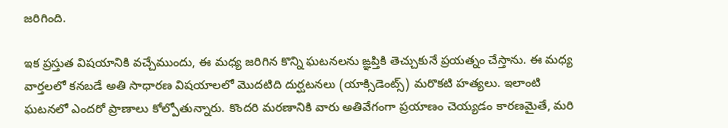జరిగింది.

ఇక ప్రస్తుత విషయానికి వచ్చేముందు, ఈ మధ్య జరిగిన కొన్ని ఘటనలను ఙ్ఞప్తికి తెచ్చుకునే ప్రయత్నం చేస్తాను. ఈ మధ్య వార్తలలో కనబడే అతి సాధారణ విషయాలలో మొదటిది దుర్ఘటనలు (యాక్సిడెంట్స్) మరొకటి హత్యలు. ఇలాంటి ఘటనలో ఎందరో ప్రాణాలు కోల్పోతున్నారు. కొందరి మరణానికి వారు అతివేగంగా ప్రయాణం చెయ్యడం కారణమైతే, మరి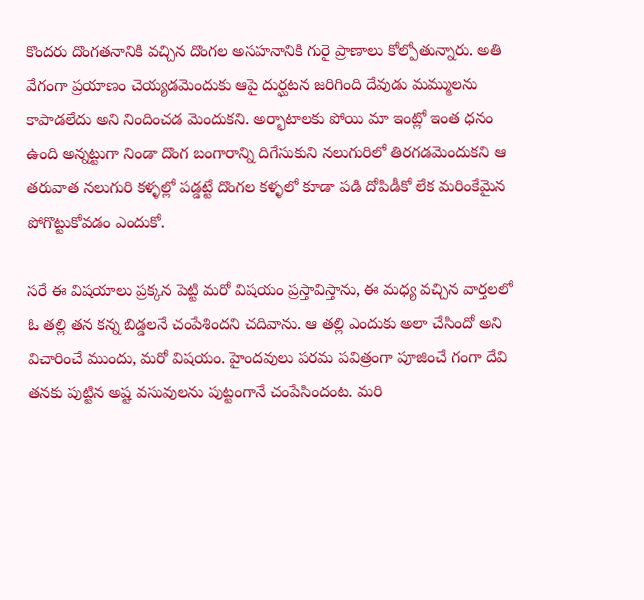కొందరు దొంగతనానికి వచ్చిన దొంగల అసహనానికి గురై ప్రాణాలు కోల్పోతున్నారు. అతి వేగంగా ప్రయాణం చెయ్యడమెందుకు ఆపై దుర్ఘటన జరిగింది దేవుడు మమ్ములను కాపాడలేదు అని నిందించడ మెందుకని. అర్భాటాలకు పోయి మా ఇంట్లో ఇంత ధనం ఉంది అన్నట్టుగా నిండా దొంగ బంగారాన్ని దిగేసుకుని నలుగురిలో తిరగడమెందుకని ఆ తరువాత నలుగురి కళ్ళల్లో పడ్డట్టే దొంగల కళ్ళలో కూడా పడి దోపిడీకో లేక మరింకేమైన పోగొట్టుకోవడం ఎందుకో.

సరే ఈ విషయాలు ప్రక్కన పెట్టి మరో విషయం ప్రస్తావిస్తాను, ఈ మధ్య వచ్చిన వార్తలలో ఓ తల్లి తన కన్న బిడ్డలనే చంపేశిందని చదివాను. ఆ తల్లి ఎందుకు అలా చేసిందో అని విచారించే ముందు, మరో విషయం. హైందవులు పరమ పవిత్రంగా పూజించే గంగా దేవి తనకు పుట్టిన అష్ట వసువులను పుట్టంగానే చంపేసిందంట. మరి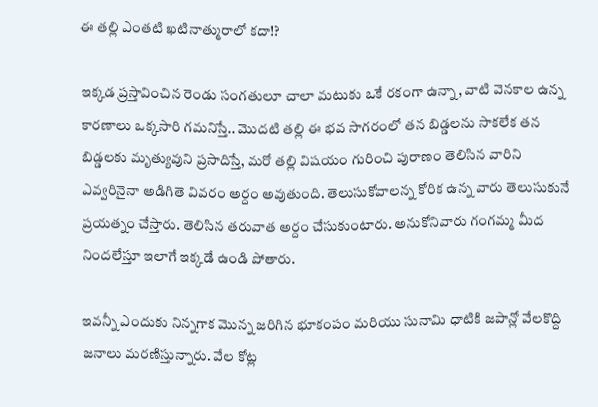ఈ తల్లి ఎంతటి ఖటినాత్మురాలో కదా!?

ఇక్కడ ప్రస్తావించిన రెండు సంగతులూ చాలా మటుకు ఒకే రకంగా ఉన్నా, వాటి వెనకాల ఉన్న కారణాలు ఒక్కసారి గమనిస్తే.. మొదటి తల్లి ఈ భవ సాగరంలో తన బిడ్డలను సాకలేక తన బిడ్డలకు మృత్యువుని ప్రసాదిస్తే, మరో తల్లి విషయం గురించి పురాణం తెలిసిన వారిని ఎవ్వరినైనా అడిగితె వివరం అర్దం అవుతుంది. తెలుసుకోవాలన్న కోరిక ఉన్న వారు తెలుసుకునే ప్రయత్నం చేస్తారు. తెలిసిన తరువాత అర్దం చేసుకుంటారు. అనుకోనివారు గంగమ్మ మీద నిందలేస్తూ ఇలాగే ఇక్కడే ఉండి పోతారు.

ఇవన్నీ ఎందుకు నిన్నగాక మొన్న జరిగిన భూకంపం మరియు సునామి ధాటికి జపాన్లో వేలకొద్ది జనాలు మరణిస్తున్నారు. వేల కోట్ల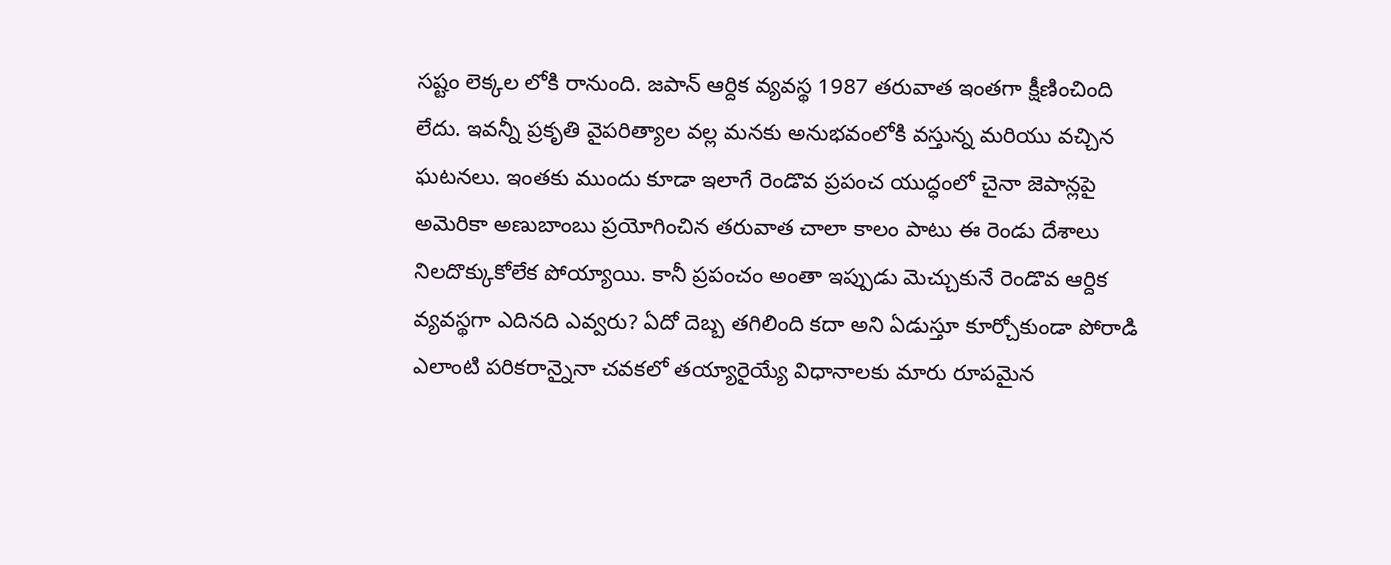సష్టం లెక్కల లోకి రానుంది. జపాన్ ఆర్దిక వ్యవస్థ 1987 తరువాత ఇంతగా క్షీణించింది లేదు. ఇవన్నీ ప్రకృతి వైపరిత్యాల వల్ల మనకు అనుభవంలోకి వస్తున్న మరియు వచ్చిన ఘటనలు. ఇంతకు ముందు కూడా ఇలాగే రెండొవ ప్రపంచ యుద్ధంలో చైనా జెపాన్లపై అమెరికా అణుబాంబు ప్రయోగించిన తరువాత చాలా కాలం పాటు ఈ రెండు దేశాలు నిలదొక్కుకోలేక పోయ్యాయి. కానీ ప్రపంచం అంతా ఇప్పుడు మెచ్చుకునే రెండొవ ఆర్దిక వ్యవస్థగా ఎదినది ఎవ్వరు? ఏదో దెబ్బ తగిలింది కదా అని ఏడుస్తూ కూర్చోకుండా పోరాడి ఎలాంటి పరికరాన్నైనా చవకలో తయ్యారైయ్యే విధానాలకు మారు రూపమైన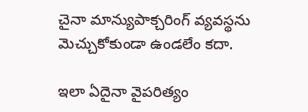చైనా మాన్యుపాక్చరింగ్ వ్యవస్థను మెచ్చుకోకుండా ఉండలేం కదా.

ఇలా ఏదైనా వైపరిత్యం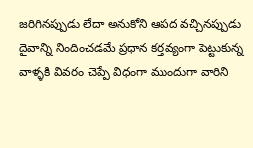జరిగినప్పుడు లేదా అనుకోని ఆపద వచ్చినప్పుడు దైవాన్ని నిందించడమే ప్రధాన కర్తవ్యంగా పెట్టుకున్న వాళ్ళకి వివరం చెప్పే విధంగా ముందుగా వారిని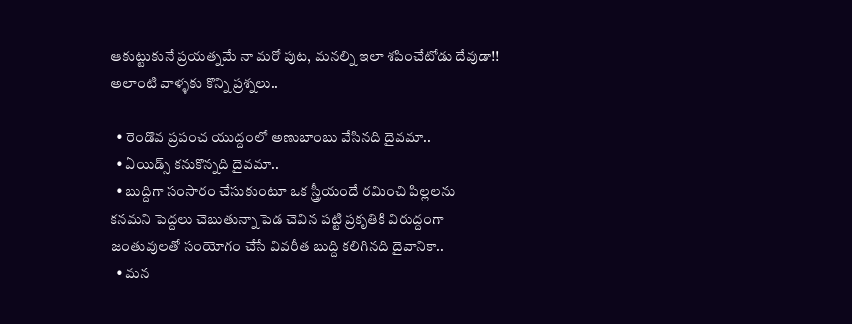ఆకుట్టుకునే ప్రయత్నమే నా మరో పుట, మనల్ని ఇలా శపించేటోడు దేవుడా!! అలాంటి వాళ్ళకు కొన్ని ప్రశ్నలు..

  • రెండొవ ప్రపంచ యుద్దంలో అణుబాంబు వేసినది దైవమా..
  • ఏయిడ్స్ కనుకొన్నది దైవమా..
  • బుద్దిగా సంసారం చేసుకుంటూ ఒక స్త్రీయందే రమించి పిల్లలను కనమని పెద్దలు చెబుతున్నా పెడ చెవిన పట్టి ప్రకృతికి విరుద్దంగా జంతువులతో సంయోగం చేసే వివరీత బుద్ది కలిగినది దైవానికా..
  • మన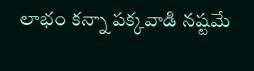లాభం కన్నా పక్కవాడి నష్టమే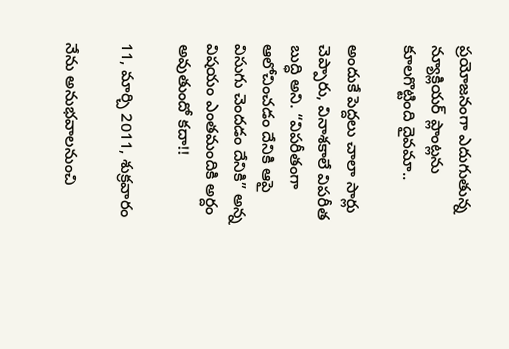ప్రయోజనంగా ఎదుగుతున్న న్యూక్లియర్ ప్లాంట్లను కూలగొట్టింది దైవమా..

అందుకే పెద్దలు చాలా సార్లు చెప్పారు, వినాశకాలే విపరీత బుద్ధి అని. “విపరీతంగా ఆలోచించడం దేనికి ఆపై విసుగు చెందడం దేనికి” అన్న విషయం ఎంతమందికి అర్దం అవుతుందో కదా!!

11, మార్చి 2011, శుక్రవారం

నేను అనుభవాలనుంచి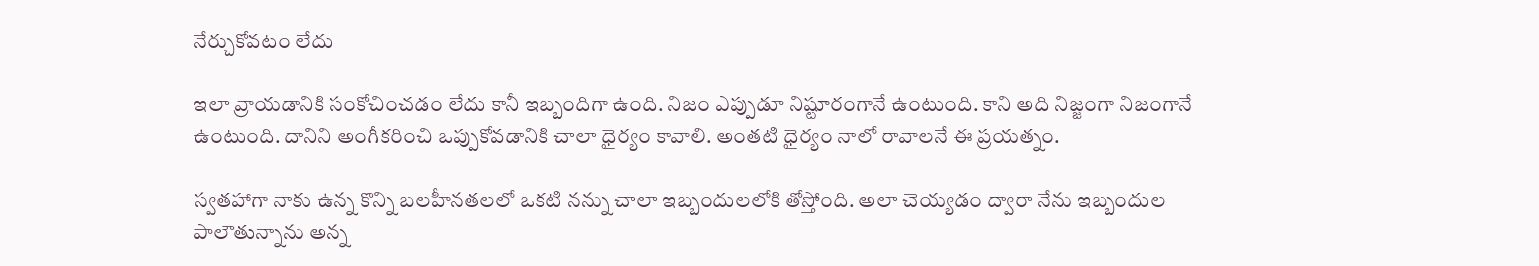నేర్చుకోవటం లేదు

ఇలా వ్రాయడానికి సంకోచించడం లేదు కానీ ఇబ్బందిగా ఉంది. నిజం ఎప్పుడూ నిష్టూరంగానే ఉంటుంది. కాని అది నిజ్జంగా నిజంగానే ఉంటుంది. దానిని అంగీకరించి ఒప్పుకోవడానికి చాలా ధైర్యం కావాలి. అంతటి ధైర్యం నాలో రావాలనే ఈ ప్రయత్నం.

స్వతహాగా నాకు ఉన్న కొన్ని బలహీనతలలో ఒకటి నన్ను చాలా ఇబ్బందులలోకి తోస్తోంది. అలా చెయ్యడం ద్వారా నేను ఇబ్బందుల పాలౌతున్నాను అన్న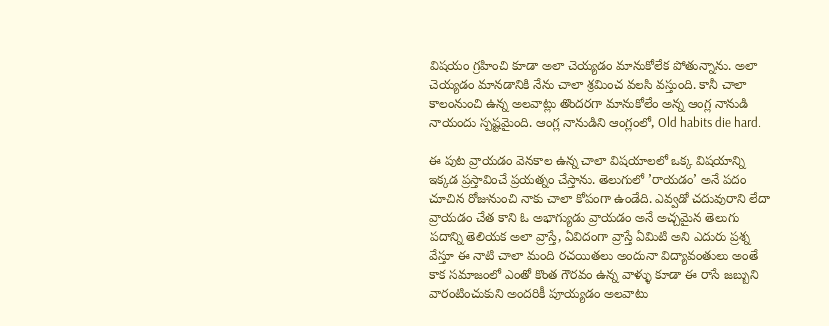విషయం గ్రహించి కూడా అలా చెయ్యడం మానుకోలేక పోతున్నాను. అలా చెయ్యడం మానడానికి నేను చాలా శ్రమించ వలసి వస్తుంది. కానీ చాలా కాలంనుంచి ఉన్న అలవాట్లు తొందరగా మానుకోలేం అన్న ఆంగ్ల నానుడి నాయందు స్పష్టమైంది. ఆంగ్ల నానుడిని ఆంగ్లంలో, Old habits die hard.

ఈ పుట వ్రాయడం వెనకాల ఉన్న చాలా విషయాలలో ఒక్క విషయాన్ని ఇక్కడ ప్రస్తావించే ప్రయత్నం చేస్తాను. తెలుగులో ’రాయడం’ అనే పదం చూచిన రోజునుంచి నాకు చాలా కోపంగా ఉండేది. ఎవ్వడో చదువురాని లేదా వ్రాయడం చేత కాని ఓ అభాగ్యుడు వ్రాయడం అనే అచ్చమైన తెలుగు పదాన్ని తెలియక అలా వ్రాస్తే, ఏవిదంగా వ్రాస్తే ఏమిటి అని ఎదురు ప్రశ్న వేస్తూ ఈ నాటి చాలా మంది రచయితలు అందునా విద్యావంతులు అంతే కాక సమాజంలో ఎంతో కొంత గౌరవం ఉన్న వాళ్ళు కూడా ఈ రాసే జబ్బుని వారంటించుకుని అందరికీ పూయ్యడం అలవాటు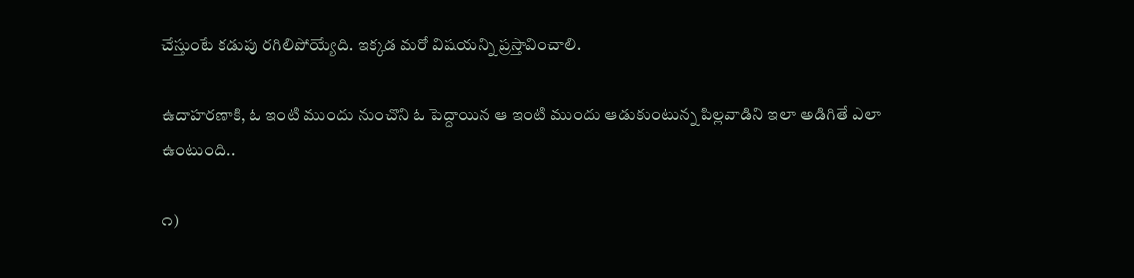చేస్తుంటే కడుపు రగిలిపోయ్యేది. ఇక్కడ మరో విషయన్ని ప్రస్తావించాలి.

ఉదాహరణాకి, ఓ ఇంటి ముందు నుంచొని ఓ పెద్దాయిన ఆ ఇంటి ముందు ఆడుకుంటున్న పిల్లవాడిని ఇలా అడిగితే ఎలా ఉంటుంది..

౧)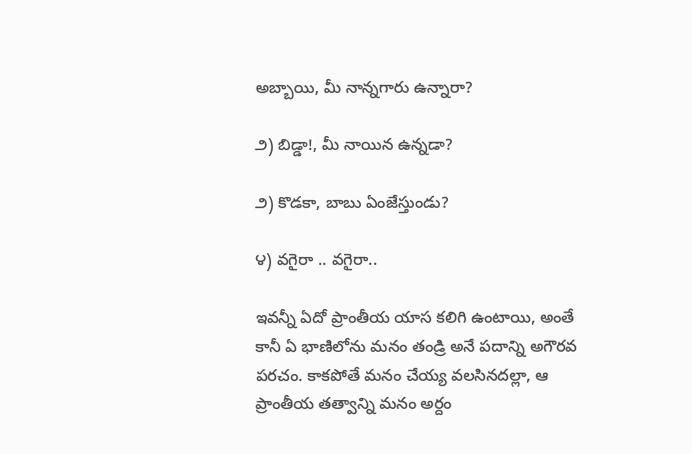అబ్బాయి, మీ నాన్నగారు ఉన్నారా?

౨) బిడ్డా!, మీ నాయిన ఉన్నడా?

౨) కొడకా, బాబు ఏంజేస్తుండు?

౪) వగైరా .. వగైరా..

ఇవన్నీ ఏదో ప్రాంతీయ యాస కలిగి ఉంటాయి, అంతే కానీ ఏ భాణిలోను మనం తండ్రి అనే పదాన్ని అగౌరవ పరచం. కాకపోతే మనం చేయ్య వలసినదల్లా, ఆ ప్రాంతీయ తత్వాన్ని మనం అర్దం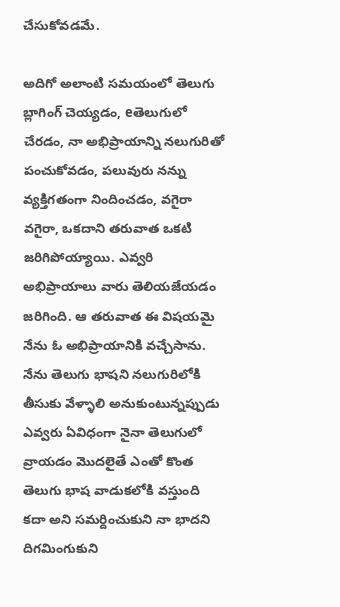చేసుకోవడమే.

అదిగో అలాంటి సమయంలో తెలుగు బ్లాగింగ్ చెయ్యడం, eతెలుగులో చేరడం, నా అభిప్రాయాన్ని నలుగురితో పంచుకోవడం, పలువురు నన్ను వ్యక్తిగతంగా నిందించడం, వగైరా వగైరా, ఒకదాని తరువాత ఒకటి జరిగిపోయ్యాయి. ఎవ్వరి అభిప్రాయాలు వారు తెలియజేయడం జరిగింది. ఆ తరువాత ఈ విషయమై నేను ఓ అభిప్రాయానికి వచ్చేసాను. నేను తెలుగు భాషని నలుగురిలోకి తీసుకు వేళ్ళాలి అనుకుంటున్నప్పుడు ఎవ్వరు ఏవిధంగా నైనా తెలుగులో వ్రాయడం మొదలైతే ఎంతో కొంత తెలుగు భాష వాడుకలోకి వస్తుంది కదా అని సమర్దించుకుని నా భాదని దిగమింగుకుని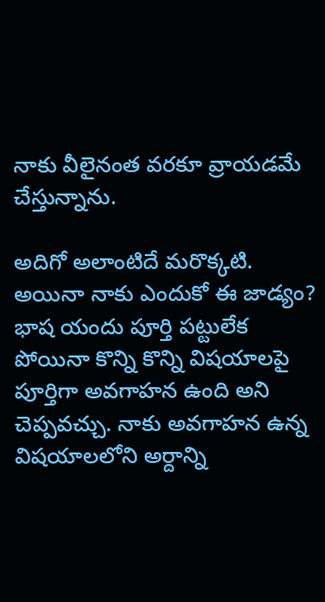నాకు వీలైనంత వరకూ వ్రాయడమే చేస్తున్నాను.

అదిగో అలాంటిదే మరొక్కటి. అయినా నాకు ఎందుకో ఈ జాడ్యం? భాష యందు పూర్తి పట్టులేక పోయినా కొన్ని కొన్ని విషయాలపై పూర్తిగా అవగాహన ఉంది అని చెప్పవచ్చు. నాకు అవగాహన ఉన్న విషయాలలోని అర్దాన్ని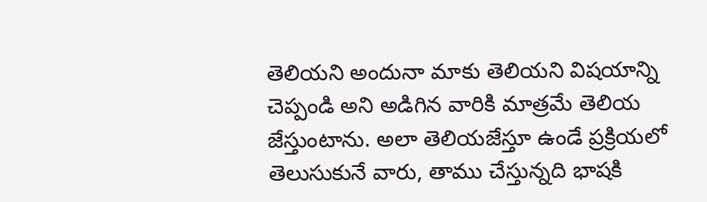తెలియని అందునా మాకు తెలియని విషయాన్ని చెప్పండి అని అడిగిన వారికి మాత్రమే తెలియ జేస్తుంటాను. అలా తెలియజేస్తూ ఉండే ప్రక్రియలో తెలుసుకునే వారు, తాము చేస్తున్నది భాషకి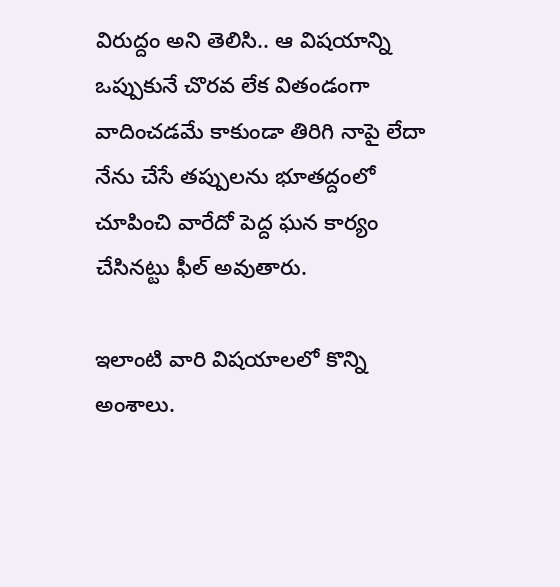విరుద్దం అని తెలిసి.. ఆ విషయాన్ని ఒప్పుకునే చొరవ లేక వితండంగా వాదించడమే కాకుండా తిరిగి నాపై లేదా నేను చేసే తప్పులను భూతద్దంలో చూపించి వారేదో పెద్ద ఘన కార్యం చేసినట్టు ఫీల్ అవుతారు.

ఇలాంటి వారి విషయాలలో కొన్ని అంశాలు.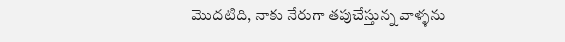మొదటిది, నాకు నేరుగా తపుచేస్తున్న వాళ్ళను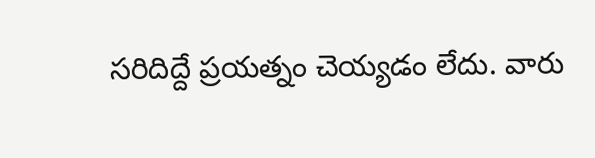సరిదిద్దే ప్రయత్నం చెయ్యడం లేదు. వారు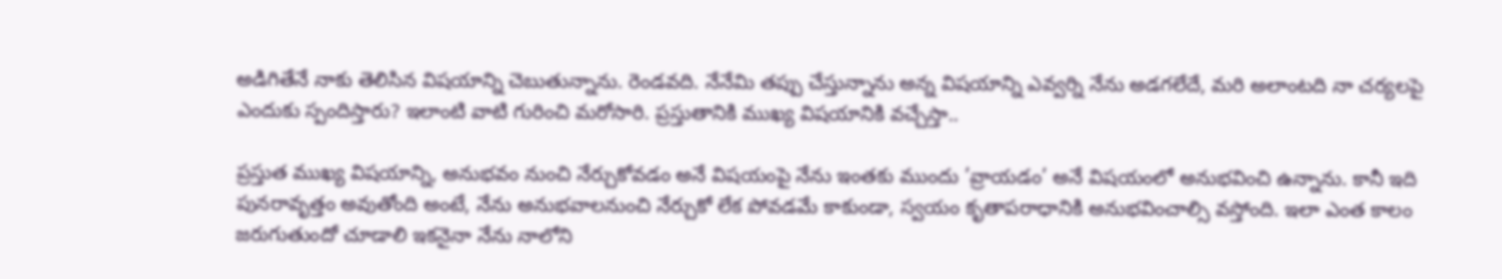అడిగితేనే నాకు తెలిసిన విషయాన్ని చెబుతున్నాను. రెండవది. నేనేమి తప్పు చేస్తున్నాను అన్న విషయాన్ని ఎవ్వర్ని నేను అడగలేదే, మరి అలాంటది నా చర్యలపై ఎందుకు స్పందిస్తారు? ఇలాంటి వాటి గురించి మరోసారి. ప్రస్తుతానికి ముఖ్య విషయానికి వచ్చేస్తా..

ప్రస్తుత ముఖ్య విషయాన్ని, అనుభవం నుంచి నేర్చుకోవడం అనే విషయంపై నేను ఇంతకు ముందు ’వ్రాయడం’ అనే విషయంలో అనుభవించి ఉన్నాను. కానీ ఇది పునరావృత్తం అవుతోంది అంటే, నేను అనుభవాలనుంచి నేర్చుకో లేక పోవడమే కాకుండా, స్వయం కృతాపరాధానికి అనుభవించాల్సి వస్తోంది. ఇలా ఎంత కాలం జరుగుతుందో చూడాలి ఇకనైనా నేను నాలోని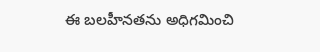ఈ బలహీనతను అధిగమించి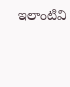ఇలాంటివి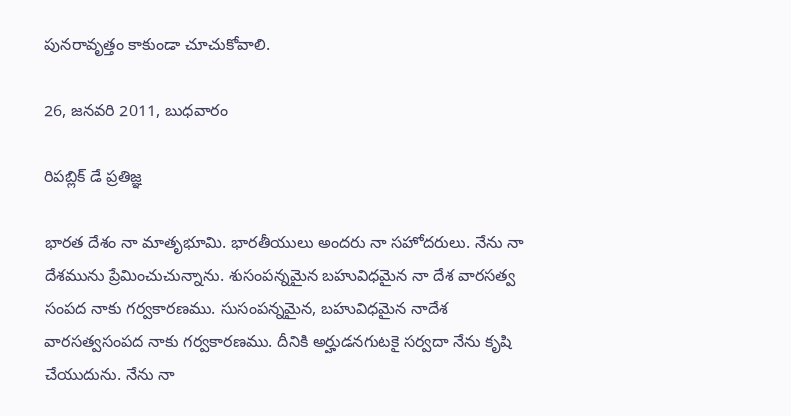పునరావృత్తం కాకుండా చూచుకోవాలి.

26, జనవరి 2011, బుధవారం

రిపబ్లిక్ డే ప్రతిజ్ఞ

భారత దేశం నా మాతృభూమి. భారతీయులు అందరు నా సహోదరులు. నేను నా దేశమును ప్రేమించుచున్నాను. శుసంపన్నమైన బహువిధమైన నా దేశ వారసత్వ సంపద నాకు గర్వకారణము. సుసంపన్నమైన, బహువిధమైన నాదేశ వారసత్వసంపద నాకు గర్వకారణము. దీనికి అర్హుడనగుటకై సర్వదా నేను కృషి చేయుదును. నేను నా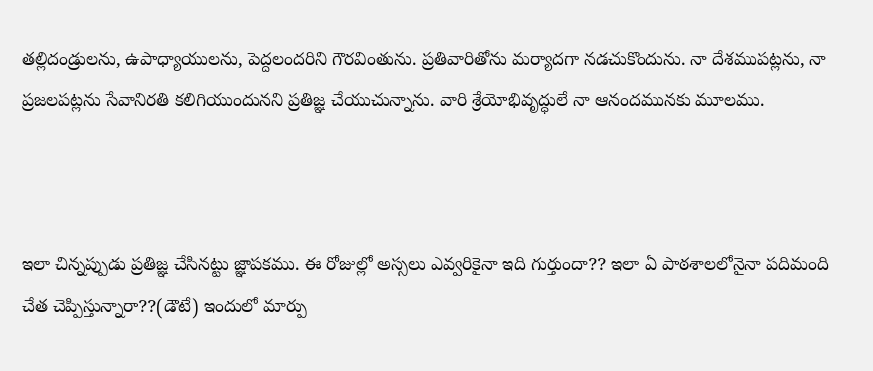తల్లిదండ్రులను, ఉపాధ్యాయులను, పెద్దలందరిని గౌరవింతును. ప్రతివారితోను మర్యాదగా నడచుకొందును. నా దేశముపట్లను, నా ప్రజలపట్లను సేవానిరతి కలిగియుందునని ప్రతిజ్ఞ చేయుచున్నాను. వారి శ్రేయోభివృద్ధులే నా ఆనందమునకు మూలము.



ఇలా చిన్నప్పుడు ప్రతిజ్ఞ చేసినట్టు జ్ఞాపకము. ఈ రోజుల్లో అస్సలు ఎవ్వరికైనా ఇది గుర్తుందా?? ఇలా ఏ పాఠశాలలోనైనా పదిమంది చేత చెప్పిస్తున్నారా??(డౌటే) ఇందులో మార్పు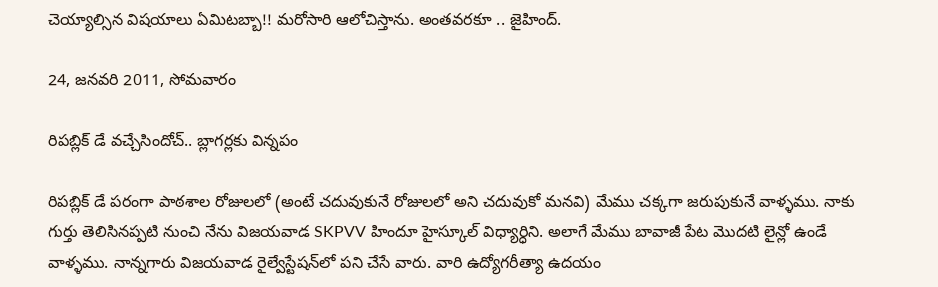చెయ్యాల్సిన విషయాలు ఏమిటబ్బా!! మరోసారి ఆలోచిస్తాను. అంతవరకూ .. జైహింద్.

24, జనవరి 2011, సోమవారం

రిపబ్లిక్ డే వచ్చేసిందోచ్.. బ్లాగర్లకు విన్నపం

రిపబ్లిక్ డే పరంగా పాఠశాల రోజులలో (అంటే చదువుకునే రోజులలో అని చదువుకో మనవి) మేము చక్కగా జరుపుకునే వాళ్ళము. నాకు గుర్తు తెలిసినప్పటి నుంచి నేను విజయవాడ SKPVV హిందూ హైస్కూల్ విధ్యార్ధిని. అలాగే మేము బావాజీ పేట మొదటి లైన్లో ఉండే వాళ్ళము. నాన్నగారు విజయవాడ రైల్వేస్టేషన్‍లో పని చేసే వారు. వారి ఉద్యోగరీత్యా ఉదయం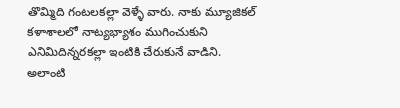తొమ్మిది గంటలకల్లా వెళ్ళే వారు. నాకు మ్యూజికల్ కళాశాలలో నాట్యభ్యాశం ముగించుకుని ఎనిమిదిన్నరకల్లా ఇంటికి చేరుకునే వాడిని. అలాంటి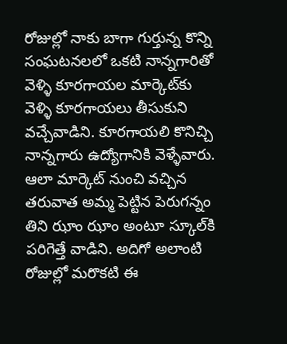రోజుల్లో నాకు బాగా గుర్తున్న కొన్ని సంఘటనలలో ఒకటి నాన్నగారితో వెళ్ళి కూరగాయల మార్కెట్‍కు వెళ్ళి కూరగాయలు తీసుకుని వచ్చేవాడిని. కూరగాయలి కొనిచ్చి నాన్నగారు ఉద్యోగానికి వెళ్ళేవారు. ఆలా మార్కెట్ నుంచి వచ్చిన తరువాత అమ్మ పెట్టిన పెరుగన్నం తిని ఝాం ఝాం అంటూ స్కూల్‍కి పరిగెత్తే వాడిని. అదిగో అలాంటి రోజుల్లో మరొకటి ఈ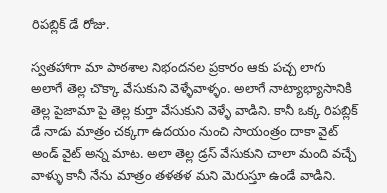రిపబ్లిక్ డే రోజు.

స్వతహాగా మా పాఠశాల నిభందనల ప్రకారం ఆకు పచ్చ లాగు అలాగే తెల్ల చొక్కా వేసుకుని వెళ్ళేవాళ్ళం. అలాగే నాట్యాభ్యాసానికి తెల్ల పైజామా పై తెల్ల కుర్తా వేసుకుని వెళ్ళే వాడిని. కానీ ఒక్క రిపబ్లిక్ డే నాడు మాత్రం చక్కగా ఉదయం నుంచి సాయంత్రం దాకా వైట్ అండ్ వైట్ అన్న మాట. అలా తెల్ల డ్రస్ వేసుకుని చాలా మంది వచ్చే వాళ్ళు కానీ నేను మాత్రం తళతళ మని మెరుస్తూ ఉండే వాడిని.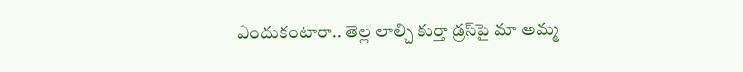ఎందుకంటారా.. తెల్ల లాల్చి కుర్తా డ్రస్‍పై మా అమ్మ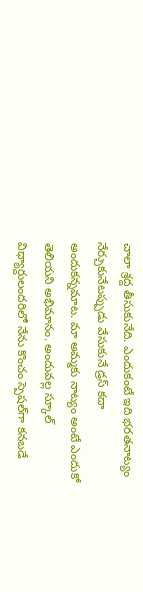చాలా శ్రద్ద తీసుకునేది. ఎందుకంటే ఇది భరతనాట్యం నేర్చుకునేటప్పుడు వేసుకునే డ్రస్ కదా అందుకన్నమాట. మా అమ్మకు నాట్యం అంటే ఎందుకో తెలియని అభిమానం. అందువల్ల స్కూల్ విధ్యార్దులందరిలో నేను కొంచం స్పెషల్‍గా కనబడే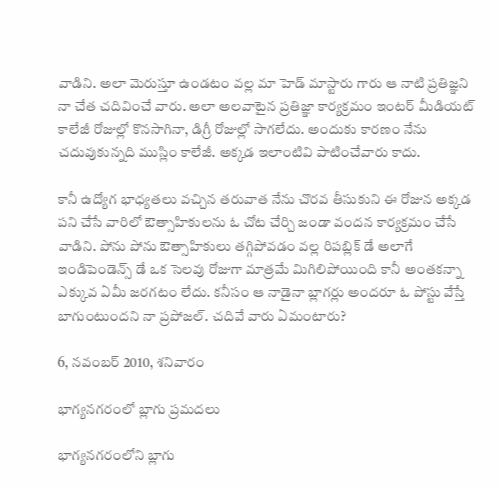వాడిని. అలా మెరుస్తూ ఉండటం వల్ల మా హెడ్ మాస్టారు గారు ఆ నాటి ప్రతిజ్ఞని నా చేత చదివించే వారు. అలా అలవాటైన ప్రతిజ్ఞా కార్యక్రమం ఇంటర్ మీడియట్ కాలేజీ రోజుల్లో కొనసాగినా, డిగ్రీ రోజుల్లో సాగలేదు. అందుకు కారణం నేను చదువుకున్నది ముస్లిం కాలేజీ. అక్కడ ఇలాంటివి పాటించేవారు కాదు.

కానీ ఉద్యోగ భాధ్యతలు వచ్చిన తరువాత నేను చొరవ తీసుకుని ఈ రోజున అక్కడ పని చేసే వారిలో ఔత్సాహికులను ఓ చోట చేర్చి జండా వందన కార్యక్రమం చేసే వాడిని. పోను పోను ఔత్సాహికులు తగ్గిపోవడం వల్ల రిపబ్లిక్ డే అలాగే ఇండిపెండెన్స్ డే ఒక సెలవు రోజుగా మాత్రమే మిగిలిపోయింది కానీ అంతకన్నా ఎక్కువ ఏమీ జరగటం లేదు. కనీసం ఆ నాడైనా బ్లాగర్లు అందరూ ఓ పోస్టు వేస్తే బాగుంటుందని నా ప్రపోజల్. చదివే వారు ఏమంటారు?

6, నవంబర్ 2010, శనివారం

భాగ్యనగరంలో బ్లాగు ప్రమదలు

భాగ్యనగరంలోని బ్లాగు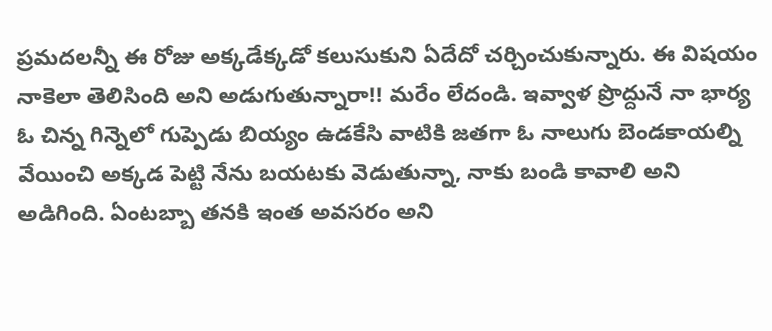ప్రమదలన్నీ ఈ రోజు అక్కడేక్కడో కలుసుకుని ఏదేదో చర్చించుకున్నారు. ఈ విషయం నాకెలా తెలిసింది అని అడుగుతున్నారా!! మరేం లేదండి. ఇవ్వాళ ప్రొద్దునే నా భార్య ఓ చిన్న గిన్నెలో గుప్పెడు బియ్యం ఉడకేసి వాటికి జతగా ఓ నాలుగు బెండకాయల్ని వేయించి అక్కడ పెట్టి నేను బయటకు వెడుతున్నా, నాకు బండి కావాలి అని అడిగింది. ఏంటబ్బా తనకి ఇంత అవసరం అని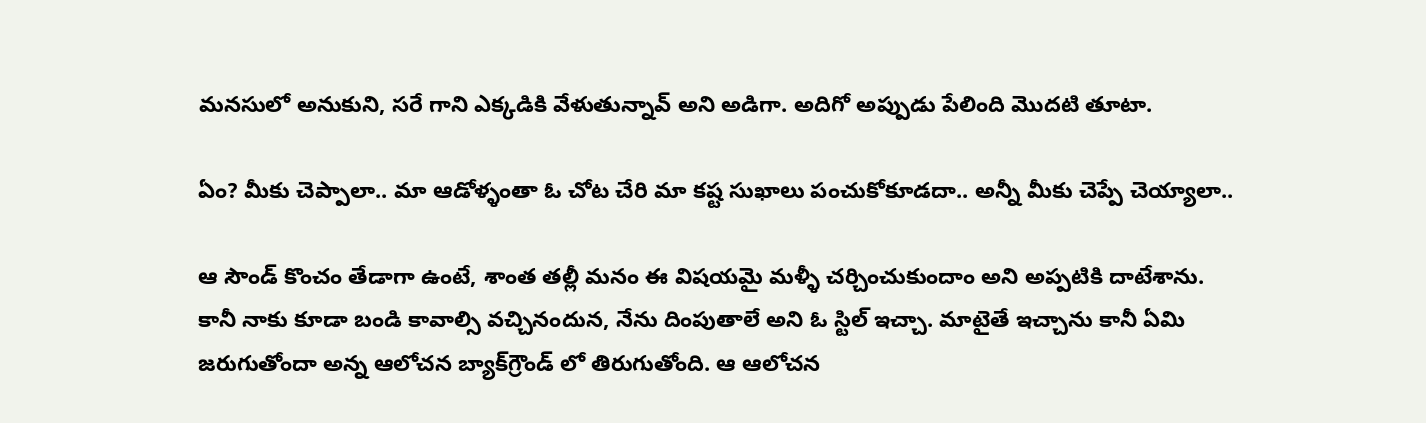మనసులో అనుకుని, సరే గాని ఎక్కడికి వేళుతున్నావ్ అని అడిగా. అదిగో అప్పుడు పేలింది మొదటి తూటా.

ఏం? మీకు చెప్పాలా.. మా ఆడోళ్ళంతా ఓ చోట చేరి మా కష్ట సుఖాలు పంచుకోకూడదా.. అన్నీ మీకు చెప్పే చెయ్యాలా..

ఆ సౌండ్ కొంచం తేడాగా ఉంటే, శాంత తల్లీ మనం ఈ విషయమై మళ్ళీ చర్చించుకుందాం అని అప్పటికి దాటేశాను. కానీ నాకు కూడా బండి కావాల్సి వచ్చినందున, నేను దింపుతాలే అని ఓ స్టిల్ ఇచ్చా. మాటైతే ఇచ్చాను కానీ ఏమి జరుగుతోందా అన్న ఆలోచన బ్యాక్‍గ్రౌండ్ లో తిరుగుతోంది. ఆ ఆలోచన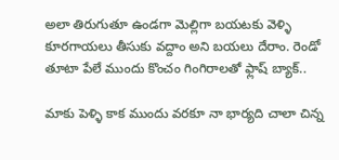అలా తిరుగుతూ ఉండగా మెల్లిగా బయటకు వెళ్ళి కూరగాయలు తీసుకు వద్దాం అని బయలు దేరాం. రెండో తూటా పేలే ముందు కొంచం గింగిరాలతో ఫ్లాష్ బ్యాక్..

మాకు పెళ్ళి కాక ముందు వరకూ నా భార్యది చాలా చిన్న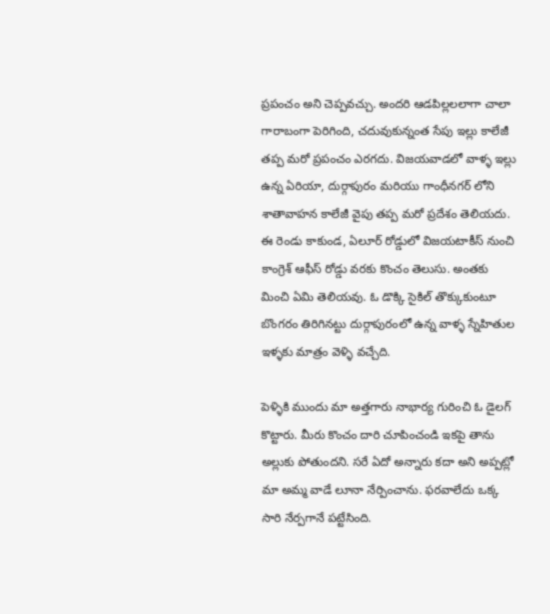ప్రపంచం అని చెప్పవచ్చు. అందరి ఆడపిల్లలలాగా చాలా  గారాబంగా పెరిగింది, చదువుకున్నంత సేపు ఇల్లు కాలేజీ తప్ప మరో ప్రపంచం ఎరగదు. విజయవాడలో వాళ్ళ ఇల్లు ఉన్న ఏరియా, దుర్గాపురం మరియు గాంధీనగర్ లోని శాతావాహన కాలేజీ వైపు తప్ప మరో ప్రదేశం తెలియదు. ఈ రెండు కాకుండ, ఏలూర్ రోడ్డులో విజయటాకీస్ నుంచి కాంగ్రెశ్ ఆఫీస్ రోడ్డు వరకు కొంచం తెలుసు. అంతకు మించి ఏమి తెలియవు. ఓ డొక్కి సైకిల్ తొక్కుకుంటూ బొంగరం తిరిగినట్టు దుర్గాపురంలో ఉన్న వాళ్ళ స్నేహితుల ఇళ్ళకు మాత్రం వెళ్ళి వచ్చేది.

పెళ్ళికి ముందు మా అత్తగారు నాభార్య గురించి ఓ డైలగ్ కొట్టారు. మీరు కొంచం దారి చూపించండి ఇకపై తాను అల్లుకు పోతుందని. సరే ఏదో అన్నారు కదా అని అప్పట్లో మా అమ్మ వాడే లూనా నేర్పించాను. ఫరవాలేదు ఒక్క సారి నేర్పగానే పట్టేసింది.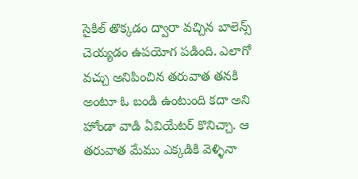సైకిల్ తొక్కడం ద్వారా వచ్చిన బాలెన్స్ చెయ్యడం ఉపయోగ పడింది. ఎలాగో వచ్చు అనిపించిన తరువాత తనకి అంటూ ఓ బండి ఉంటుంది కదా అని హోండా వాడి ఏవియేటర్ కొనిచ్చా. ఆ తరువాత మేము ఎక్కడికి వెళ్ళినా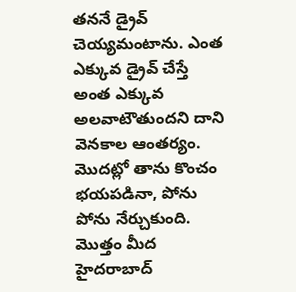తననే డ్రైవ్ చెయ్యమంటాను. ఎంత ఎక్కువ డ్రైవ్ చేస్తే అంత ఎక్కువ అలవాటౌతుందని దాని వెనకాల ఆంతర్యం. మొదట్లో తాను కొంచం భయపడినా, పోను పోను నేర్చుకుంది. మొత్తం మీద హైదరాబాద్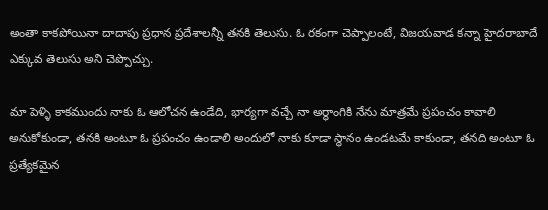అంతా కాకపోయినా దాదాపు ప్రధాన ప్రదేశాలన్నీ తనకి తెలుసు. ఓ రకంగా చెప్పాలంటే, విజయవాడ కన్నా హైదరాబాదే ఎక్కువ తెలుసు అని చెప్పొచ్చు.

మా పెళ్ళి కాకముందు నాకు ఓ ఆలోచన ఉండేది, భార్యగా వచ్చే నా అర్ధాంగికి నేను మాత్రమే ప్రపంచం కావాలి అనుకోకుండా, తనకి అంటూ ఓ ప్రపంచం ఉండాలి అందులో నాకు కూడా స్థానం ఉండటమే కాకుండా, తనది అంటూ ఓ ప్రత్యేకమైన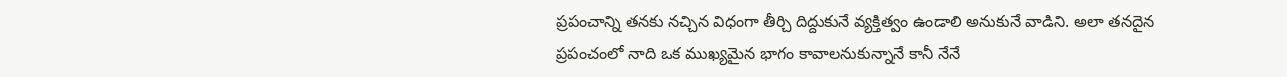ప్రపంచాన్ని తనకు నచ్చిన విధంగా తీర్చి దిద్దుకునే వ్యక్తిత్వం ఉండాలి అనుకునే వాడిని. అలా తనదైన ప్రపంచంలో నాది ఒక ముఖ్యమైన భాగం కావాలనుకున్నానే కానీ నేనే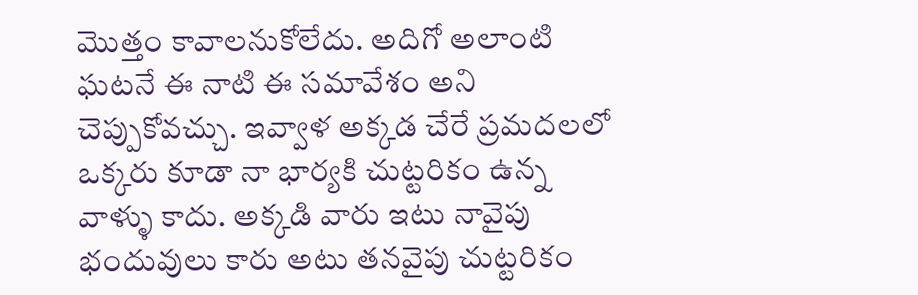మొత్తం కావాలనుకోలేదు. అదిగో అలాంటి ఘటనే ఈ నాటి ఈ సమావేశం అని చెప్పుకోవచ్చు. ఇవ్వాళ అక్కడ చేరే ప్రమదలలో ఒక్కరు కూడా నా భార్యకి చుట్టరికం ఉన్న వాళ్ళు కాదు. అక్కడి వారు ఇటు నావైపు భందువులు కారు అటు తనవైపు చుట్టరికం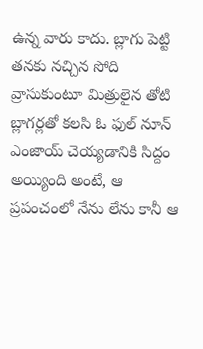ఉన్న వారు కాదు. బ్లాగు పెట్టి తనకు నచ్చిన సోది వ్రాసుకుంటూ మిత్రులైన తోటి బ్లాగర్లతో కలసి ఓ ఫుల్ నూన్ ఎంజాయ్ చెయ్యడానికి సిద్దం అయ్యింది అంటే, ఆ ప్రపంచంలో నేను లేను కానీ ఆ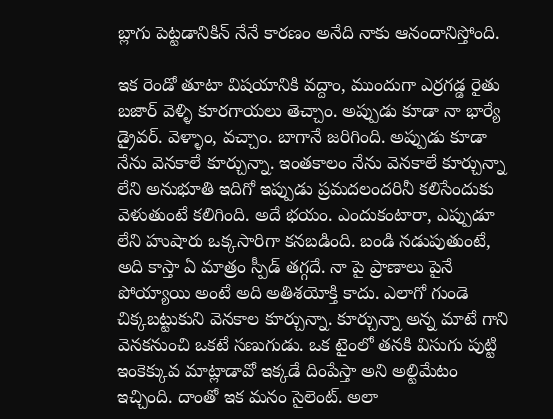బ్లాగు పెట్టడానికిన్ నేనే కారణం అనేది నాకు ఆనందానిస్తోంది.

ఇక రెండో తూటా విషయానికి వద్దాం, ముందుగా ఎర్రగడ్డ రైతు బజార్ వెళ్ళి కూరగాయలు తెచ్చాం. అప్పుడు కూడా నా భార్యే డ్రైవర్. వెళ్ళాం, వచ్చాం. బాగానే జరిగింది. అప్పుడు కూడా నేను వెనకాలే కూర్చున్నా. ఇంతకాలం నేను వెనకాలే కూర్చున్నా లేని అనుభూతి ఇదిగో ఇప్పుడు ప్రమదలందరినీ కలిసేందుకు వెళుతుంటే కలిగింది. అదే భయం. ఎందుకంటారా, ఎప్పుడూ లేని హుషారు ఒక్కసారిగా కనబడింది. బండి నడుపుతుంటే, అది కాస్తా ఏ మాత్రం స్పీడ్ తగ్గదే. నా పై ప్రాణాలు పైనే పోయ్యాయి అంటే అది అతిశయోక్తి కాదు. ఎలాగో గుండె చిక్కబట్టుకుని వెనకాల కూర్చున్నా. కూర్చున్నా అన్న మాటే గాని వెనకనుంచి ఒకటే సణుగుడు. ఒక టైంలో తనకి విసుగు పుట్టి ఇంకెక్కువ మాట్లాడావో ఇక్కడే దింపేస్తా అని అల్టిమేటం ఇచ్చింది. దాంతో ఇక మనం సైలెంట్. అలా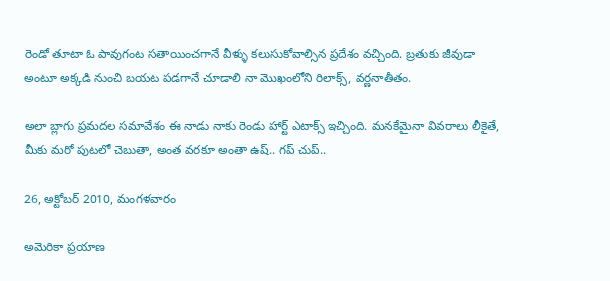రెండో తూటా ఓ పావుగంట సతాయించగానే వీళ్ళు కలుసుకోవాల్సిన ప్రదేశం వచ్చింది. బ్రతుకు జీవుడా అంటూ అక్కడి నుంచి బయట పడగానే చూడాలి నా మొఖంలోని రిలాక్స్, వర్ణనాతీతం.

అలా బ్లాగు ప్రమదల సమావేశం ఈ నాడు నాకు రెండు హార్ట్ ఎటాక్స్ ఇచ్చింది. మనకేమైనా వివరాలు లీకైతే, మీకు మరో పుటలో చెబుతా, అంత వరకూ అంతా ఉష్.. గప్ చుప్..

26, అక్టోబర్ 2010, మంగళవారం

అమెరికా ప్రయాణ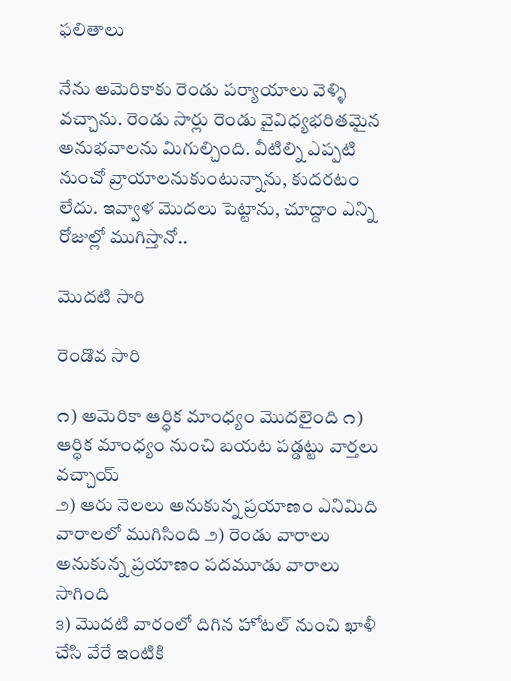ఫలితాలు

నేను అమెరికాకు రెండు పర్యాయాలు వెళ్ళి వచ్చాను. రెండు సార్లు రెండు వైవిధ్యభరితమైన అనుభవాలను మిగుల్చింది. వీటిల్ని ఎప్పటి నుంచో వ్రాయాలనుకుంటున్నాను, కుదరటం లేదు. ఇవ్వాళ మొదలు పెట్టాను, చూద్దాం ఎన్ని రోజుల్లో ముగిస్తానో..

మొదటి సారి

రెండొవ సారి

౧) అమెరికా ఆర్ధిక మాంధ్యం మొదలైంది ౧) ఆర్ధిక మాంధ్యం నుంచి బయట పడ్డట్టు వార్తలు వచ్చాయ్
౨) ఆరు నెలలు అనుకున్న ప్రయాణం ఎనిమిది వారాలలో ముగిసింది ౨) రెండు వారాలు అనుకున్న ప్రయాణం పదమూడు వారాలు సాగింది
౩) మొదటి వారంలో దిగిన హోటల్ నుంచి ఖాళీ చేసి వేరే ఇంటికి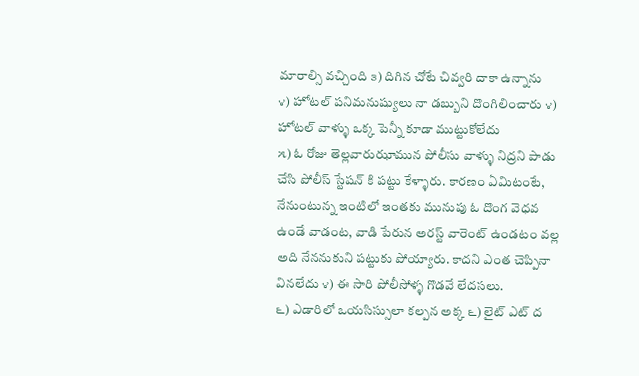మారాల్సి వచ్చింది ౩) దిగిన చోటే చివ్వరి దాకా ఉన్నాను
౪) హోటల్ పనిమనుష్యులు నా డబ్బుని దొంగిలించారు ౪) హోటల్ వాళ్ళు ఒక్క పెన్నీ కూడా ముట్టుకోలేదు
౫) ఓ రోజు తెల్లవారుఝామున పోలీసు వాళ్ళు నిద్రని పాడు చేసి పోలీస్ స్టేషన్ కి పట్టు కేళ్ళారు. కారణం ఏమిటంటే, నేనుంటున్న ఇంటిలో ఇంతకు మునుపు ఓ దొంగ వెధవ ఉండే వాడంట, వాడి పేరున అరస్ట్ వారెంట్ ఉండటం వల్ల అది నేననుకుని పట్టుకు పోయ్యారు. కాదని ఎంత చెప్పినా వినలేదు ౪) ఈ సారి పోలీసోళ్ళ గొడవే లేదసలు.
౬) ఎడారిలో ఒయసిస్సులా కల్పన అక్క ౬) లైట్ ఎట్ ద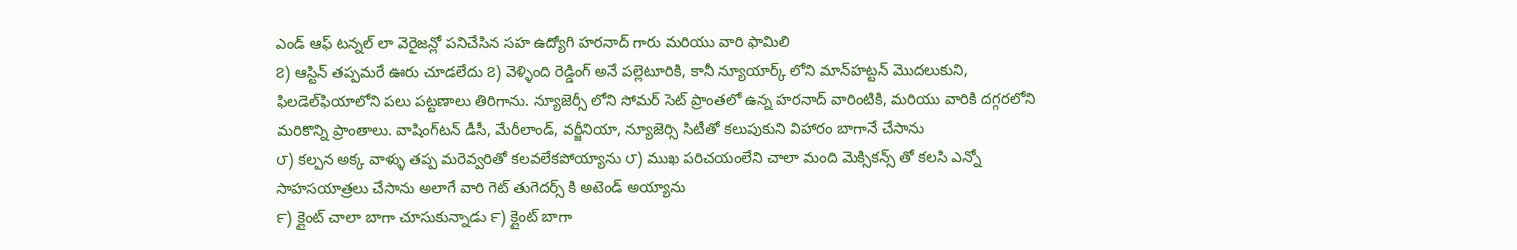ఎండ్ ఆఫ్ టన్నల్ లా వెరైజన్లో పనిచేసిన సహ ఉద్యోగి హరనాద్ గారు మరియు వారి ఫామిలి
౭) ఆస్టిన్ తప్పమరే ఊరు చూడలేదు ౭) వెళ్ళింది రెడ్డింగ్ అనే పల్లెటూరికి, కానీ న్యూయార్క్ లోని మాన్‍హట్టన్ మొదలుకుని, ఫిలడెల్‍ఫియాలోని పలు పట్టణాలు తిరిగాను. న్యూజెర్సీ లోని సోమర్ సెట్ ప్రాంతలో ఉన్న హరనాద్ వారింటికి, మరియు వారికి దగ్గరలోని మరికొన్ని ప్రాంతాలు. వాషింగ్‍టన్ డీసీ, మేరీలాండ్, వర్జీనియా, న్యూజెర్సి సిటీతో కలుపుకుని విహారం బాగానే చేసాను
౮) కల్పన అక్క వాళ్ళు తప్ప మరెవ్వరితో కలవలేకపోయ్యాను ౮) ముఖ పరిచయంలేని చాలా మంది మెక్సికన్స్ తో కలసి ఎన్నో సాహసయాత్రలు చేసాను అలాగే వారి గెట్ తుగెదర్స్ కి అటెండ్ అయ్యాను
౯) క్లైంట్ చాలా బాగా చూసుకున్నాడు ౯) క్లైంట్ బాగా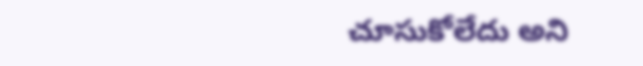చూసుకోలేదు అని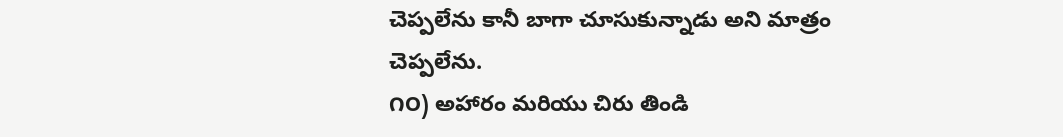చెప్పలేను కానీ బాగా చూసుకున్నాడు అని మాత్రం చెప్పలేను.
౧౦) అహారం మరియు చిరు తిండి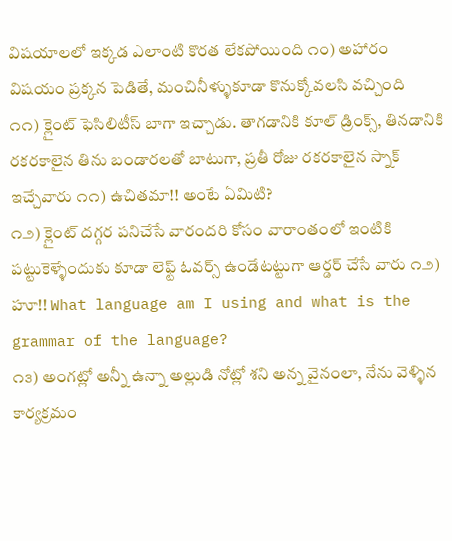విషయాలలో ఇక్కడ ఎలాంటి కొరత లేకపోయింది ౧౦) అహారం విషయం ప్రక్కన పెడితే, మంచినీళ్ళుకూడా కొనుక్కోవలసి వచ్చింది
౧౧) క్లైంట్ ఫెసిలిటీస్ బాగా ఇచ్చాడు. తాగడానికి కూల్ డ్రింక్స్, తినడానికి రకరకాలైన తిను బండారలతో బాటుగా, ప్రతీ రోజు రకరకాలైన స్నాక్ ఇచ్చేవారు ౧౧) ఉచితమా!! అంటే ఏమిటి?
౧౨) క్లైంట్ దగ్గర పనిచేసే వారందరి కోసం వారాంతంలో ఇంటికి పట్టుకెళ్ళేందుకు కూడా లెఫ్ట్ ఓవర్స్ ఉండేటట్టుగా ఆర్డర్ చేసే వారు ౧౨) హూ!! What language am I using and what is the grammar of the language?
౧౩) అంగట్లో అన్నీ ఉన్నా అల్లుడి నోట్లో శని అన్న వైనంలా, నేను వెళ్ళిన కార్యక్రమం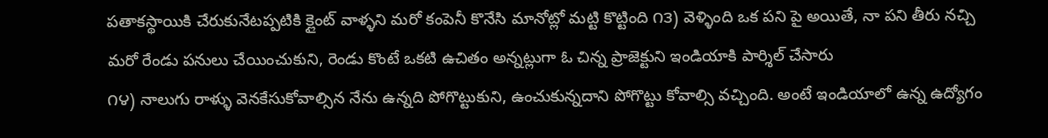పతాకస్థాయికి చేరుకునేటప్పటికి క్లైంట్ వాళ్ళని మరో కంపెనీ కొనేసి మానోట్లో మట్టి కొట్టింది ౧౩) వెళ్ళింది ఒక పని పై అయితే, నా పని తీరు నచ్చి మరో రేండు పనులు చేయించుకుని, రెండు కొంటే ఒకటి ఉచితం అన్నట్లుగా ఓ చిన్న ప్రాజెక్టుని ఇండియాకి పార్శిల్ చేసారు
౧౪) నాలుగు రాళ్ళు వెనకేసుకోవాల్సిన నేను ఉన్నది పోగొట్టుకుని, ఉంచుకున్నదాని పోగొట్టు కోవాల్సి వచ్చింది. అంటే ఇండియాలో ఉన్న ఉద్యోగం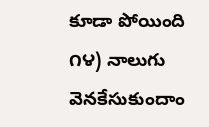కూడా పోయింది ౧౪) నాలుగు వెనకేసుకుందాం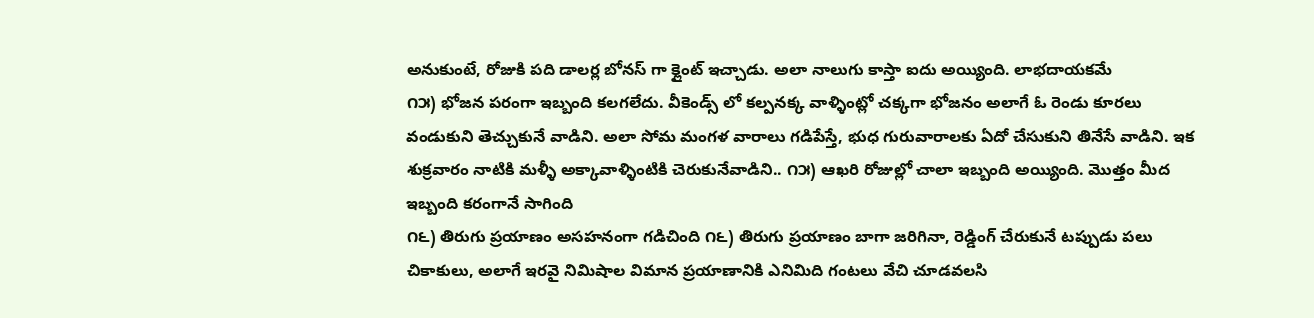అనుకుంటే, రోజుకి పది డాలర్ల బోనస్ గా క్లైంట్ ఇచ్చాడు. అలా నాలుగు కాస్తా ఐదు అయ్యింది. లాభదాయకమే
౧౫) భోజన పరంగా ఇబ్బంది కలగలేదు. వీకెండ్స్ లో కల్పనక్క వాళ్ళింట్లో చక్కగా భోజనం అలాగే ఓ రెండు కూరలు వండుకుని తెచ్చుకునే వాడిని. అలా సోమ మంగళ వారాలు గడిపేస్తే, భుధ గురువారాలకు ఏదో చేసుకుని తినేసే వాడిని. ఇక శుక్రవారం నాటికి మళ్ళీ అక్కావాళ్ళింటికి చెరుకునేవాడిని.. ౧౫) ఆఖరి రోజుల్లో చాలా ఇబ్బంది అయ్యింది. మొత్తం మీద ఇబ్బంది కరంగానే సాగింది
౧౬) తిరుగు ప్రయాణం అసహనంగా గడిచింది ౧౬) తిరుగు ప్రయాణం బాగా జరిగినా, రెడ్డింగ్ చేరుకునే టప్పుడు పలు చికాకులు, అలాగే ఇరవై నిమిషాల విమాన ప్రయాణానికి ఎనిమిది గంటలు వేచి చూడవలసి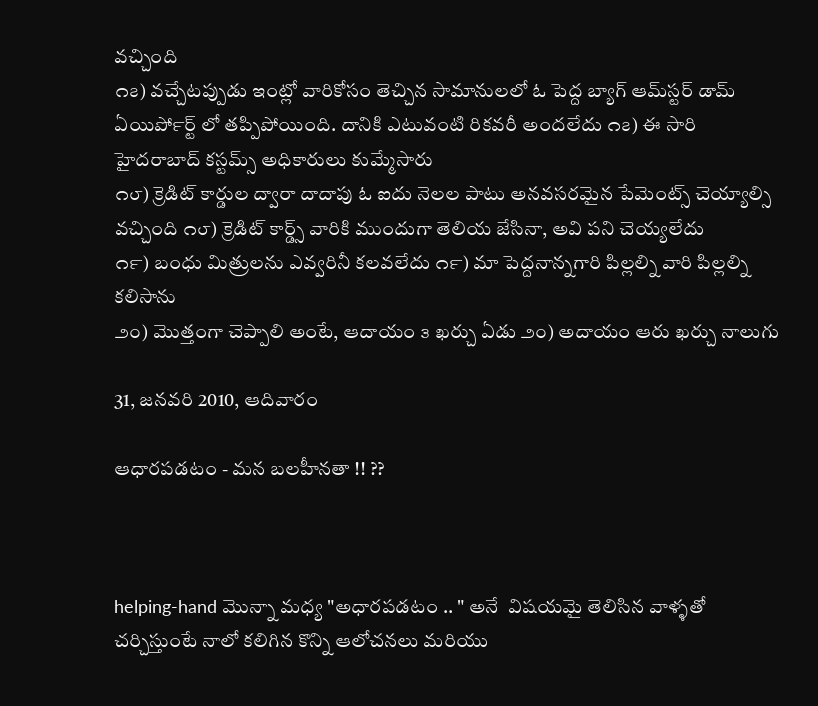వచ్చింది
౧౭) వచ్చేటప్పుడు ఇంట్లో వారికోసం తెచ్చిన సామానులలో ఓ పెద్ద బ్యాగ్ ఆమ్‍స్టర్ డామ్ ఏయిర్‍పోర్ట్ లో తప్పిపోయింది. దానికి ఎటువంటి రికవరీ అందలేదు ౧౭) ఈ సారి హైదరాబాద్ కస్టమ్స్ అధికారులు కుమ్మేసారు
౧౮) క్రెడిట్ కార్డుల ద్వారా దాదాపు ఓ ఐదు నెలల పాటు అనవసరమైన పేమెంట్స్ చెయ్యాల్సి వచ్చింది ౧౮) క్రెడిట్ కార్డ్స్ వారికి ముందుగా తెలియ జేసినా, అవి పని చెయ్యలేదు
౧౯) బంధు మిత్రులను ఎవ్వరినీ కలవలేదు ౧౯) మా పెద్దనాన్నగారి పిల్లల్ని వారి పిల్లల్ని కలిసాను
౨౦) మొత్తంగా చెప్పాలి అంటే, ఆదాయం ౩ ఖర్చు ఏడు ౨౦) అదాయం ఆరు ఖర్చు నాలుగు

31, జనవరి 2010, ఆదివారం

ఆధారపడటం - మన బలహీనతా !! ??



helping-hand మొన్నా మధ్య "అధారపడటం .. " అనే  విషయమై తెలిసిన వాళ్ళతో చర్చిస్తుంటే నాలో కలిగిన కొన్ని ఆలోచనలు మరియు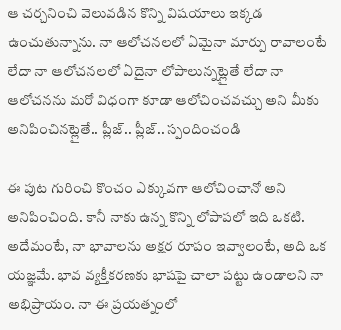ఆ చర్చనించి వెలువడిన కొన్ని విషయాలు ఇక్కడ ఉంచుతున్నాను. నా ఆలోచనలలో ఏమైనా మార్పు రావాలంటే లేదా నా ఆలోచనలలో ఏదైనా లోపాలున్నట్లైతే లేదా నా ఆలోచనను మరో విధంగా కూడా ఆలోచించవచ్చు అని మీకు అనిపించినట్లైతే.. ప్లీజ్.. ప్లీజ్.. స్పందించండి

ఈ పుట గురించి కొంచం ఎక్కువగా ఆలోచించానో అని అనిపించింది. కానీ నాకు ఉన్న కొన్ని లోపాపలో ఇది ఒకటి. అదేమంటే, నా భావాలను అక్షర రూపం ఇవ్వాలంటే, అది ఒక యజ్ఞమే. భావ వ్యక్తీకరణకు భాషపై చాలా పట్టు ఉండాలని నా అభిప్రాయం. నా ఈ ప్రయత్నంలో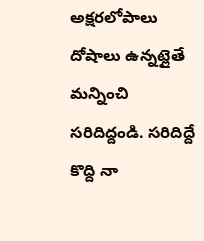అక్షరలోపాలు దోషాలు ఉన్నట్లైతే మన్నించి సరిదిద్దండి. సరిదిద్దే కొద్ది నా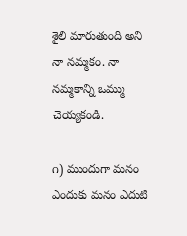శైలి మారుతుంది అని నా నమ్మకం. నా నమ్మకాన్ని ఒమ్ము చెయ్యకండి.

౧) ముందుగా మనం ఎందుకు మనం ఎదుటి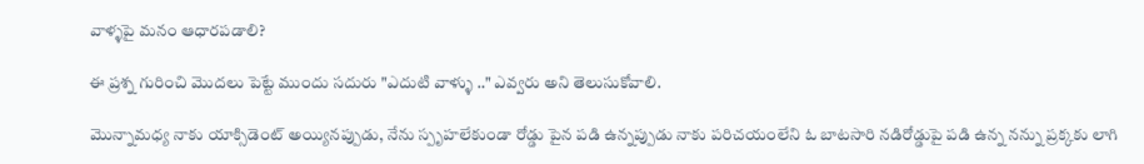వాళ్ళపై మనం ఆధారపడాలి?

ఈ ప్రశ్న గురించి మొదలు పెట్టే ముందు సదురు "ఎదుటి వాళ్ళు .." ఎవ్వరు అని తెలుసుకోవాలి.

మొన్నామధ్య నాకు యాక్సిడెంట్ అయ్యినప్పుడు, నేను స్పృహలేకుండా రోడ్డు పైన పడి ఉన్నప్పుడు నాకు పరిచయంలేని ఓ బాటసారి నడిరోడ్డుపై పడి ఉన్న నన్ను ప్రక్కకు లాగి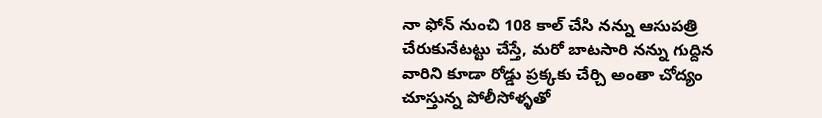నా ఫోన్ నుంచి 108 కాల్ చేసి నన్ను ఆసుపత్రి చేరుకునేటట్టు చేస్తే, మరో బాటసారి నన్ను గుద్దిన వారిని కూడా రోడ్డు ప్రక్కకు చేర్చి అంతా చోద్యం చూస్తున్న పోలీసోళ్ళతో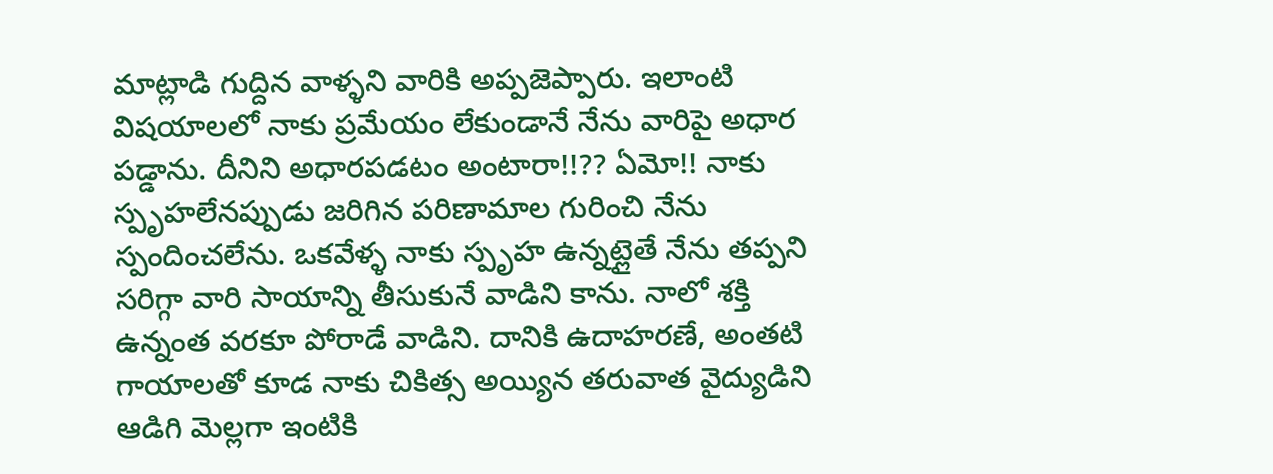మాట్లాడి గుద్దిన వాళ్ళని వారికి అప్పజెప్పారు. ఇలాంటి విషయాలలో నాకు ప్రమేయం లేకుండానే నేను వారిపై అధార పడ్డాను. దీనిని అధారపడటం అంటారా!!?? ఏమో!! నాకు స్పృహలేనప్పుడు జరిగిన పరిణామాల గురించి నేను స్పందించలేను. ఒకవేళ్ళ నాకు స్పృహ ఉన్నట్లైతే నేను తప్పని సరిగ్గా వారి సాయాన్ని తీసుకునే వాడిని కాను. నాలో శక్తి ఉన్నంత వరకూ పోరాడే వాడిని. దానికి ఉదాహరణే, అంతటి గాయాలతో కూడ నాకు చికిత్స అయ్యిన తరువాత వైద్యుడిని ఆడిగి మెల్లగా ఇంటికి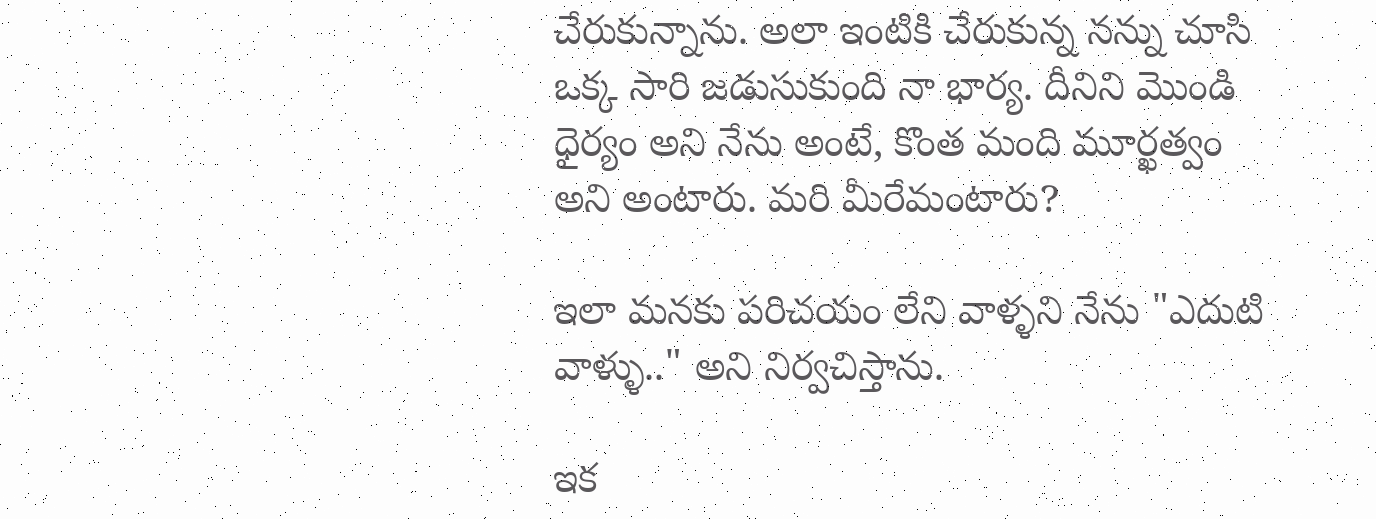చేరుకున్నాను. అలా ఇంటికి చేరుకున్న నన్ను చూసి ఒక్క సారి జడుసుకుంది నా భార్య. దీనిని మొండి ధైర్యం అని నేను అంటే, కొంత మంది మూర్ఖత్వం అని అంటారు. మరి మీరేమంటారు?

ఇలా మనకు పరిచయం లేని వాళ్ళని నేను "ఎదుటి వాళ్ళు.." అని నిర్వచిస్తాను.

ఇక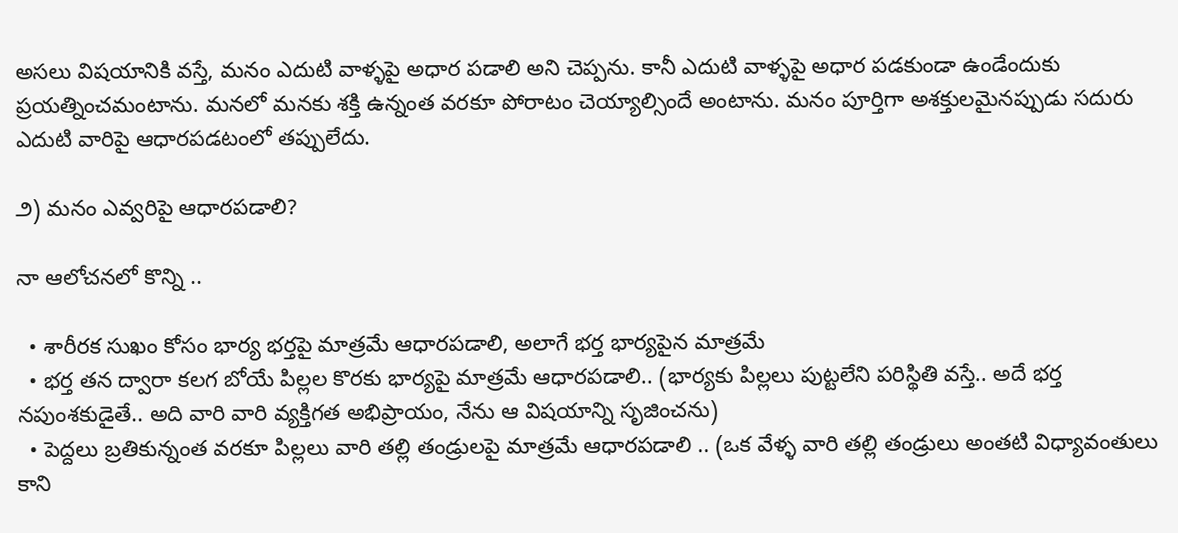అసలు విషయానికి వస్తే, మనం ఎదుటి వాళ్ళపై అధార పడాలి అని చెప్పను. కానీ ఎదుటి వాళ్ళపై అధార పడకుండా ఉండేందుకు ప్రయత్నించమంటాను. మనలో మనకు శక్తి ఉన్నంత వరకూ పోరాటం చెయ్యాల్సిందే అంటాను. మనం పూర్తిగా అశక్తులమైనప్పుడు సదురు ఎదుటి వారిపై ఆధారపడటంలో తప్పులేదు.

౨) మనం ఎవ్వరిపై ఆధారపడాలి?

నా ఆలోచనలో కొన్ని ..

  • శారీరక సుఖం కోసం భార్య భర్తపై మాత్రమే ఆధారపడాలి, అలాగే భర్త భార్యపైన మాత్రమే
  • భర్త తన ద్వారా కలగ బోయే పిల్లల కొరకు భార్యపై మాత్రమే ఆధారపడాలి.. (భార్యకు పిల్లలు పుట్టలేని పరిస్థితి వస్తే.. అదే భర్త నపుంశకుడైతే.. అది వారి వారి వ్యక్తిగత అభిప్రాయం, నేను ఆ విషయాన్ని సృజించను)
  • పెద్దలు బ్రతికున్నంత వరకూ పిల్లలు వారి తల్లి తండ్రులపై మాత్రమే ఆధారపడాలి .. (ఒక వేళ్ళ వారి తల్లి తండ్రులు అంతటి విధ్యావంతులు కాని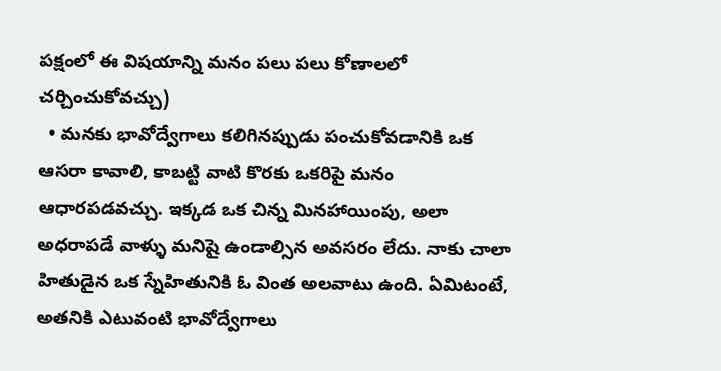పక్షంలో ఈ విషయాన్ని మనం పలు పలు కోణాలలో చర్చించుకోవచ్చు)
  • మనకు భావోద్వేగాలు కలిగినప్పుడు పంచుకోవడానికి ఒక ఆసరా కావాలి, కాబట్టి వాటి కొరకు ఒకరిపై మనం ఆధారపడవచ్చు. ఇక్కడ ఒక చిన్న మినహాయింపు, అలా అధరాపడే వాళ్ళు మనిషై ఉండాల్సిన అవసరం లేదు. నాకు చాలా హితుడైన ఒక స్నేహితునికి ఓ వింత అలవాటు ఉంది. ఏమిటంటే, అతనికి ఎటువంటి భావోద్వేగాలు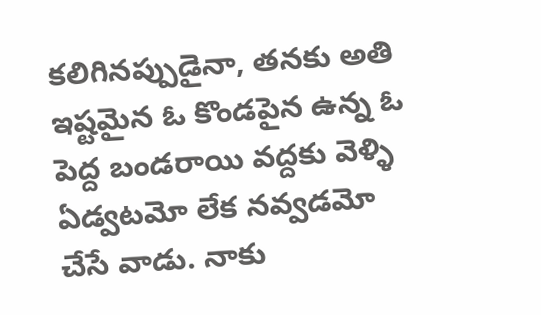కలిగినప్పుడైనా, తనకు అతి ఇష్టమైన ఓ కొండపైన ఉన్న ఓ పెద్ద బండరాయి వద్దకు వెళ్ళి ఏడ్వటమో లేక నవ్వడమో చేసే వాడు. నాకు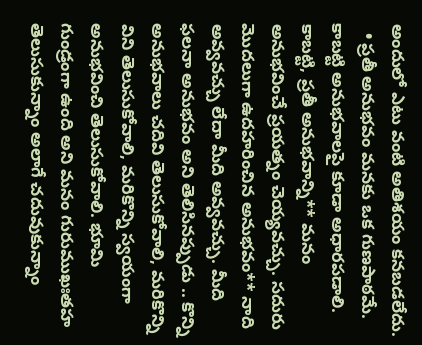అందులో ఎటు వంటి అతిశయం కనబడలేదు.
  • ప్రతీ అనుభవం మనకు ఒక గుణపాఠమే. కాబట్టి అనుభవాలపై కూడా అధారపడాలి. కాబట్టి, ప్రతీ అనుభవాన్ని** మనం అనుభవించే ప్రయత్నం చెయ్యవచ్చు. సదురు మొదలుగా ఉదహరించిన అనుభవం** నాది అవ్వవచ్చు లేదా మీది అవ్వవచ్చు. మీది ఫలనా అనుభవం అని తెలిసినప్పుడు .. కొన్ని అనుభవాలు చదివి తెలుసుకోవాలి, మరికొన్ని విని తెలుసుకోవాలి, మరికొన్ని స్వయంగా అనుభవించి తెలుసుకోవాలి. భూమి  గుండ్రంగా ఉంది అని మనం గురుముఖఃతహ తెలుసుకున్నాం అలాగే చదువుకున్నాం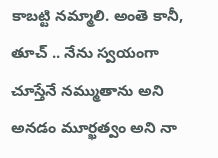కాబట్టి నమ్మాలి. అంతె కానీ, తూచ్ .. నేను స్వయంగా చూస్తేనే నమ్ముతాను అని అనడం మూర్ఖత్వం అని నా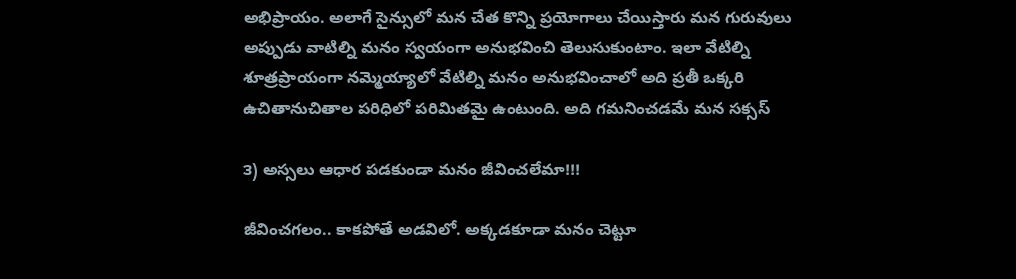అభిప్రాయం. అలాగే సైన్సులో మన చేత కొన్ని ప్రయోగాలు చేయిస్తారు మన గురువులు అప్పుడు వాటిల్ని మనం స్వయంగా అనుభవించి తెలుసుకుంటాం. ఇలా వేటిల్ని శూత్రప్రాయంగా నమ్మెయ్యాలో వేటిల్ని మనం అనుభవించాలో అది ప్రతీ ఒక్కరి ఉచితానుచితాల పరిధిలో పరిమితమై ఉంటుంది. అది గమనించడమే మన సక్సస్

౩) అస్సలు ఆధార పడకుండా మనం జీవించలేమా!!!

జీవించగలం.. కాకపోతే అడవిలో. అక్కడకూడా మనం చెట్టూ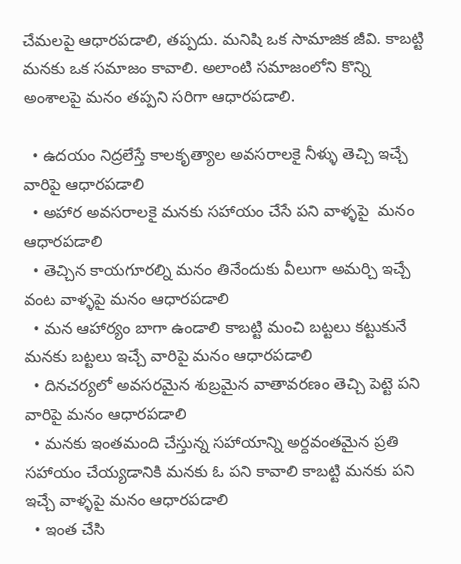చేమలపై ఆధారపడాలి, తప్పదు. మనిషి ఒక సామాజిక జీవి. కాబట్టి మనకు ఒక సమాజం కావాలి. అలాంటి సమాజంలోని కొన్ని అంశాలపై మనం తప్పని సరిగా ఆధారపడాలి.

  • ఉదయం నిద్రలేస్తే కాలకృత్యాల అవసరాలకై నీళ్ళు తెచ్చి ఇచ్చే వారిపై ఆధారపడాలి
  • అహార అవసరాలకై మనకు సహాయం చేసే పని వాళ్ళపై  మనం ఆధారపడాలి
  • తెచ్చిన కాయగూరల్ని మనం తినేందుకు వీలుగా అమర్చి ఇచ్చే వంట వాళ్ళపై మనం ఆధారపడాలి
  • మన ఆహార్యం బాగా ఉండాలి కాబట్టి మంచి బట్టలు కట్టుకునే మనకు బట్టలు ఇచ్చే వారిపై మనం ఆధారపడాలి
  • దినచర్యలో అవసరమైన శుబ్రమైన వాతావరణం తెచ్చి పెట్టె పని వారిపై మనం ఆధారపడాలి
  • మనకు ఇంతమంది చేస్తున్న సహాయాన్ని అర్దవంతమైన ప్రతి సహాయం చేయ్యడానికి మనకు ఓ పని కావాలి కాబట్టి మనకు పని ఇచ్చే వాళ్ళపై మనం ఆధారపడాలి
  • ఇంత చేసి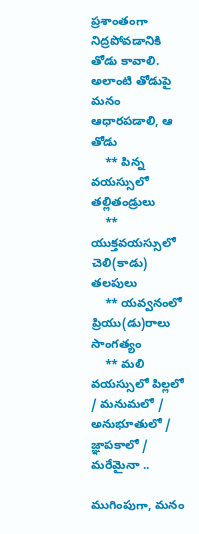ప్రశాంతంగా నిద్రపోవడానికి తోడు కావాలి. అలాంటి తోడుపై మనం ఆధారపడాలి, ఆ తోడు
    ** పిన్న వయస్సులో తల్లితండ్రులు
    ** యుక్తవయస్సులో చెలి(కాడు) తలపులు
    ** యవ్వనంలో ప్రియు(డు)రాలు సాంగత్యం
    ** మలి వయస్సులో పిల్లలో / మనుమలో / అనుభూతులో / జ్ఞాపకాలో / మరేమైనా ..

ముగింపుగా, మనం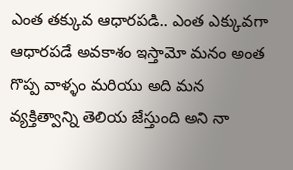ఎంత తక్కువ ఆధారపడి.. ఎంత ఎక్కువగా ఆధారపడే అవకాశం ఇస్తామో మనం అంత గొప్ప వాళ్ళం మరియు అది మన వ్యక్తిత్వాన్ని తెలియ జేస్తుంది అని నా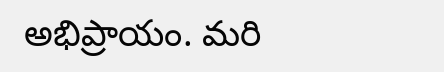అభిప్రాయం. మరి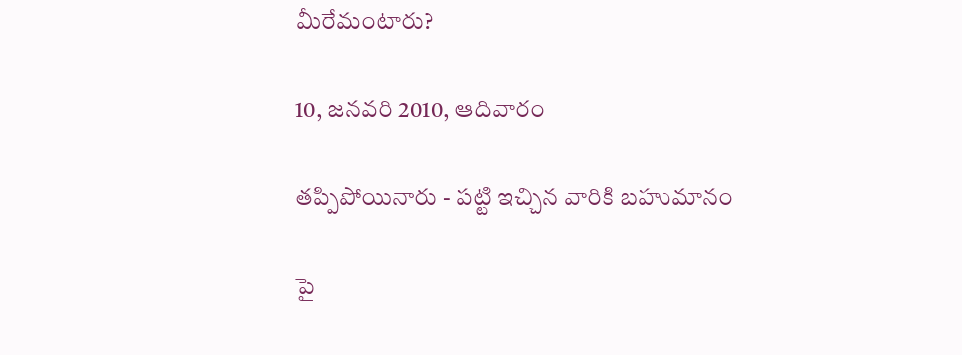మీరేమంటారు?

10, జనవరి 2010, ఆదివారం

తప్పిపోయినారు - పట్టి ఇచ్చిన వారికి బహుమానం

పై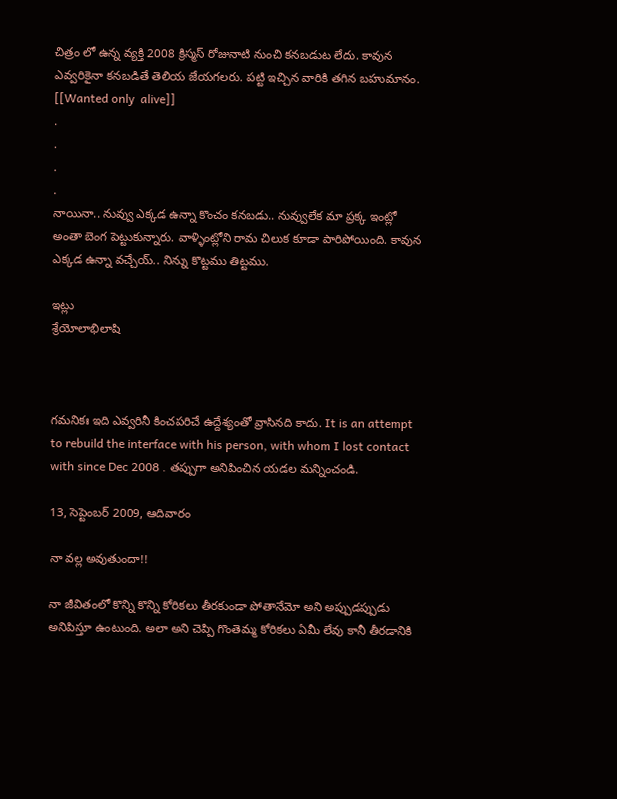చిత్రం లో ఉన్న వ్యక్తి 2008 క్రిస్మస్ రోజునాటి నుంచి కనబడుట లేదు. కావున ఎవ్వరికైనా కనబడితే తెలియ జేయగలరు. పట్టి ఇచ్చిన వారికి తగిన బహుమానం. [[Wanted only  alive]]
.
.
.
.
నాయినా.. నువ్వు ఎక్కడ ఉన్నా కొంచం కనబడు.. నువ్వులేక మా ప్రక్క ఇంట్లో అంతా బెంగ పెట్టుకున్నారు. వాళ్ళింట్లోని రామ చిలుక కూడా పారిపోయింది. కావున ఎక్కడ ఉన్నా వచ్చేయ్.. నిన్ను కొట్టము తిట్టము.

ఇట్లు
శ్రేయోలాభిలాషి



గమనికః ఇది ఎవ్వరినీ కించపరిచే ఉద్దేశ్యంతో వ్రాసినది కాదు. It is an attempt to rebuild the interface with his person, with whom I lost contact with since Dec 2008 . తప్పుగా అనిపించిన యడల మన్నించండి.

13, సెప్టెంబర్ 2009, ఆదివారం

నా వల్ల అవుతుందా!!

నా జీవితంలో కొన్ని కొన్ని కోరికలు తీరకుండా పోతానేమో అని అప్పుడప్పుడు అనిపిస్తూ ఉంటుంది. అలా అని చెప్పి గొంతెమ్మ కోరికలు ఏమీ లేవు కానీ తీరడానికి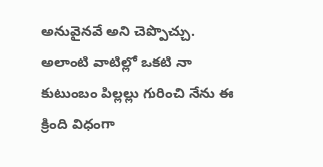అనువైనవే అని చెప్పొచ్చు. అలాంటి వాటిల్లో ఒకటి నా కుటుంబం పిల్లల్లు గురించి నేను ఈ క్రింది విధంగా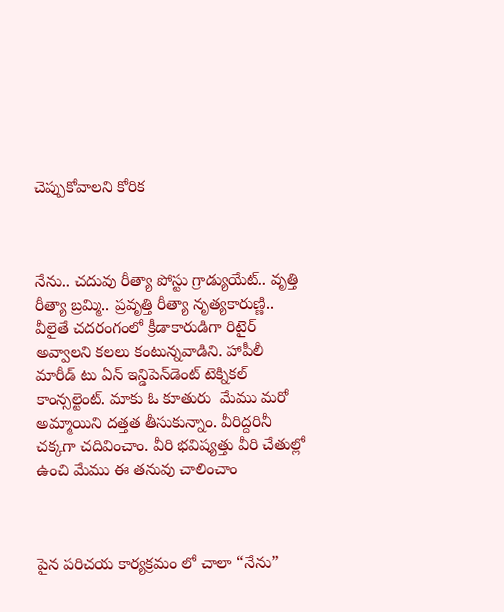చెప్పుకోవాలని కోరిక



నేను.. చదువు రీత్యా పోస్టు గ్రాడ్యుయేట్.. వృత్తి రీత్యా బ్రమ్మి.. ప్రవృత్తి రీత్యా నృత్యకారుణ్ణి.. వీలైతే చదరంగంలో క్రీడాకారుడిగా రిటైర్ అవ్వాలని కలలు కంటున్నవాడిని. హాపీలీ మారీడ్ టు ఏన్ ఇన్డిపెన్‍డెంట్ టెక్నికల్ కాంన్సల్టెంట్. మాకు ఓ కూతురు  మేము మరో అమ్మాయిని దత్తత తీసుకున్నాం. వీరిద్దరినీ చక్కగా చదివించాం. వీరి భవిష్యత్తు వీరి చేతుల్లో ఉంచి మేము ఈ తనువు చాలించాం



పైన పరిచయ కార్యక్రమం లో చాలా “నేను”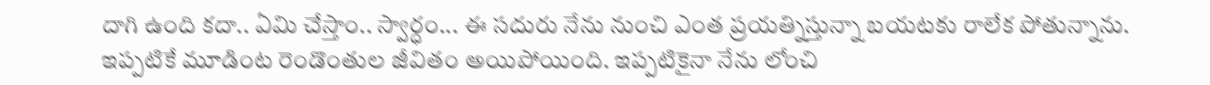దాగి ఉంది కదా.. ఏమి చేస్తాం.. స్వార్ధం... ఈ సదురు నేను నుంచి ఎంత ప్రయత్నిస్తున్నా బయటకు రాలేక పోతున్నాను. ఇప్పటికే మూడింట రెండొంతుల జీవితం అయిపోయింది. ఇప్పటికైనా నేను లోంచి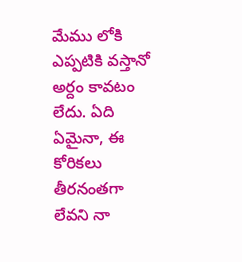మేము లోకి ఎప్పటికి వస్తానో అర్దం కావటం లేదు. ఏది ఏమైనా, ఈ కోరికలు తీరనంతగా లేవని నా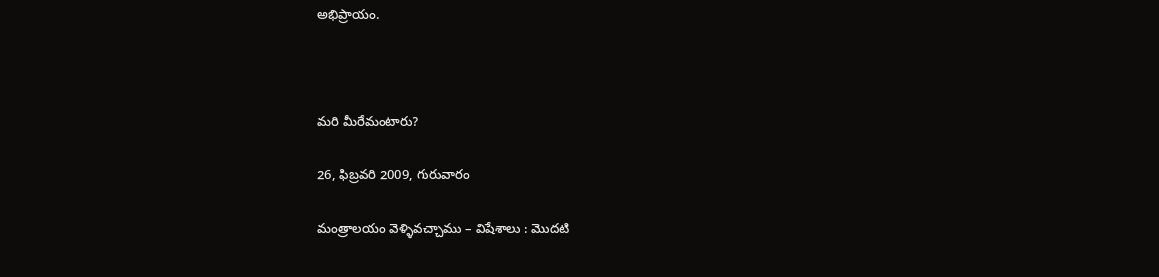అభిప్రాయం.



మరి మీరేమంటారు?

26, ఫిబ్రవరి 2009, గురువారం

మంత్రాలయం వెళ్ళివచ్చాము – విషేశాలు : మొదటి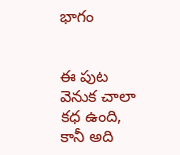భాగం


ఈ పుట వెనుక చాలా కధ ఉంది, కానీ అది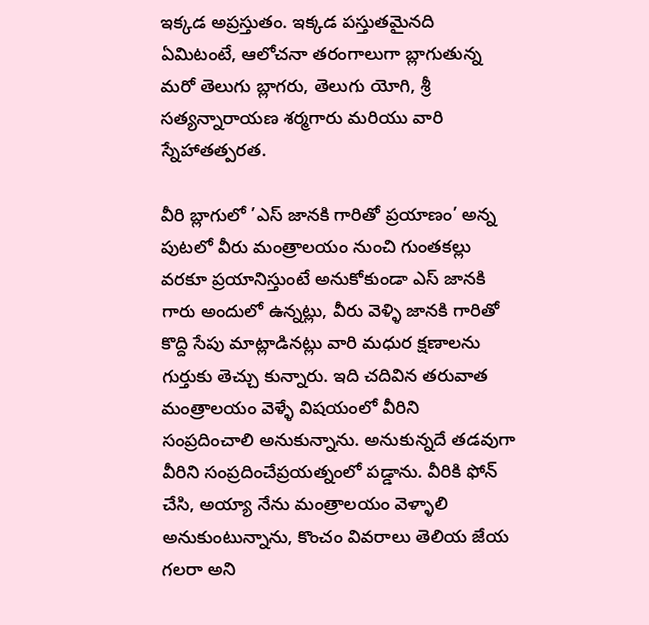ఇక్కడ అప్రస్తుతం. ఇక్కడ పస్తుతమైనది ఏమిటంటే, ఆలోచనా తరంగాలుగా బ్లాగుతున్న మరో తెలుగు బ్లాగరు, తెలుగు యోగి, శ్రీ సత్యన్నారాయణ శర్మగారు మరియు వారి స్నేహాతత్పరత.

వీరి బ్లాగులో ’ఎస్ జానకి గారితో ప్రయాణం’ అన్న పుటలో వీరు మంత్రాలయం నుంచి గుంతకల్లు వరకూ ప్రయానిస్తుంటే అనుకోకుండా ఎస్ జానకి గారు అందులో ఉన్నట్లు, వీరు వెళ్ళి జానకి గారితో కొద్ది సేపు మాట్లాడినట్లు వారి మధుర క్షణాలను గుర్తుకు తెచ్చు కున్నారు. ఇది చదివిన తరువాత మంత్రాలయం వెళ్ళే విషయంలో వీరిని సంప్రదించాలి అనుకున్నాను. అనుకున్నదే తడవుగా వీరిని సంప్రదించేప్రయత్నంలో పడ్డాను. వీరికి ఫోన్ చేసి, అయ్యా నేను మంత్రాలయం వెళ్ళాలి అనుకుంటున్నాను, కొంచం వివరాలు తెలియ జేయ గలరా అని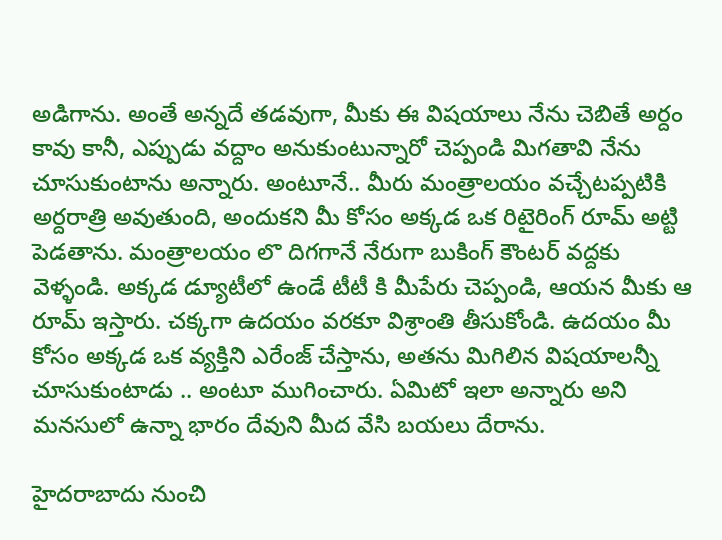అడిగాను. అంతే అన్నదే తడవుగా, మీకు ఈ విషయాలు నేను చెబితే అర్దం కావు కానీ, ఎప్పుడు వద్దాం అనుకుంటున్నారో చెప్పండి మిగతావి నేను చూసుకుంటాను అన్నారు. అంటూనే.. మీరు మంత్రాలయం వచ్చేటప్పటికి అర్దరాత్రి అవుతుంది, అందుకని మీ కోసం అక్కడ ఒక రిటైరింగ్ రూమ్ అట్టి పెడతాను. మంత్రాలయం లొ దిగగానే నేరుగా బుకింగ్ కౌంటర్ వద్దకు వెళ్ళండి. అక్కడ డ్యూటీలో ఉండే టీటీ కి మీపేరు చెప్పండి, ఆయన మీకు ఆ రూమ్ ఇస్తారు. చక్కగా ఉదయం వరకూ విశ్రాంతి తీసుకోండి. ఉదయం మీ కోసం అక్కడ ఒక వ్యక్తిని ఎరేంజ్ చేస్తాను, అతను మిగిలిన విషయాలన్నీ చూసుకుంటాడు .. అంటూ ముగించారు. ఏమిటో ఇలా అన్నారు అని మనసులో ఉన్నా భారం దేవుని మీద వేసి బయలు దేరాను.

హైదరాబాదు నుంచి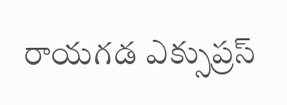రాయగడ ఎక్సుప్రస్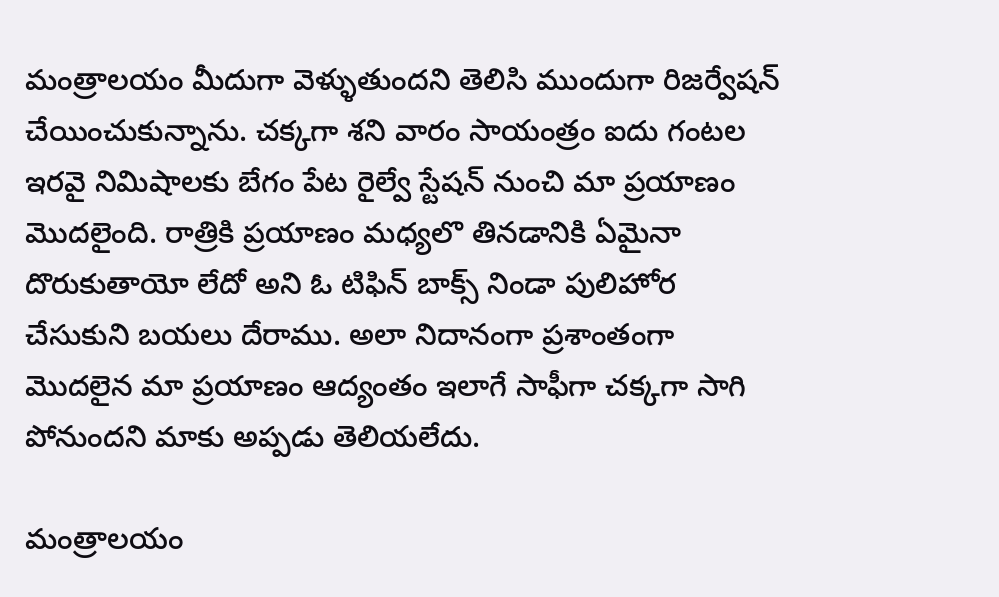మంత్రాలయం మీదుగా వెళ్ళుతుందని తెలిసి ముందుగా రిజర్వేషన్ చేయించుకున్నాను. చక్కగా శని వారం సాయంత్రం ఐదు గంటల ఇరవై నిమిషాలకు బేగం పేట రైల్వే స్టేషన్ నుంచి మా ప్రయాణం మొదలైంది. రాత్రికి ప్రయాణం మధ్యలొ తినడానికి ఏమైనా దొరుకుతాయో లేదో అని ఓ టిఫిన్ బాక్స్ నిండా పులిహోర చేసుకుని బయలు దేరాము. అలా నిదానంగా ప్రశాంతంగా మొదలైన మా ప్రయాణం ఆద్యంతం ఇలాగే సాఫీగా చక్కగా సాగి పోనుందని మాకు అప్పడు తెలియలేదు.

మంత్రాలయం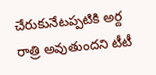చేరుకునేటప్పటికి అర్ద రాత్రి అవుతుందని టీటీ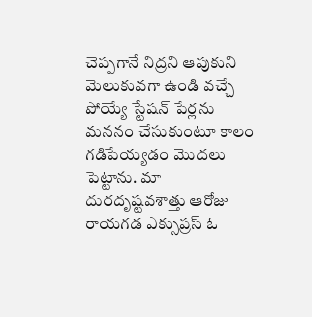చెప్పగానే నిద్రని ఆపుకుని మెలుకువగా ఉండి వచ్చే పోయ్యే స్టేషన్ పేర్లను మననం చేసుకుంటూ కాలం గడిపేయ్యడం మొదలు పెట్టాను. మా దురదృష్టవశాత్తు ఆరోజు రాయగడ ఎక్సుప్రస్ ఓ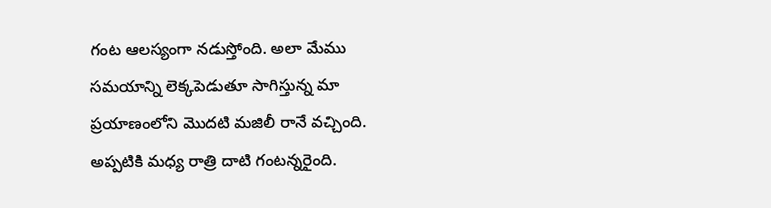గంట ఆలస్యంగా నడుస్తోంది. అలా మేము సమయాన్ని లెక్కపెడుతూ సాగిస్తున్న మా ప్రయాణంలోని మొదటి మజిలీ రానే వచ్చింది. అప్పటికి మధ్య రాత్రి దాటి గంటన్నరైంది.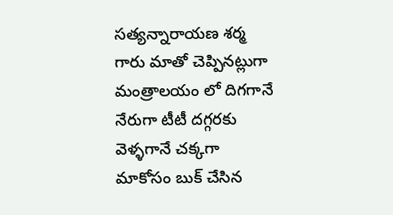సత్యన్నారాయణ శర్మ గారు మాతో చెప్పినట్లుగా మంత్రాలయం లో దిగగానే నేరుగా టీటీ దగ్గరకు వెళ్ళగానే చక్కగా మాకోసం బుక్ చేసిన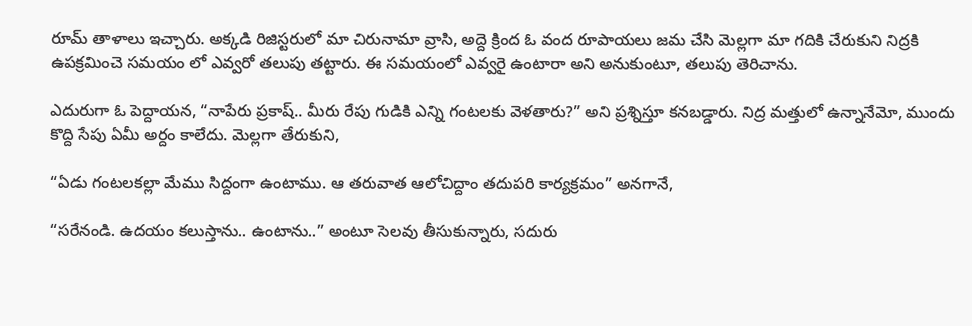రూమ్ తాళాలు ఇచ్చారు. అక్కడి రిజిస్టరులో మా చిరునామా వ్రాసి, అద్దె క్రింద ఓ వంద రూపాయలు జమ చేసి మెల్లగా మా గదికి చేరుకుని నిద్రకి ఉపక్రమించె సమయం లో ఎవ్వరో తలుపు తట్టారు. ఈ సమయంలో ఎవ్వరై ఉంటారా అని అనుకుంటూ, తలుపు తెరిచాను.

ఎదురుగా ఓ పెద్దాయన, “నాపేరు ప్రకాష్.. మీరు రేపు గుడికి ఎన్ని గంటలకు వెళతారు?” అని ప్రశ్నిస్తూ కనబడ్డారు. నిద్ర మత్తులో ఉన్నానేమో, ముందు కొద్ది సేపు ఏమీ అర్దం కాలేదు. మెల్లగా తేరుకుని,

“ఏడు గంటలకల్లా మేము సిద్దంగా ఉంటాము. ఆ తరువాత ఆలోచిద్దాం తదుపరి కార్యక్రమం” అనగానే,

“సరేనండి. ఉదయం కలుస్తాను.. ఉంటాను..” అంటూ సెలవు తీసుకున్నారు, సదురు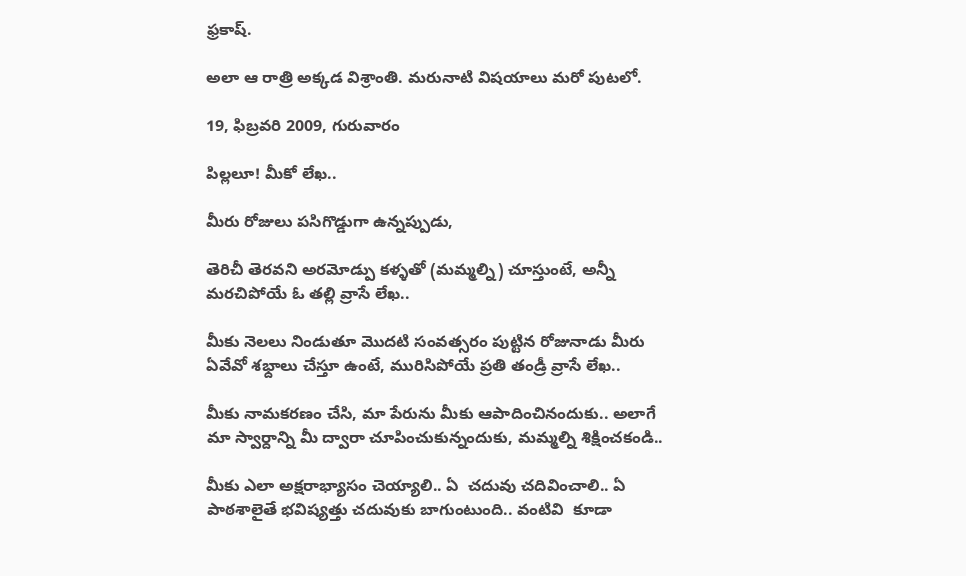ఫ్రకాష్.

అలా ఆ రాత్రి అక్కడ విశ్రాంతి. మరునాటి విషయాలు మరో పుటలో.

19, ఫిబ్రవరి 2009, గురువారం

పిల్లలూ! మీకో లేఖ..

మీరు రోజులు పసిగొడ్డుగా ఉన్నప్పుడు,

తెరిచీ తెరవని అరమోడ్పు కళ్ళతో (మమ్మల్ని) చూస్తుంటే, అన్నీ మరచిపోయే ఓ తల్లి వ్రాసే లేఖ..

మీకు నెలలు నిండుతూ మొదటి సంవత్సరం పుట్టిన రోజునాడు మీరు ఏవేవో శభ్దాలు చేస్తూ ఉంటే, మురిసిపోయే ప్రతి తండ్రీ వ్రాసే లేఖ..

మీకు నామకరణం చేసి, మా పేరును మీకు ఆపాదించినందుకు.. అలాగే మా స్వార్దాన్ని మీ ద్వారా చూపించుకున్నందుకు, మమ్మల్ని శిక్షించకండి..

మీకు ఎలా అక్షరాభ్యాసం చెయ్యాలి.. ఏ  చదువు చదివించాలి.. ఏ పాఠశాలైతే భవిష్యత్తు చదువుకు బాగుంటుంది.. వంటివి  కూడా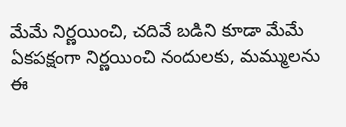మేమే నిర్ణయించి, చదివే బడిని కూడా మేమే ఏకపక్షంగా నిర్ణయించి నందులకు, మమ్ములను ఈ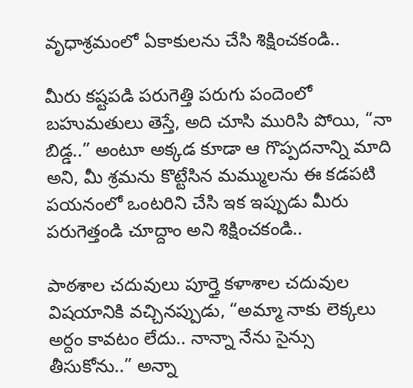వృధాశ్రమంలో ఏకాకులను చేసి శిక్షించకండి..

మీరు కష్టపడి పరుగెత్తి పరుగు పందెంలో బహుమతులు తెస్తే, అది చూసి మురిసి పోయి, “నా బిడ్డ..” అంటూ అక్కడ కూడా ఆ గొప్పదనాన్ని మాది అని, మీ శ్రమను కొట్టేసిన మమ్ములను ఈ కడపటి పయనంలో ఒంటరిని చేసి ఇక ఇప్పుడు మీరు పరుగెత్తండి చూద్దాం అని శిక్షించకండి..

పాఠశాల చదువులు పూర్తై కళాశాల చదువుల విషయానికి వచ్చినప్పుడు, “అమ్మా నాకు లెక్కలు అర్దం కావటం లేదు.. నాన్నా నేను సైన్సు తీసుకోను..” అన్నా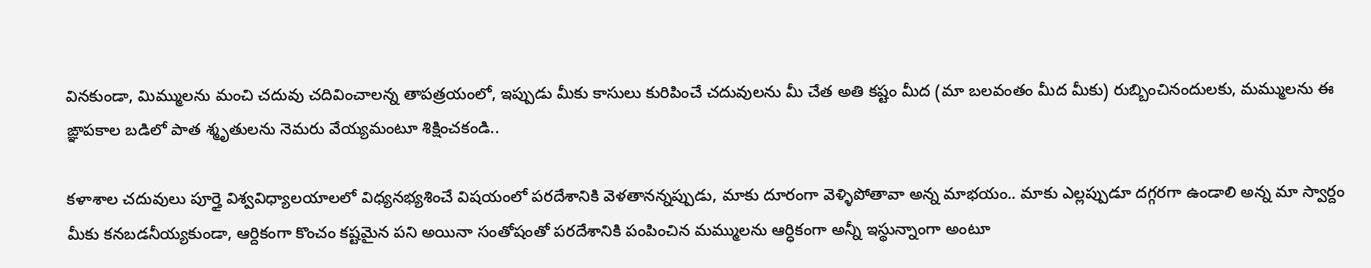వినకుండా, మిమ్ములను మంచి చదువు చదివించాలన్న తాపత్రయంలో, ఇప్పుడు మీకు కాసులు కురిపించే చదువులను మీ చేత అతి కష్టం మీద (మా బలవంతం మీద మీకు) రుబ్బించినందులకు, మమ్ములను ఈ ఙ్ఞాపకాల బడిలో పాత శ్మృతులను నెమరు వేయ్యమంటూ శిక్షించకండి..

కళాశాల చదువులు పూర్తై విశ్వవిధ్యాలయాలలో విధ్యనభ్యశించే విషయంలో పరదేశానికి వెళతానన్నప్పుడు, మాకు దూరంగా వెళ్ళిపోతావా అన్న మాభయం.. మాకు ఎల్లప్పుడూ దగ్గరగా ఉండాలి అన్న మా స్వార్దం మీకు కనబడనీయ్యకుండా, ఆర్దికంగా కొంచం కష్టమైన పని అయినా సంతోషంతో పరదేశానికి పంపించిన మమ్ములను ఆర్ధికంగా అన్నీ ఇస్థున్నాంగా అంటూ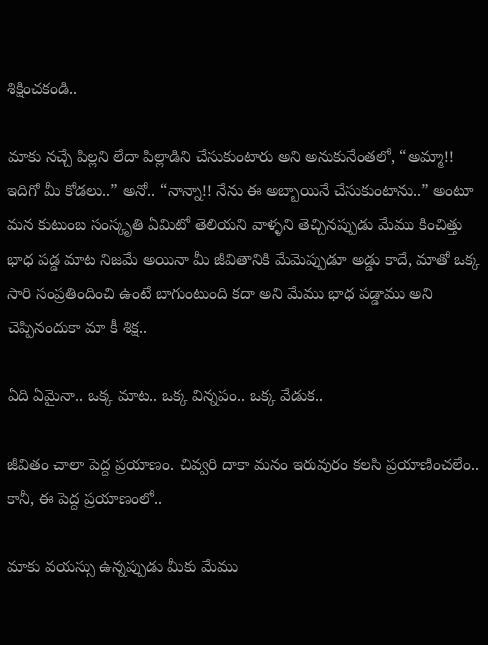శిక్షించకండి..

మాకు నచ్చే పిల్లని లేదా పిల్లాడిని చేసుకుంటారు అని అనుకునేంతలో, “అమ్మా!! ఇదిగో మీ కోడలు..” అనో.. “నాన్నా!! నేను ఈ అబ్బాయినే చేసుకుంటాను..” అంటూ మన కుటుంబ సంస్కృతి ఏమిటో తెలియని వాళ్ళని తెచ్చినప్పుడు మేము కించిత్తు భాధ పడ్డ మాట నిజమే అయినా మీ జీవితానికి మేమెప్పుడూ అడ్డు కాదే, మాతో ఒక్క సారి సంప్రతిందించి ఉంటే బాగుంటుంది కదా అని మేము భాధ పడ్డాము అని చెప్పినందుకా మా కీ శిక్ష..

ఏది ఏమైనా.. ఒక్క మాట.. ఒక్క విన్నపం.. ఒక్క వేడుక..

జీవితం చాలా పెద్ద ప్రయాణం. చివ్వరి దాకా మనం ఇరువురం కలసి ప్రయాణించలేం.. కానీ, ఈ పెద్ద ప్రయాణంలో..

మాకు వయస్సు ఉన్నప్పుడు మీకు మేము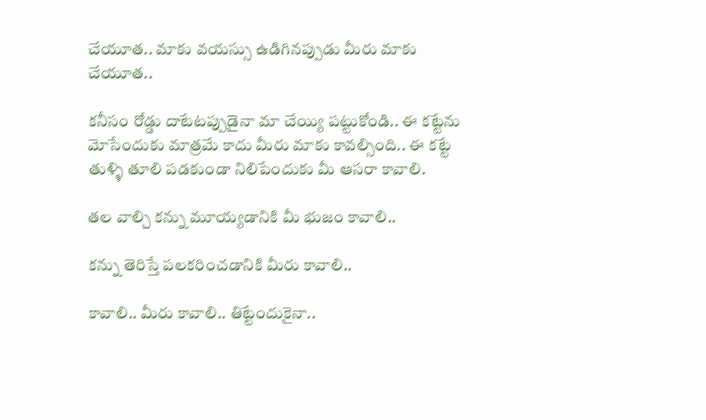చేయూత.. మాకు వయస్సు ఉడిగినప్పుడు మీరు మాకు చేయూత..

కనీసం రోడ్డు దాటేటప్పుడైనా మా చేయ్యి పట్టుకోండి.. ఈ కట్టేను మోసేందుకు మాత్రమే కాదు మీరు మాకు కావల్సింది.. ఈ కట్టే తుళ్ళి తూలి పడకుండా నిలిపేందుకు మీ ఆసరా కావాలి.

తల వాల్చి కన్ను మూయ్యడానికి మీ భుజం కావాలి..

కన్ను తెరిస్తే పలకరించడానికి మీరు కావాలి..

కావాలి.. మీరు కావాలి.. తిట్టేందుకైనా..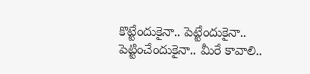కొట్టేందుకైనా.. పెట్టేందుకైనా.. పెట్టించేందుకైనా.. మీరే కావాలి..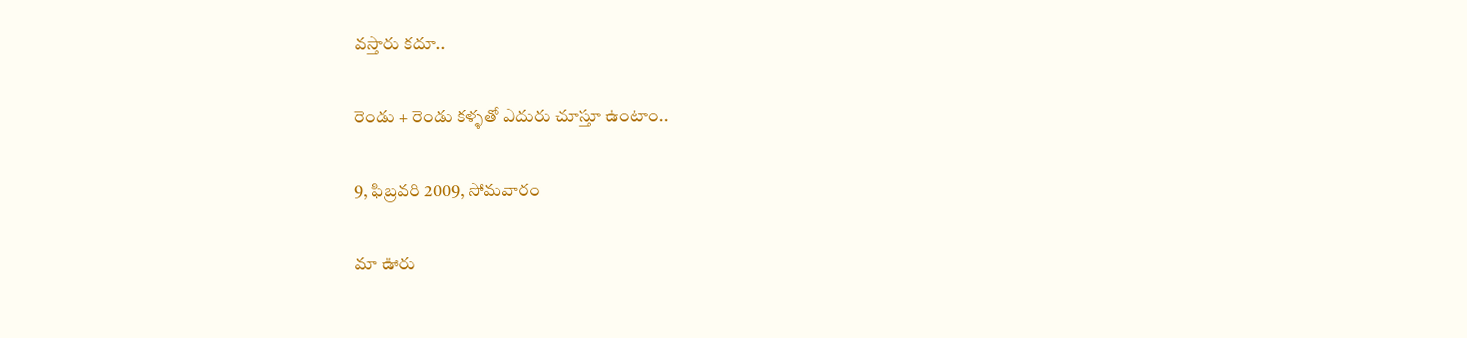వస్తారు కదూ..

రెండు + రెండు కళ్ళతో ఎదురు చూస్తూ ఉంటాం..

9, ఫిబ్రవరి 2009, సోమవారం

మా ఊరు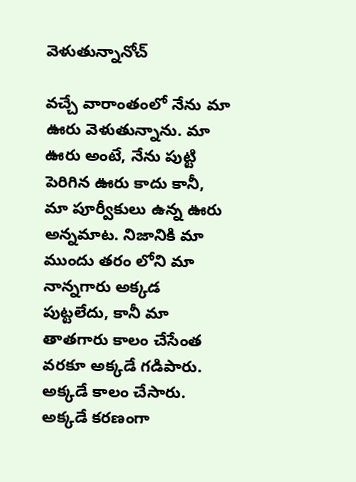వెళుతున్నానోచ్

వచ్చే వారాంతంలో నేను మా ఊరు వెళుతున్నాను. మా ఊరు అంటే, నేను పుట్టి పెరిగిన ఊరు కాదు కానీ, మా పూర్వీకులు ఉన్న ఊరు అన్నమాట. నిజానికి మా ముందు తరం లోని మా నాన్నగారు అక్కడ పుట్టలేదు, కానీ మా తాతగారు కాలం చేసేంత వరకూ అక్కడే గడిపారు. అక్కడే కాలం చేసారు. అక్కడే కరణంగా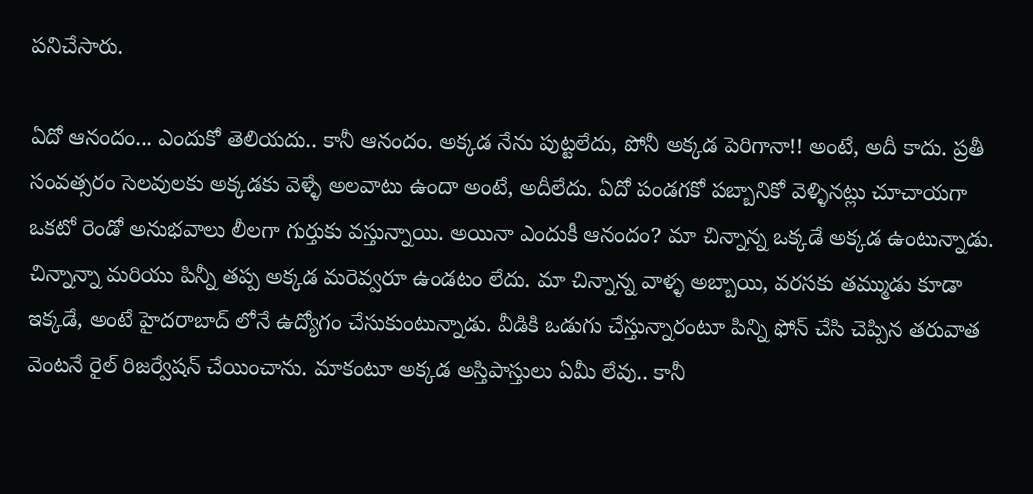పనిచేసారు.

ఏదో ఆనందం... ఎందుకో తెలియదు.. కానీ ఆనందం. అక్కడ నేను పుట్టలేదు, పోనీ అక్కడ పెరిగానా!! అంటే, అదీ కాదు. ప్రతీ సంవత్సరం సెలవులకు అక్కడకు వెళ్ళే అలవాటు ఉందా అంటే, అదీలేదు. ఏదో పండగకో పబ్బానికో వెళ్ళినట్లు చూచాయగా ఒకటో రెండో అనుభవాలు లీలగా గుర్తుకు వస్తున్నాయి. అయినా ఎందుకీ ఆనందం? మా చిన్నాన్న ఒక్కడే అక్కడ ఉంటున్నాడు. చిన్నాన్నా మరియు పిన్నీ తప్ప అక్కడ మరెవ్వరూ ఉండటం లేదు. మా చిన్నాన్న వాళ్ళ అబ్బాయి, వరసకు తమ్ముడు కూడా ఇక్కడే, అంటే హైదరాబాద్‍ లోనే ఉద్యోగం చేసుకుంటున్నాడు. వీడికి ఒడుగు చేస్తున్నారంటూ పిన్ని ఫోన్ చేసి చెప్పిన తరువాత వెంటనే రైల్ రిజర్వేషన్ చేయించాను. మాకంటూ అక్కడ అస్తిపాస్తులు ఏమీ లేవు.. కానీ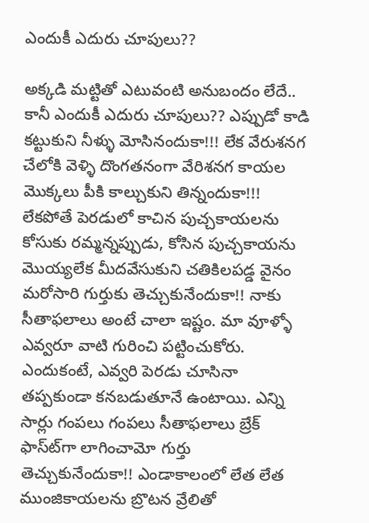ఎందుకీ ఎదురు చూపులు??

అక్కడి మట్టితో ఎటువంటి అనుబందం లేదే.. కానీ ఎందుకీ ఎదురు చూపులు?? ఎప్పుడో కాడి కట్టుకుని నీళ్ళు మోసినందుకా!!! లేక వేరుశనగ చేలోకి వెళ్ళి దొంగతనంగా వేరిశనగ కాయల మొక్కలు పీకి కాల్చుకుని తిన్నందుకా!!! లేకపోతే పెరడులో కాచిన పుచ్చకాయలను కోసుకు రమ్మన్నప్పుడు, కోసిన పుచ్చకాయను మొయ్యలేక మీదవేసుకుని చతికిలపడ్డ వైనం మరోసారి గుర్తుకు తెచ్చుకునేందుకా!! నాకు సీతాఫలాలు అంటే చాలా ఇష్టం. మా వూళ్ళో ఎవ్వరూ వాటి గురించి పట్టించుకోరు. ఎందుకంటే, ఎవ్వరి పెరడు చూసినా తప్పకుండా కనబడుతూనే ఉంటాయి. ఎన్ని సార్లు గంపలు గంపలు సీతాఫలాలు బ్రేక్ ఫాస్ట్‍గా లాగించామో గుర్తు తెచ్చుకునేందుకా!! ఎండాకాలంలో లేత లేత ముంజికాయలను బ్రొటన వ్రేలితో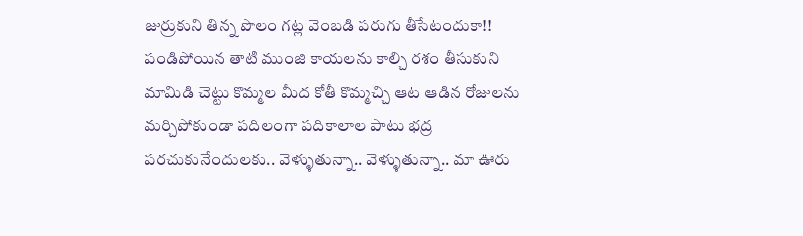జుర్రుకుని తిన్న పొలం గట్ల వెంబడి పరుగు తీసేటందుకా!! పండిపోయిన తాటి ముంజి కాయలను కాల్చి రశం తీసుకుని మామిడి చెట్టు కొమ్మల మీద కోతీ కొమ్మచ్చి ఆట ఆడిన రోజులను మర్చిపోకుండా పదిలంగా పదికాలాల పాటు భద్ర పరచుకునేందులకు.. వెళ్ళుతున్నా.. వెళ్ళుతున్నా.. మా ఊరు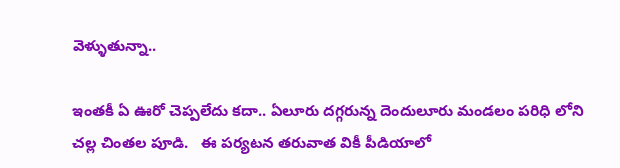వెళ్ళుతున్నా..

ఇంతకీ ఏ ఊరో చెప్పలేదు కదా.. ఏలూరు దగ్గరున్న దెందులూరు మండలం పరిధి లోని చల్ల చింతల పూడి.   ఈ పర్యటన తరువాత వికీ పీడియాలో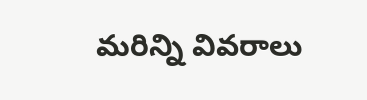మరిన్ని వివరాలు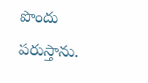పొందు పరుస్తాను.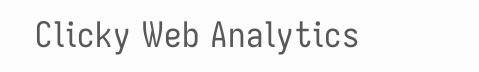Clicky Web Analytics